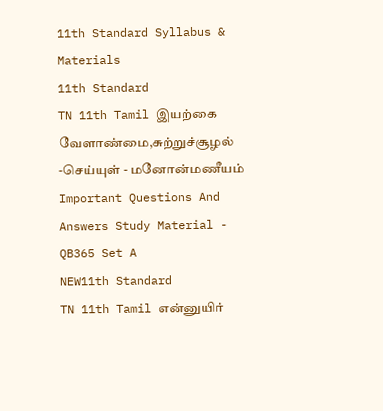11th Standard Syllabus & Materials
11th Standard
TN 11th Tamil இயற்கை வேளாண்மை,சுற்றுச்சூழல் -செய்யுள் - மனோன்மணீயம் Important Questions And Answers Study Material - QB365 Set A
NEW11th Standard
TN 11th Tamil என்னுயிர்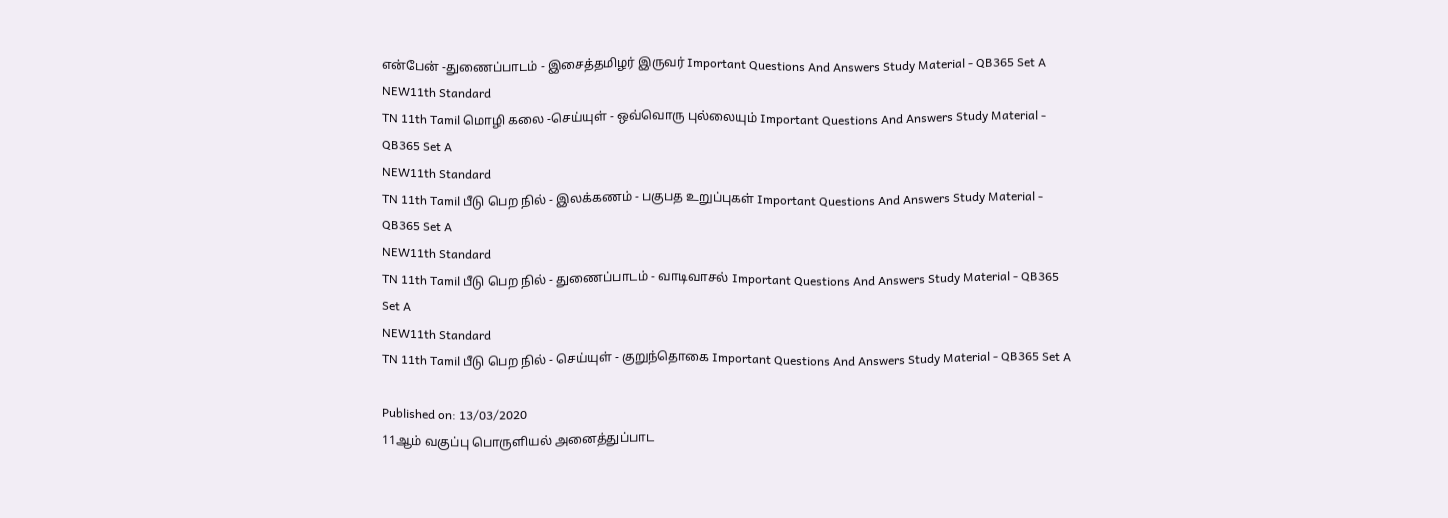என்பேன் -துணைப்பாடம் - இசைத்தமிழர் இருவர் Important Questions And Answers Study Material - QB365 Set A
NEW11th Standard
TN 11th Tamil மொழி கலை -செய்யுள் - ஒவ்வொரு புல்லையும் Important Questions And Answers Study Material - QB365 Set A
NEW11th Standard
TN 11th Tamil பீடு பெற நில் - இலக்கணம் - பகுபத உறுப்புகள் Important Questions And Answers Study Material - QB365 Set A
NEW11th Standard
TN 11th Tamil பீடு பெற நில் - துணைப்பாடம் - வாடிவாசல் Important Questions And Answers Study Material - QB365 Set A
NEW11th Standard
TN 11th Tamil பீடு பெற நில் - செய்யுள் - குறுந்தொகை Important Questions And Answers Study Material - QB365 Set A

Published on: 13/03/2020
11ஆம் வகுப்பு பொருளியல் அனைத்துப்பாட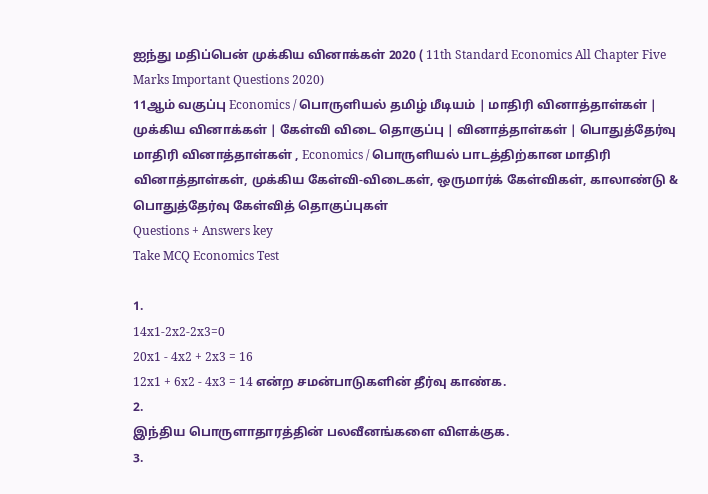ஐந்து மதிப்பென் முக்கிய வினாக்கள் 2020 ( 11th Standard Economics All Chapter Five Marks Important Questions 2020)
11ஆம் வகுப்பு Economics / பொருளியல் தமிழ் மீடியம் | மாதிரி வினாத்தாள்கள் | முக்கிய வினாக்கள் | கேள்வி விடை தொகுப்பு | வினாத்தாள்கள் | பொதுத்தேர்வு மாதிரி வினாத்தாள்கள் , Economics / பொருளியல் பாடத்திற்கான மாதிரி வினாத்தாள்கள், முக்கிய கேள்வி-விடைகள், ஒருமார்க் கேள்விகள், காலாண்டு & பொதுத்தேர்வு கேள்வித் தொகுப்புகள்
Questions + Answers key
Take MCQ Economics Test

1.
14x1-2x2-2x3=0
20x1 - 4x2 + 2x3 = 16
12x1 + 6x2 - 4x3 = 14 என்ற சமன்பாடுகளின் தீர்வு காண்க.
2.
இந்திய பொருளாதாரத்தின் பலவீனங்களை விளக்குக.
3.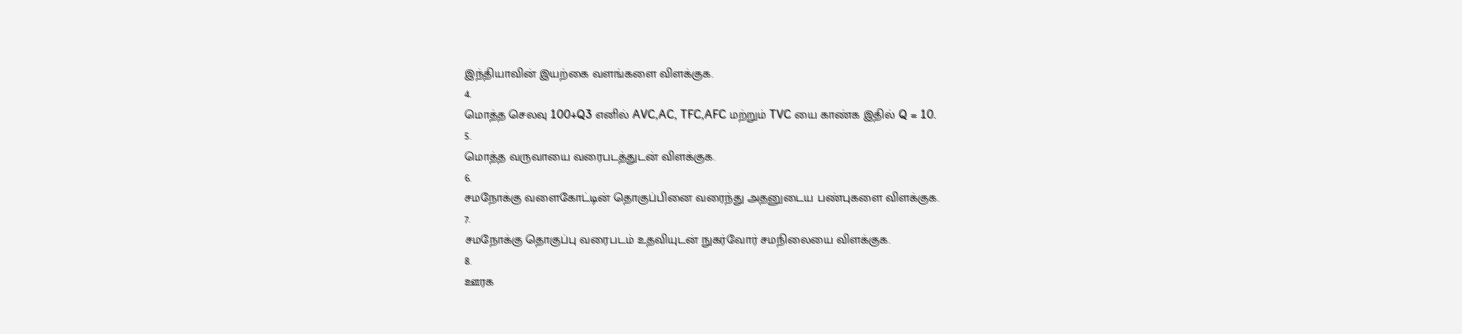இந்தியாவின் இயற்கை வளங்களை விளக்குக.
4.
மொத்த செலவு 100+Q3 எனில் AVC,AC, TFC,AFC மற்றும் TVC யை காண்க இதில் Q = 10.
5.
மொத்த வருவாயை வரைபடத்துடன் விளக்குக.
6.
சமநோக்கு வளைகோட்டின் தொகுப்பினை வரைந்து அதனுடைய பண்புகளை விளக்குக.
7.
சமநோக்கு தொகுப்பு வரைபடம் உதவியுடன் நுகர்வோர் சமநிலையை விளக்குக.
8.
ஊரக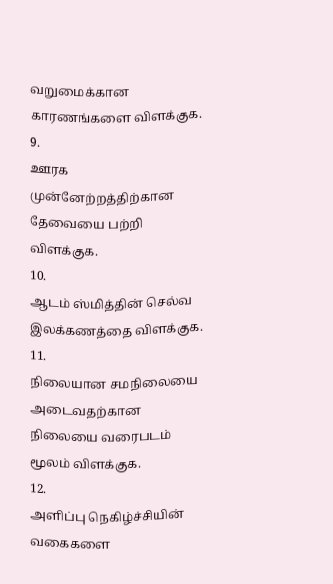வறுமைக்கான காரணங்களை விளக்குக.
9.
ஊரக முன்னேற்றத்திற்கான தேவையை பற்றி விளக்குக.
10.
ஆடம் ஸ்மித்தின் செல்வ இலக்கணத்தை விளக்குக.
11.
நிலையான சமநிலையை அடைவதற்கான நிலையை வரைபடம் மூலம் விளக்குக.
12.
அளிப்பு நெகிழ்ச்சியின் வகைகளை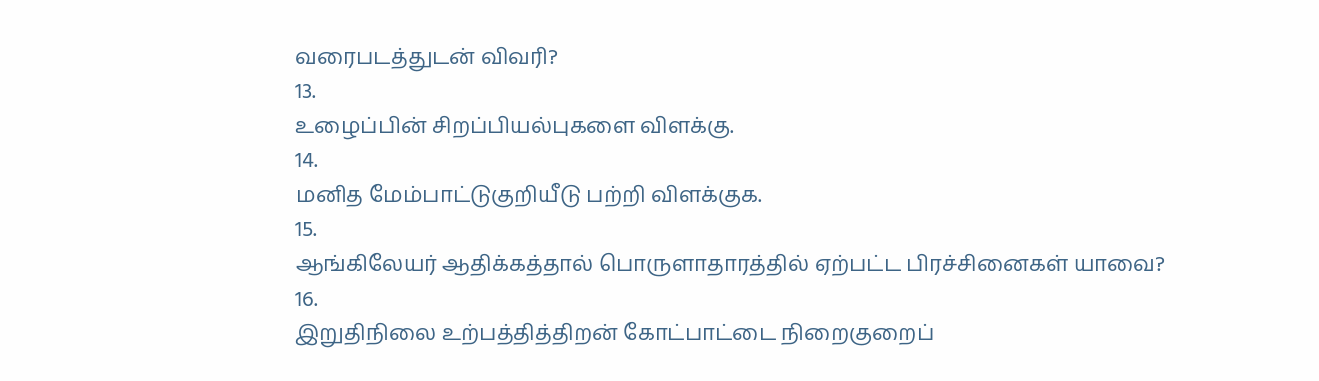வரைபடத்துடன் விவரி?
13.
உழைப்பின் சிறப்பியல்புகளை விளக்கு.
14.
மனித மேம்பாட்டுகுறியீடு பற்றி விளக்குக.
15.
ஆங்கிலேயர் ஆதிக்கத்தால் பொருளாதாரத்தில் ஏற்பட்ட பிரச்சினைகள் யாவை?
16.
இறுதிநிலை உற்பத்தித்திறன் கோட்பாட்டை நிறைகுறைப்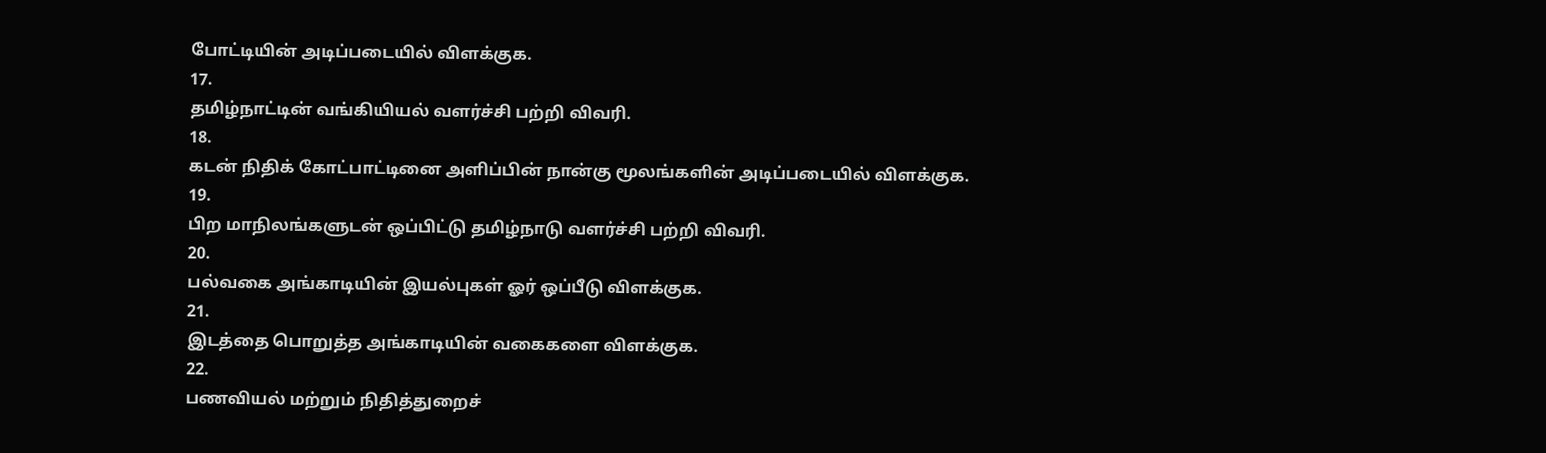போட்டியின் அடிப்படையில் விளக்குக.
17.
தமிழ்நாட்டின் வங்கியியல் வளர்ச்சி பற்றி விவரி.
18.
கடன் நிதிக் கோட்பாட்டினை அளிப்பின் நான்கு மூலங்களின் அடிப்படையில் விளக்குக.
19.
பிற மாநிலங்களுடன் ஒப்பிட்டு தமிழ்நாடு வளர்ச்சி பற்றி விவரி.
20.
பல்வகை அங்காடியின் இயல்புகள் ஓர் ஒப்பீடு விளக்குக.
21.
இடத்தை பொறுத்த அங்காடியின் வகைகளை விளக்குக.
22.
பணவியல் மற்றும் நிதித்துறைச்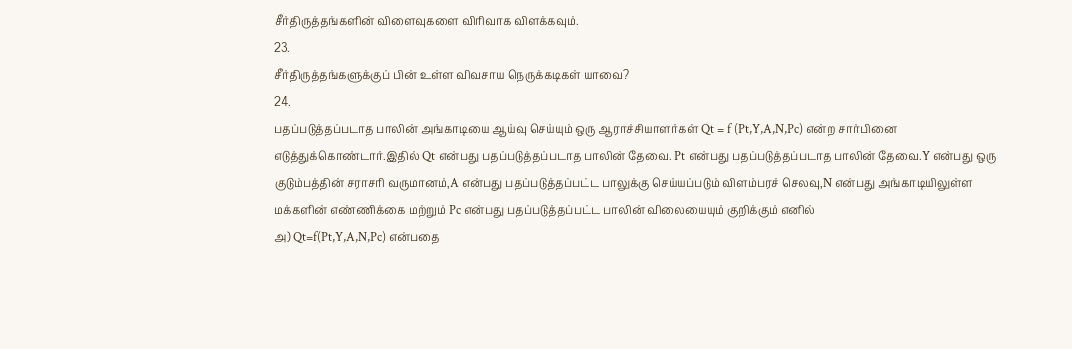சீர்திருத்தங்களின் விளைவுகளை விரிவாக விளக்கவும்.
23.
சீர்திருத்தங்களுக்குப் பின் உள்ள விவசாய நெருக்கடிகள் யாவை?
24.
பதப்படுத்தப்படாத பாலின் அங்காடியை ஆய்வு செய்யும் ஒரு ஆராச்சியாளர்கள் Qt = f (Pt,Y,A,N,Pc) என்ற சார்பினை எடுத்துக்கொண்டார்.இதில் Qt என்பது பதப்படுத்தப்படாத பாலின் தேவை. Pt என்பது பதப்படுத்தப்படாத பாலின் தேவை.Y என்பது ஒரு குடும்பத்தின் சராசரி வருமானம்,A என்பது பதப்படுத்தப்பட்ட பாலுக்கு செய்யப்படும் விளம்பரச் செலவு,N என்பது அங்காடியிலுள்ள மக்களின் எண்ணிக்கை மற்றும் Pc என்பது பதப்படுத்தப்பட்ட பாலின் விலையையும் குறிக்கும் எனில்
அ) Qt=f(Pt,Y,A,N,Pc) என்பதை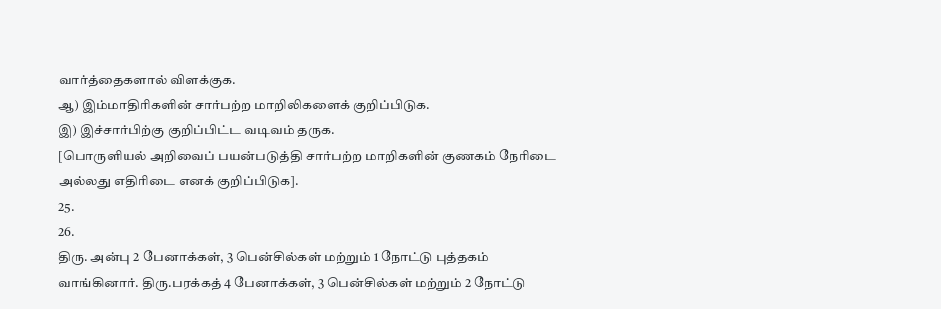வார்த்தைகளால் விளக்குக.
ஆ) இம்மாதிரிகளின் சார்பற்ற மாறிலிகளைக் குறிப்பிடுக.
இ) இச்சார்பிற்கு குறிப்பிட்ட வடிவம் தருக.
[பொருளியல் அறிவைப் பயன்படுத்தி சார்பற்ற மாறிகளின் குணகம் நேரிடை அல்லது எதிரிடை எனக் குறிப்பிடுக].
25.
26.
திரு. அன்பு 2 பேனாக்கள், 3 பென்சில்கள் மற்றும் 1 நோட்டு புத்தகம் வாங்கினார். திரு.பரக்கத் 4 பேனாக்கள், 3 பென்சில்கள் மற்றும் 2 நோட்டு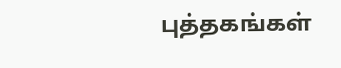புத்தகங்கள்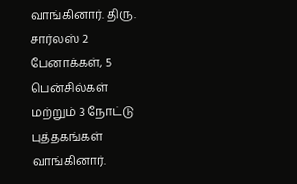வாங்கினார். திரு. சார்லஸ் 2 பேனாக்கள், 5 பென்சில்கள் மற்றும் 3 நோட்டு புத்தகங்கள் வாங்கினார்.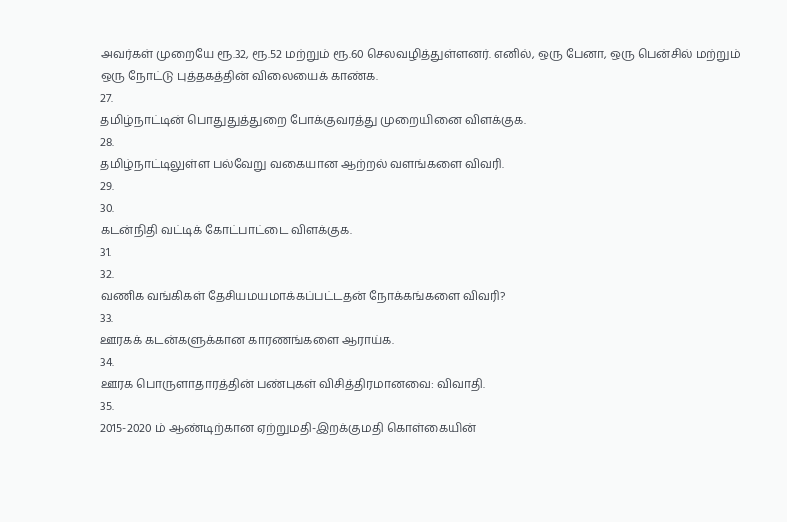அவர்கள் முறையே ரூ.32, ரூ.52 மற்றும் ரூ.60 செலவழித்துள்ளனர். எனில், ஒரு பேனா, ஒரு பென்சில் மற்றும் ஒரு நோட்டு புத்தகத்தின் விலையைக் காண்க.
27.
தமிழ்நாட்டின் பொதுதுத்துறை போக்குவரத்து முறையினை விளக்குக.
28.
தமிழ்நாட்டிலுள்ள பல்வேறு வகையான ஆற்றல் வளங்களை விவரி.
29.
30.
கடன்நிதி வட்டிக் கோட்பாட்டை விளக்குக.
31.
32.
வணிக வங்கிகள் தேசியமயமாக்கப்பட்டதன் நோக்கங்களை விவரி?
33.
ஊரகக் கடன்களுக்கான காரணங்களை ஆராய்க.
34.
ஊரக பொருளாதாரத்தின் பண்புகள் விசித்திரமானவை: விவாதி.
35.
2015-2020 ம் ஆண்டிற்கான ஏற்றுமதி-இறக்குமதி கொள்கையின்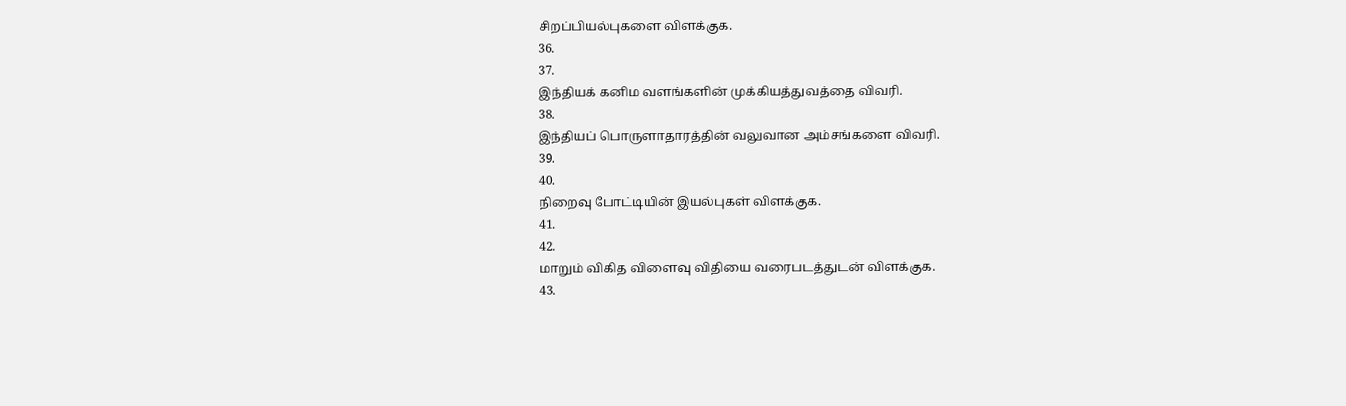சிறப்பியல்புகளை விளக்குக.
36.
37.
இந்தியக் கனிம வளங்களின் முக்கியத்துவத்தை விவரி.
38.
இந்தியப் பொருளாதாரத்தின் வலுவான அம்சங்களை விவரி.
39.
40.
நிறைவு போட்டியின் இயல்புகள் விளக்குக.
41.
42.
மாறும் விகித விளைவு விதியை வரைபடத்துடன் விளக்குக.
43.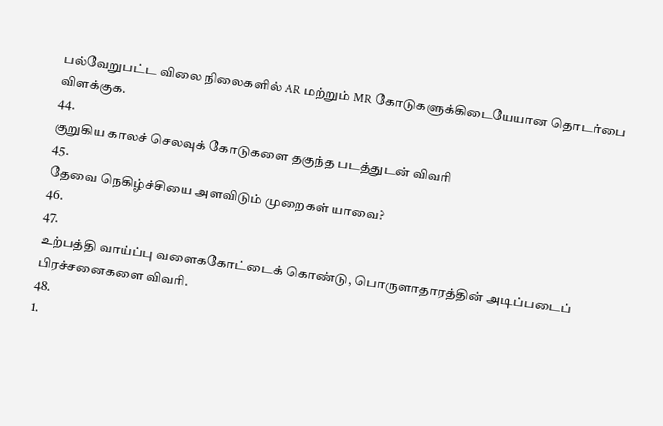பல்வேறுபட்ட விலை நிலைகளில் AR மற்றும் MR கோடுகளுக்கிடையேயான தொடர்பை விளக்குக.
44.
குறுகிய காலச் செலவுக் கோடுகளை தகுந்த படத்துடன் விவரி
45.
தேவை நெகிழ்ச்சியை அளவிடும் முறைகள் யாவை?
46.
47.
உற்பத்தி வாய்ப்பு வளைககோட்டைக் கொண்டு, பொருளாதாரத்தின் அடிப்படைப் பிரச்சனைகளை விவரி.
48.
1.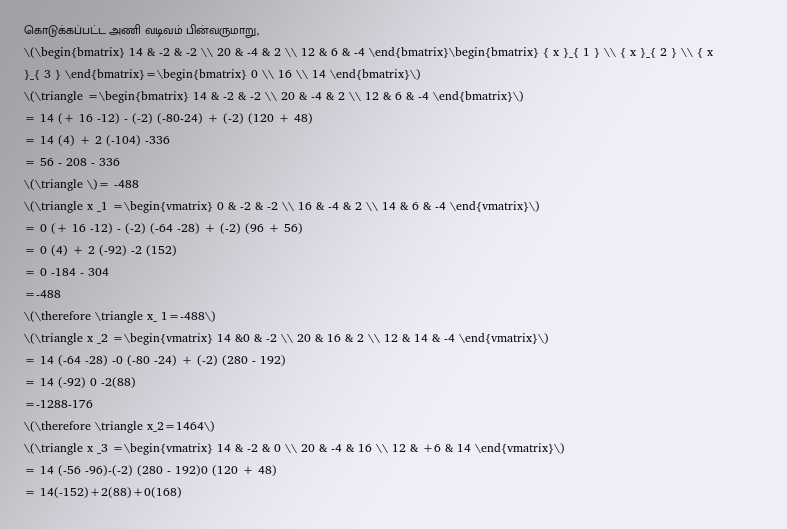கொடுக்கப்பட்ட அணி வடிவம் பின்வருமாறு,
\(\begin{bmatrix} 14 & -2 & -2 \\ 20 & -4 & 2 \\ 12 & 6 & -4 \end{bmatrix}\begin{bmatrix} { x }_{ 1 } \\ { x }_{ 2 } \\ { x }_{ 3 } \end{bmatrix}=\begin{bmatrix} 0 \\ 16 \\ 14 \end{bmatrix}\)
\(\triangle =\begin{bmatrix} 14 & -2 & -2 \\ 20 & -4 & 2 \\ 12 & 6 & -4 \end{bmatrix}\)
= 14 (+ 16 -12) - (-2) (-80-24) + (-2) (120 + 48)
= 14 (4) + 2 (-104) -336
= 56 - 208 - 336
\(\triangle \)= -488
\(\triangle x _1 =\begin{vmatrix} 0 & -2 & -2 \\ 16 & -4 & 2 \\ 14 & 6 & -4 \end{vmatrix}\)
= 0 (+ 16 -12) - (-2) (-64 -28) + (-2) (96 + 56)
= 0 (4) + 2 (-92) -2 (152)
= 0 -184 - 304
=-488
\(\therefore \triangle x_ 1=-488\)
\(\triangle x _2 =\begin{vmatrix} 14 &0 & -2 \\ 20 & 16 & 2 \\ 12 & 14 & -4 \end{vmatrix}\)
= 14 (-64 -28) -0 (-80 -24) + (-2) (280 - 192)
= 14 (-92) 0 -2(88)
=-1288-176
\(\therefore \triangle x_2=1464\)
\(\triangle x _3 =\begin{vmatrix} 14 & -2 & 0 \\ 20 & -4 & 16 \\ 12 & +6 & 14 \end{vmatrix}\)
= 14 (-56 -96)-(-2) (280 - 192)0 (120 + 48)
= 14(-152)+2(88)+0(168)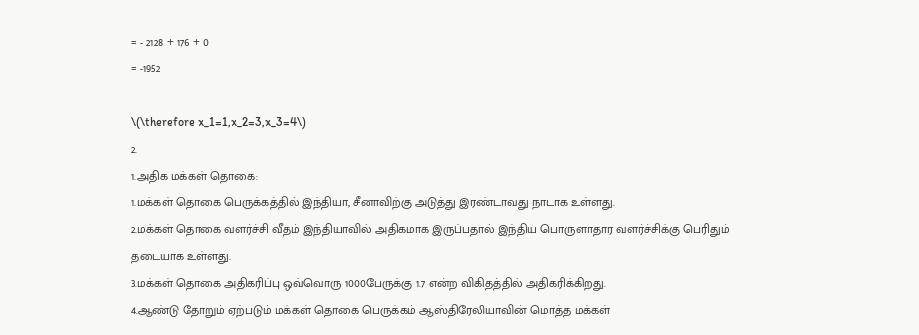= - 2128 + 176 + 0
= -1952

\(\therefore x_1=1,x_2=3,x_3=4\)
2.
1.அதிக மக்கள் தொகை:
1.மக்கள் தொகை பெருக்கத்தில் இந்தியா, சீனாவிற்கு அடுத்து இரண்டாவது நாடாக உள்ளது.
2.மக்கள் தொகை வளர்ச்சி வீதம் இந்தியாவில் அதிகமாக இருப்பதால் இந்திய பொருளாதார வளர்ச்சிக்கு பெரிதும் தடையாக உள்ளது.
3.மக்கள் தொகை அதிகரிப்பு ஒவ்வொரு 1000பேருக்கு 1.7 என்ற விகிதத்தில் அதிகரிக்கிறது.
4.ஆண்டு தோறும் ஏற்படும் மக்கள் தொகை பெருக்கம் ஆஸ்திரேலியாவின் மொத்த மக்கள்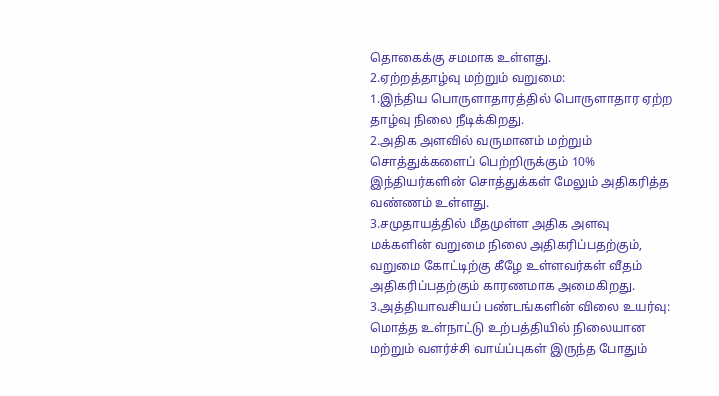தொகைக்கு சமமாக உள்ளது.
2.ஏற்றத்தாழ்வு மற்றும் வறுமை:
1.இந்திய பொருளாதாரத்தில் பொருளாதார ஏற்ற தாழ்வு நிலை நீடிக்கிறது.
2.அதிக அளவில் வருமானம் மற்றும் சொத்துக்களைப் பெற்றிருக்கும் 10% இந்தியர்களின் சொத்துக்கள் மேலும் அதிகரித்த வண்ணம் உள்ளது.
3.சமுதாயத்தில் மீதமுள்ள அதிக அளவு மக்களின் வறுமை நிலை அதிகரிப்பதற்கும், வறுமை கோட்டிற்கு கீழே உள்ளவர்கள் வீதம் அதிகரிப்பதற்கும் காரணமாக அமைகிறது.
3.அத்தியாவசியப் பண்டங்களின் விலை உயர்வு:
மொத்த உள்நாட்டு உற்பத்தியில் நிலையான மற்றும் வளர்ச்சி வாய்ப்புகள் இருந்த போதும்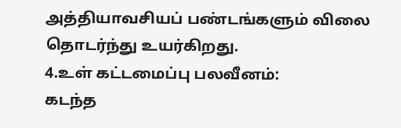அத்தியாவசியப் பண்டங்களும் விலை தொடர்ந்து உயர்கிறது.
4.உள் கட்டமைப்பு பலவீனம்:
கடந்த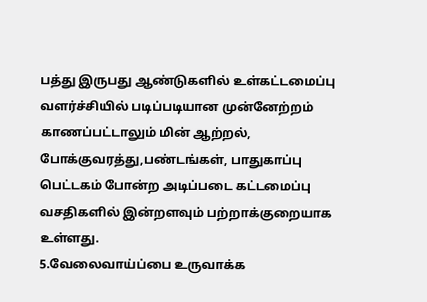பத்து இருபது ஆண்டுகளில் உள்கட்டமைப்பு வளர்ச்சியில் படிப்படியான முன்னேற்றம் காணப்பட்டாலும் மின் ஆற்றல், போக்குவரத்து,பண்டங்கள், பாதுகாப்பு பெட்டகம் போன்ற அடிப்படை கட்டமைப்பு வசதிகளில் இன்றளவும் பற்றாக்குறையாக உள்ளது.
5.வேலைவாய்ப்பை உருவாக்க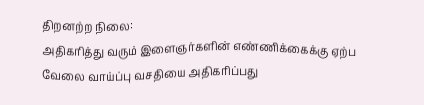திறனற்ற நிலை:
அதிகரித்து வரும் இளைஞர்களின் எண்ணிக்கைக்கு ஏற்ப வேலை வாய்ப்பு வசதியை அதிகரிப்பது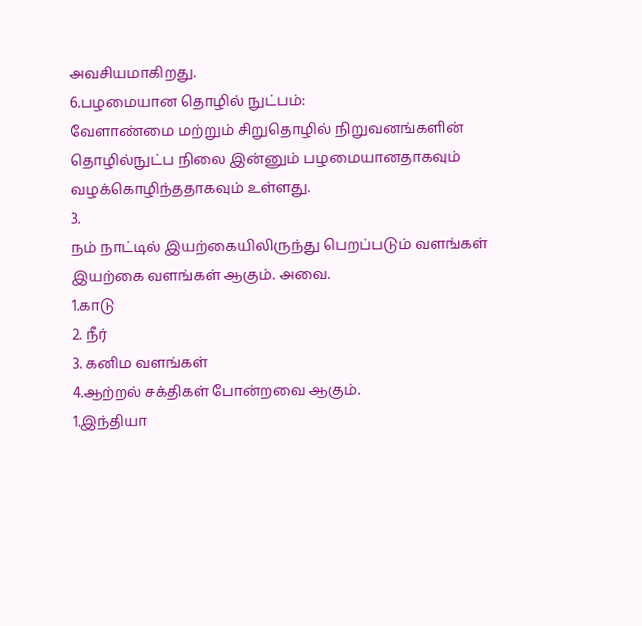அவசியமாகிறது.
6.பழமையான தொழில் நுட்பம்:
வேளாண்மை மற்றும் சிறுதொழில் நிறுவனங்களின் தொழில்நுட்ப நிலை இன்னும் பழமையானதாகவும் வழக்கொழிந்ததாகவும் உள்ளது.
3.
நம் நாட்டில் இயற்கையிலிருந்து பெறப்படும் வளங்கள் இயற்கை வளங்கள் ஆகும். அவை.
1.காடு
2. நீர்
3. கனிம வளங்கள்
4.ஆற்றல் சக்திகள் போன்றவை ஆகும்.
1.இந்தியா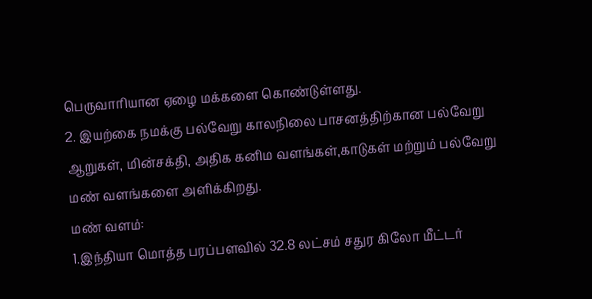பெருவாரியான ஏழை மக்களை கொண்டுள்ளது.
2. இயற்கை நமக்கு பல்வேறு காலநிலை பாசனத்திற்கான பல்வேறு ஆறுகள், மின்சக்தி, அதிக கனிம வளங்கள்,காடுகள் மற்றும் பல்வேறு மண் வளங்களை அளிக்கிறது.
மண் வளம்:
1.இந்தியா மொத்த பரப்பளவில் 32.8 லட்சம் சதுர கிலோ மீட்டர்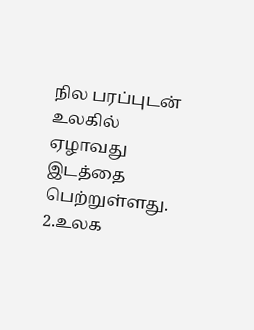நில பரப்புடன் உலகில் ஏழாவது இடத்தை பெற்றுள்ளது.
2.உலக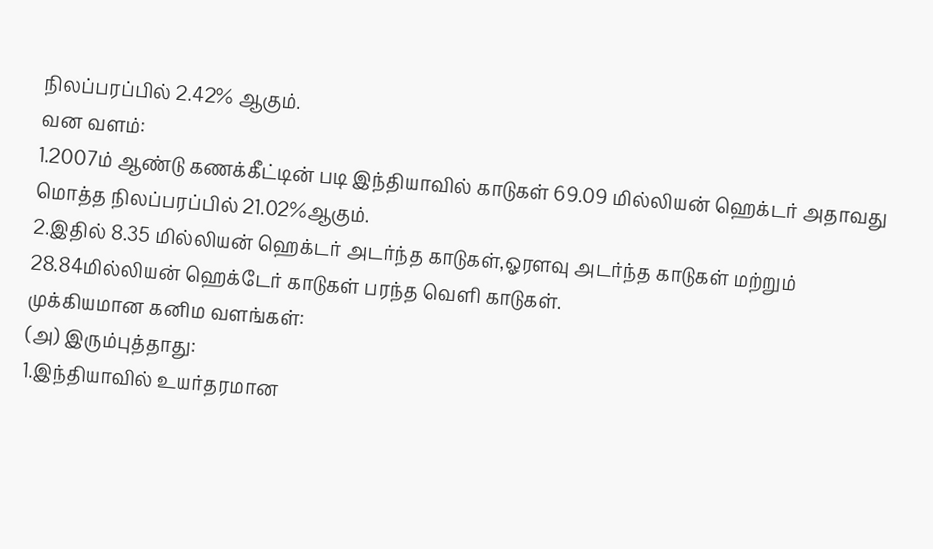நிலப்பரப்பில் 2.42% ஆகும்.
வன வளம்:
1.2007ம் ஆண்டு கணக்கீட்டின் படி இந்தியாவில் காடுகள் 69.09 மில்லியன் ஹெக்டர் அதாவது மொத்த நிலப்பரப்பில் 21.02%ஆகும்.
2.இதில் 8.35 மில்லியன் ஹெக்டர் அடர்ந்த காடுகள்,ஓரளவு அடர்ந்த காடுகள் மற்றும் 28.84மில்லியன் ஹெக்டேர் காடுகள் பரந்த வெளி காடுகள்.
முக்கியமான கனிம வளங்கள்:
(அ) இரும்புத்தாது:
1.இந்தியாவில் உயர்தரமான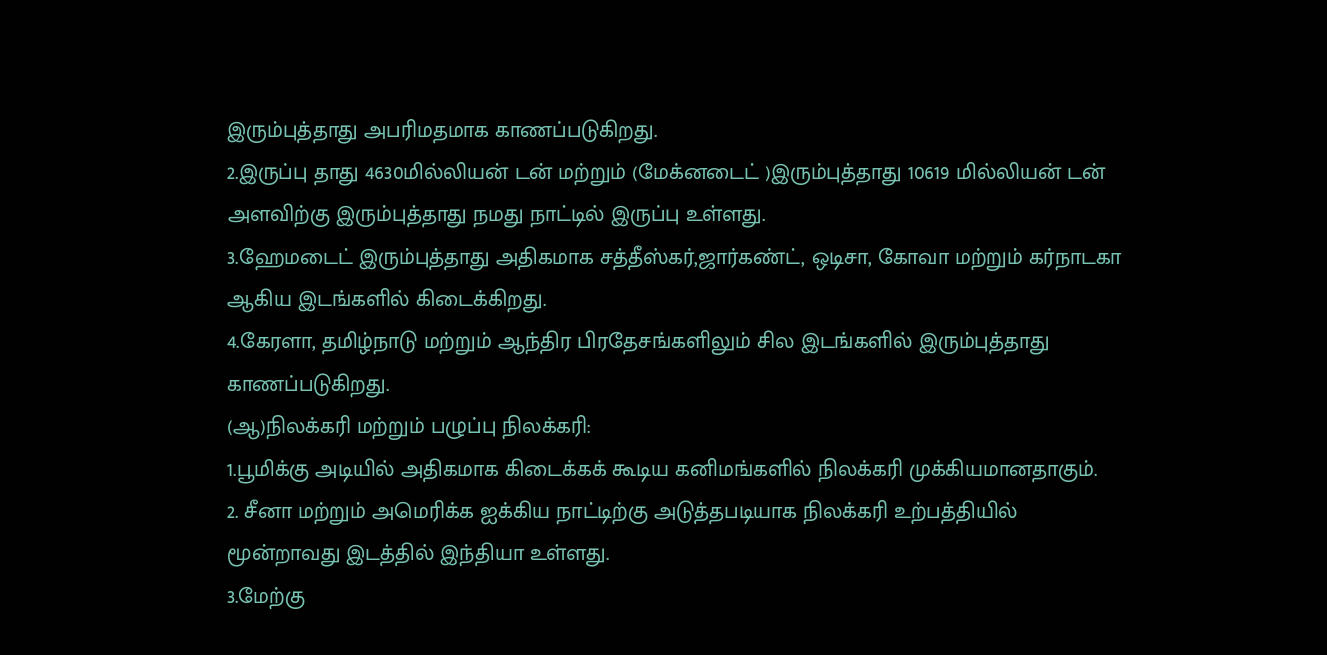இரும்புத்தாது அபரிமதமாக காணப்படுகிறது.
2.இருப்பு தாது 4630மில்லியன் டன் மற்றும் (மேக்னடைட் )இரும்புத்தாது 10619 மில்லியன் டன் அளவிற்கு இரும்புத்தாது நமது நாட்டில் இருப்பு உள்ளது.
3.ஹேமடைட் இரும்புத்தாது அதிகமாக சத்தீஸ்கர்,ஜார்கண்ட், ஒடிசா, கோவா மற்றும் கர்நாடகா ஆகிய இடங்களில் கிடைக்கிறது.
4.கேரளா, தமிழ்நாடு மற்றும் ஆந்திர பிரதேசங்களிலும் சில இடங்களில் இரும்புத்தாது காணப்படுகிறது.
(ஆ)நிலக்கரி மற்றும் பழுப்பு நிலக்கரி:
1.பூமிக்கு அடியில் அதிகமாக கிடைக்கக் கூடிய கனிமங்களில் நிலக்கரி முக்கியமானதாகும்.
2. சீனா மற்றும் அமெரிக்க ஐக்கிய நாட்டிற்கு அடுத்தபடியாக நிலக்கரி உற்பத்தியில் மூன்றாவது இடத்தில் இந்தியா உள்ளது.
3.மேற்கு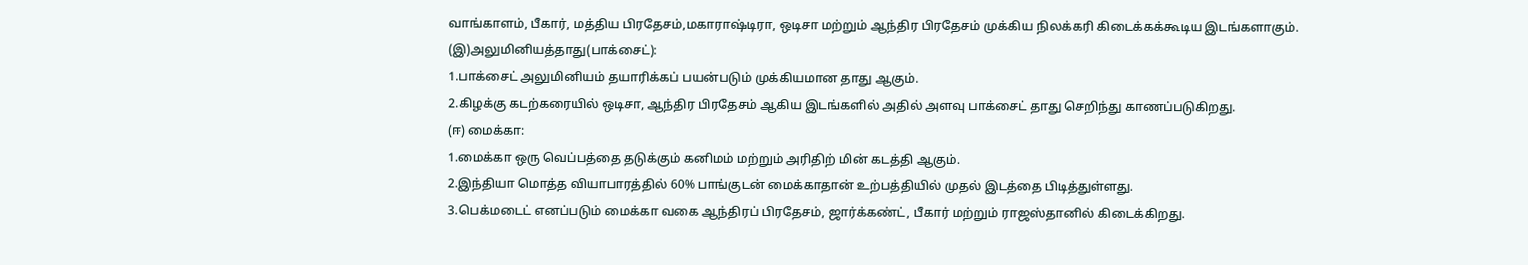வாங்காளம், பீகார், மத்திய பிரதேசம்,மகாராஷ்டிரா, ஒடிசா மற்றும் ஆந்திர பிரதேசம் முக்கிய நிலக்கரி கிடைக்கக்கூடிய இடங்களாகும்.
(இ)அலுமினியத்தாது(பாக்சைட்):
1.பாக்சைட் அலுமினியம் தயாரிக்கப் பயன்படும் முக்கியமான தாது ஆகும்.
2.கிழக்கு கடற்கரையில் ஒடிசா, ஆந்திர பிரதேசம் ஆகிய இடங்களில் அதில் அளவு பாக்சைட் தாது செறிந்து காணப்படுகிறது.
(ஈ) மைக்கா:
1.மைக்கா ஒரு வெப்பத்தை தடுக்கும் கனிமம் மற்றும் அரிதிற் மின் கடத்தி ஆகும்.
2.இந்தியா மொத்த வியாபாரத்தில் 60% பாங்குடன் மைக்காதான் உற்பத்தியில் முதல் இடத்தை பிடித்துள்ளது.
3.பெக்மடைட் எனப்படும் மைக்கா வகை ஆந்திரப் பிரதேசம், ஜார்க்கண்ட், பீகார் மற்றும் ராஜஸ்தானில் கிடைக்கிறது.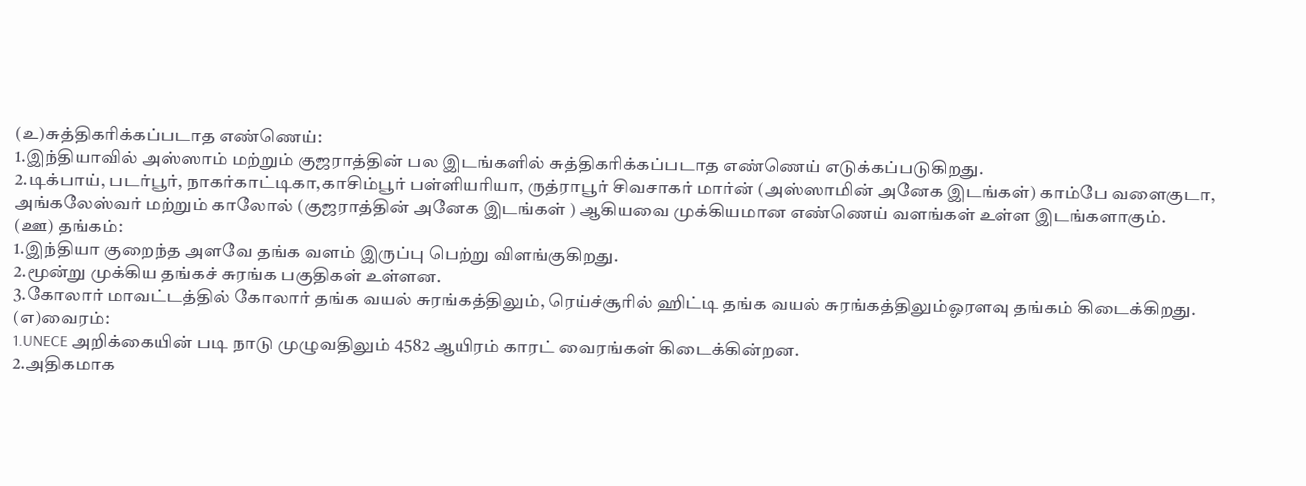(உ)சுத்திகரிக்கப்படாத எண்ணெய்:
1.இந்தியாவில் அஸ்ஸாம் மற்றும் குஜராத்தின் பல இடங்களில் சுத்திகரிக்கப்படாத எண்ணெய் எடுக்கப்படுகிறது.
2.டிக்பாய், படர்பூர், நாகர்காட்டிகா,காசிம்பூர் பள்ளியரியா, ருத்ராபூர் சிவசாகர் மார்ன் (அஸ்ஸாமின் அனேக இடங்கள்) காம்பே வளைகுடா, அங்கலேஸ்வர் மற்றும் காலோல் (குஜராத்தின் அனேக இடங்கள் ) ஆகியவை முக்கியமான எண்ணெய் வளங்கள் உள்ள இடங்களாகும்.
(ஊ) தங்கம்:
1.இந்தியா குறைந்த அளவே தங்க வளம் இருப்பு பெற்று விளங்குகிறது.
2.மூன்று முக்கிய தங்கச் சுரங்க பகுதிகள் உள்ளன.
3.கோலார் மாவட்டத்தில் கோலார் தங்க வயல் சுரங்கத்திலும், ரெய்ச்சூரில் ஹிட்டி தங்க வயல் சுரங்கத்திலும்ஓரளவு தங்கம் கிடைக்கிறது.
(எ)வைரம்:
1.UNECE அறிக்கையின் படி நாடு முழுவதிலும் 4582 ஆயிரம் காரட் வைரங்கள் கிடைக்கின்றன.
2.அதிகமாக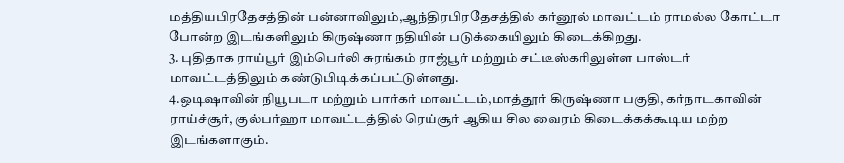மத்தியபிரதேசத்தின் பன்னாவிலும்,ஆந்திரபிரதேசத்தில் கர்னூல் மாவட்டம் ராமல்ல கோட்டா போன்ற இடங்களிலும் கிருஷ்ணா நதியின் படுக்கையிலும் கிடைக்கிறது.
3. புதிதாக ராய்பூர் இம்பெர்லி சுரங்கம் ராஜ்பூர் மற்றும் சட்டீஸ்கரிலுள்ள பாஸ்டர் மாவட்டத்திலும் கண்டுபிடிக்கப்பட்டுள்ளது.
4.ஒடிஷாவின் நியூபடா மற்றும் பார்கர் மாவட்டம்,மாத்தூர் கிருஷ்ணா பகுதி, கர்நாடகாவின் ராய்ச்சூர், குல்பர்ஹா மாவட்டத்தில் ரெய்சூர் ஆகிய சில வைரம் கிடைக்கக்கூடிய மற்ற இடங்களாகும்.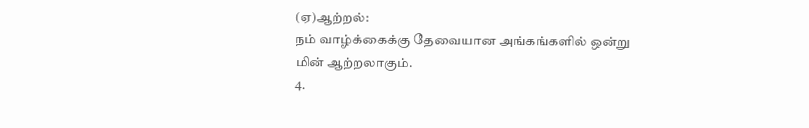(ஏ)ஆற்றல்:
நம் வாழ்க்கைக்கு தேவையான அங்கங்களில் ஒன்று மின் ஆற்றலாகும்.
4.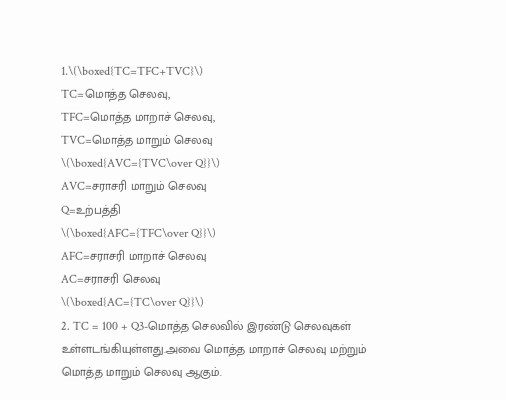1.\(\boxed{TC=TFC+TVC}\)
TC=மொத்த செலவு,
TFC=மொத்த மாறாச் செலவு,
TVC=மொத்த மாறும் செலவு
\(\boxed{AVC={TVC\over Q}}\)
AVC=சராசரி மாறும் செலவு
Q=உற்பத்தி
\(\boxed{AFC={TFC\over Q}}\)
AFC=சராசரி மாறாச் செலவு
AC=சராசரி செலவு
\(\boxed{AC={TC\over Q}}\)
2. TC = 100 + Q3-மொத்த செலவில் இரண்டு செலவுகள் உள்ளடங்கியுள்ளது.அவை மொத்த மாறாச் செலவு மற்றும் மொத்த மாறும் செலவு ஆகும்.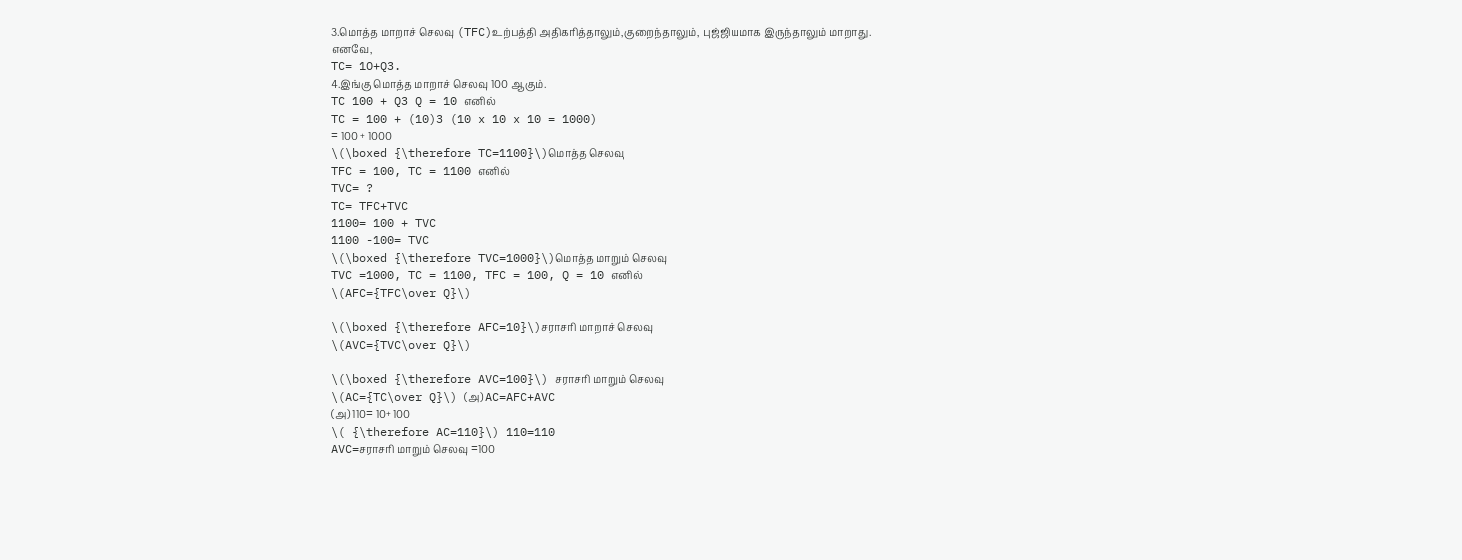3.மொத்த மாறாச் செலவு (TFC)உற்பத்தி அதிகரித்தாலும்,குறைந்தாலும், புஜ்ஜியமாக இருந்தாலும் மாறாது.
எனவே,
TC= 1O+Q3.
4.இங்கு மொத்த மாறாச் செலவு 100 ஆகும்.
TC 100 + Q3 Q = 10 எனில்
TC = 100 + (10)3 (10 x 10 x 10 = 1000)
= 100 + 1000
\(\boxed {\therefore TC=1100}\)மொத்த செலவு
TFC = 100, TC = 1100 எனில்
TVC= ?
TC= TFC+TVC
1100= 100 + TVC
1100 -100= TVC
\(\boxed {\therefore TVC=1000}\)மொத்த மாறும் செலவு
TVC =1000, TC = 1100, TFC = 100, Q = 10 எனில்
\(AFC={TFC\over Q}\)

\(\boxed {\therefore AFC=10}\)சராசரி மாறாச் செலவு
\(AVC={TVC\over Q}\)

\(\boxed {\therefore AVC=100}\) சராசரி மாறும் செலவு
\(AC={TC\over Q}\) (அ) AC=AFC+AVC
(அ) 110= 10+ 100
\( {\therefore AC=110}\) 110=110
AVC=சராசரி மாறும் செலவு =100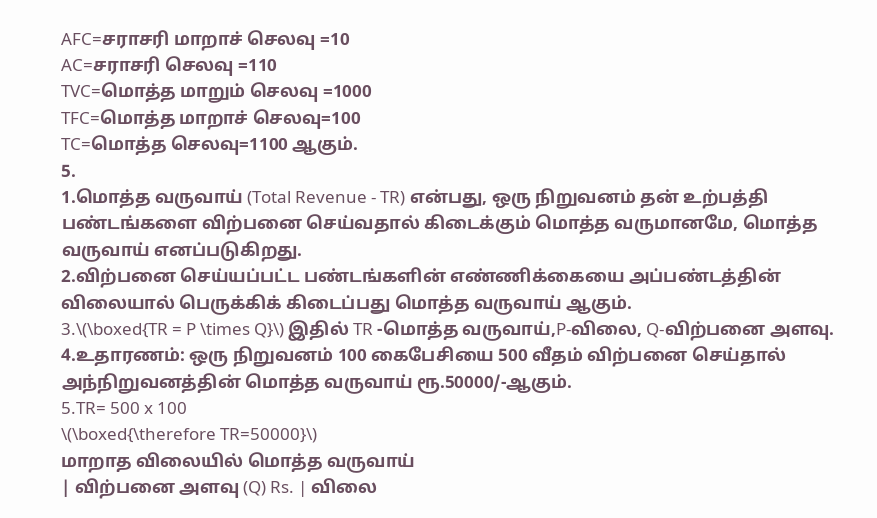AFC=சராசரி மாறாச் செலவு =10
AC=சராசரி செலவு =110
TVC=மொத்த மாறும் செலவு =1000
TFC=மொத்த மாறாச் செலவு=100
TC=மொத்த செலவு=1100 ஆகும்.
5.
1.மொத்த வருவாய் (Total Revenue - TR) என்பது, ஒரு நிறுவனம் தன் உற்பத்தி பண்டங்களை விற்பனை செய்வதால் கிடைக்கும் மொத்த வருமானமே, மொத்த வருவாய் எனப்படுகிறது.
2.விற்பனை செய்யப்பட்ட பண்டங்களின் எண்ணிக்கையை அப்பண்டத்தின் விலையால் பெருக்கிக் கிடைப்பது மொத்த வருவாய் ஆகும்.
3.\(\boxed{TR = P \times Q}\) இதில் TR -மொத்த வருவாய்,P-விலை, Q-விற்பனை அளவு.
4.உதாரணம்: ஒரு நிறுவனம் 100 கைபேசியை 500 வீதம் விற்பனை செய்தால் அந்நிறுவனத்தின் மொத்த வருவாய் ரூ.50000/-ஆகும்.
5.TR= 500 x 100
\(\boxed{\therefore TR=50000}\)
மாறாத விலையில் மொத்த வருவாய்
| விற்பனை அளவு (Q) Rs. | விலை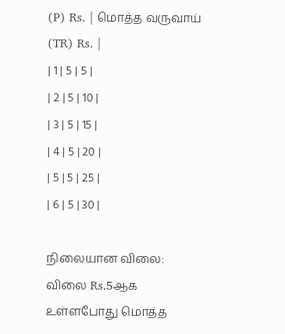(P) Rs. | மொத்த வருவாய் (TR) Rs. |
| 1 | 5 | 5 |
| 2 | 5 | 10 |
| 3 | 5 | 15 |
| 4 | 5 | 20 |
| 5 | 5 | 25 |
| 6 | 5 | 30 |

நிலையான விலை:
விலை Rs.5ஆக உள்ளபோது மொத்த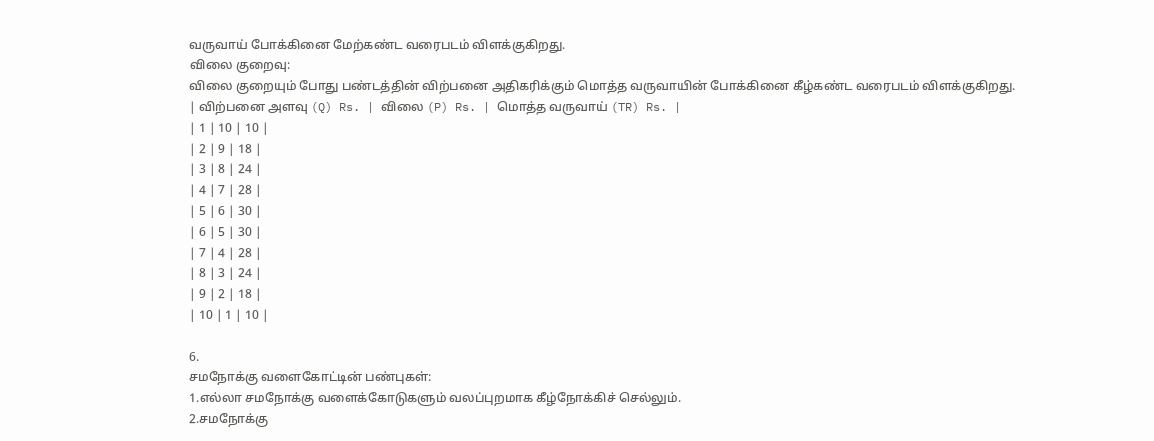வருவாய் போக்கினை மேற்கண்ட வரைபடம் விளக்குகிறது.
விலை குறைவு:
விலை குறையும் போது பண்டத்தின் விற்பனை அதிகரிக்கும் மொத்த வருவாயின் போக்கினை கீழ்கண்ட வரைபடம் விளக்குகிறது.
| விற்பனை அளவு (Q) Rs. | விலை (P) Rs. | மொத்த வருவாய் (TR) Rs. |
| 1 | 10 | 10 |
| 2 | 9 | 18 |
| 3 | 8 | 24 |
| 4 | 7 | 28 |
| 5 | 6 | 30 |
| 6 | 5 | 30 |
| 7 | 4 | 28 |
| 8 | 3 | 24 |
| 9 | 2 | 18 |
| 10 | 1 | 10 |

6.
சமநோக்கு வளைகோட்டின் பண்புகள்:
1.எல்லா சமநோக்கு வளைக்கோடுகளும் வலப்புறமாக கீழ்நோக்கிச் செல்லும்.
2.சமநோக்கு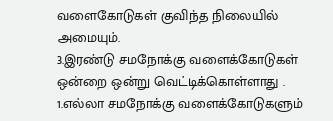வளைகோடுகள் குவிந்த நிலையில் அமையும்.
3.இரண்டு சமநோக்கு வளைக்கோடுகள் ஒன்றை ஒன்று வெட்டிக்கொள்ளாது .
1.எல்லா சமநோக்கு வளைக்கோடுகளும்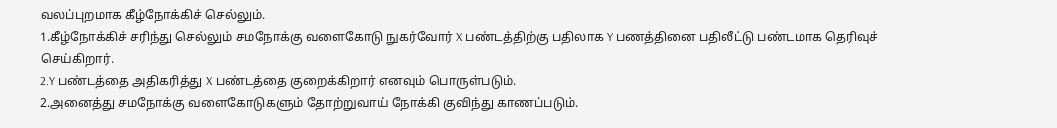வலப்புறமாக கீழ்நோக்கிச் செல்லும்.
1.கீழ்நோக்கிச் சரிந்து செல்லும் சமநோக்கு வளைகோடு நுகர்வோர் X பண்டத்திற்கு பதிலாக Y பணத்தினை பதிலீட்டு பண்டமாக தெரிவுச் செய்கிறார்.
2.Y பண்டத்தை அதிகரித்து X பண்டத்தை குறைக்கிறார் எனவும் பொருள்படும்.
2.அனைத்து சமநோக்கு வளைகோடுகளும் தோற்றுவாய் நோக்கி குவிந்து காணப்படும்.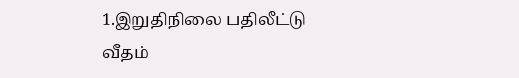1.இறுதிநிலை பதிலீட்டு வீதம்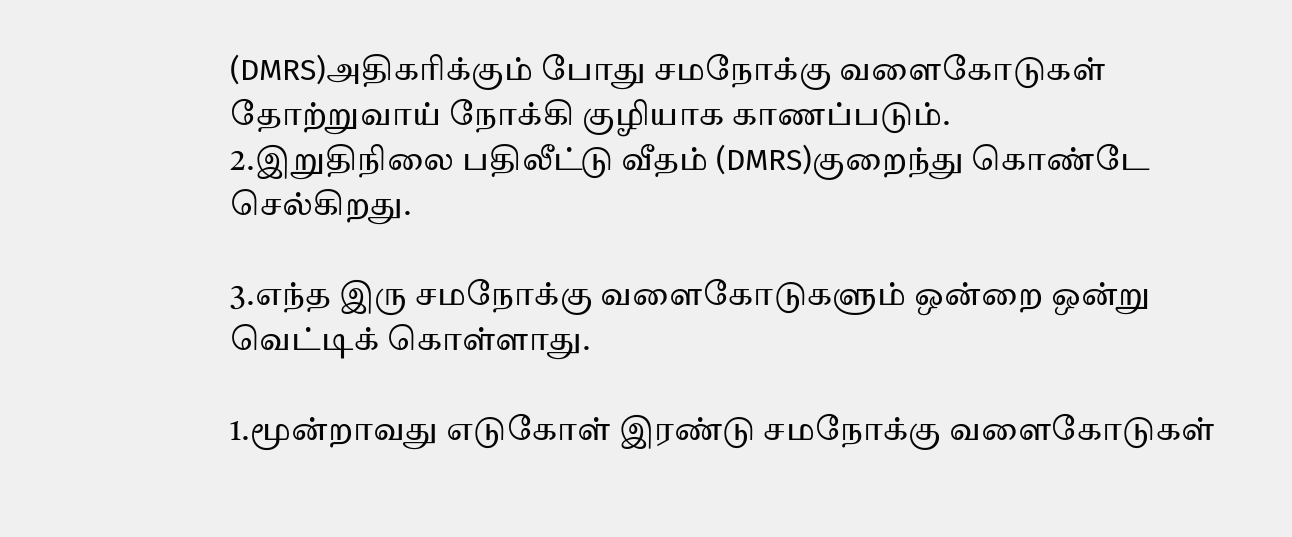(DMRS)அதிகரிக்கும் போது சமநோக்கு வளைகோடுகள் தோற்றுவாய் நோக்கி குழியாக காணப்படும்.
2.இறுதிநிலை பதிலீட்டு வீதம் (DMRS)குறைந்து கொண்டே செல்கிறது.

3.எந்த இரு சமநோக்கு வளைகோடுகளும் ஒன்றை ஒன்று வெட்டிக் கொள்ளாது.

1.மூன்றாவது எடுகோள் இரண்டு சமநோக்கு வளைகோடுகள்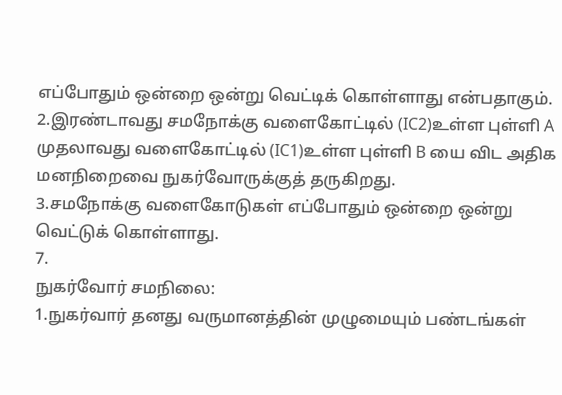எப்போதும் ஒன்றை ஒன்று வெட்டிக் கொள்ளாது என்பதாகும்.
2.இரண்டாவது சமநோக்கு வளைகோட்டில் (IC2)உள்ள புள்ளி A முதலாவது வளைகோட்டில் (IC1)உள்ள புள்ளி B யை விட அதிக மனநிறைவை நுகர்வோருக்குத் தருகிறது.
3.சமநோக்கு வளைகோடுகள் எப்போதும் ஒன்றை ஒன்று வெட்டுக் கொள்ளாது.
7.
நுகர்வோர் சமநிலை:
1.நுகர்வார் தனது வருமானத்தின் முழுமையும் பண்டங்கள்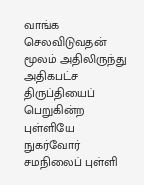வாங்க செலவிடுவதன் மூலம் அதிலிருந்து அதிகபட்ச திருப்தியைப் பெறுகின்ற புள்ளியே நுகர்வோர் சமநிலைப் புள்ளி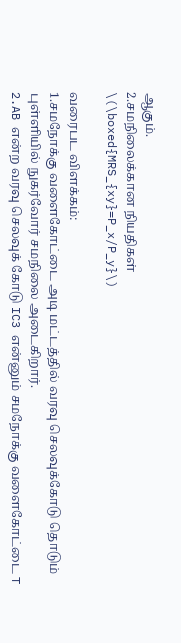ஆகும்.
2.சமநிலைக்கான நியதிகள்
\(\boxed{MRS_{xy}=P_x/P_y}\)

வரைபட விளக்கம்:
1.சமநோக்கு வளைகோட்டை அடி மட்டத்தில் வரவு செலவுக்கோடு தொடும் புள்ளியில் நுகர்வோர் சமநிலை அடைகிறார்.
2.AB என்ற வரவு செலவுக் கோடு IC3 என்னும் சமநோக்கு வளைகோட்டை T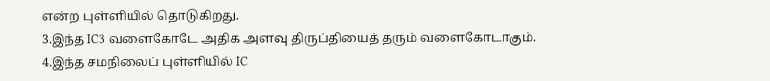என்ற புள்ளியில் தொடுகிறது.
3.இந்த IC3 வளைகோடே அதிக அளவு திருப்தியைத் தரும் வளைகோடாகும்.
4.இந்த சமநிலைப் புள்ளியில் IC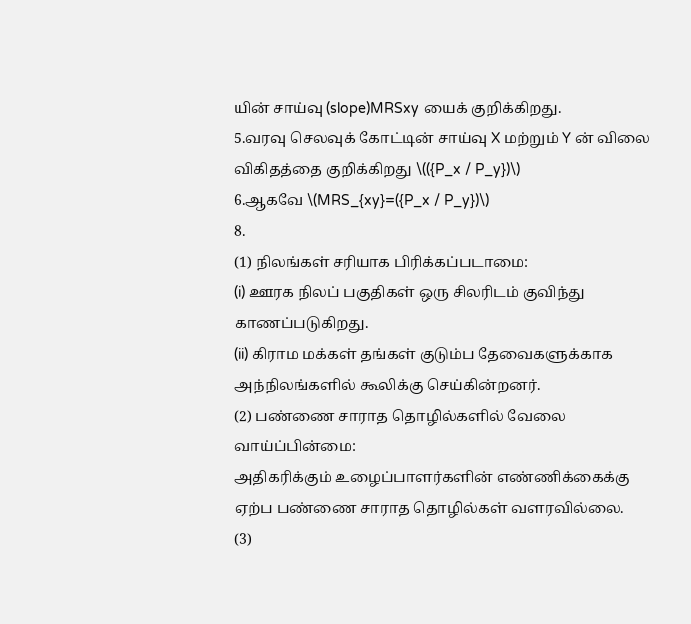யின் சாய்வு (slope)MRSxy யைக் குறிக்கிறது.
5.வரவு செலவுக் கோட்டின் சாய்வு X மற்றும் Y ன் விலை விகிதத்தை குறிக்கிறது \(({P_x / P_y})\)
6.ஆகவே \(MRS_{xy}=({P_x / P_y})\)
8.
(1) நிலங்கள் சரியாக பிரிக்கப்படாமை:
(i) ஊரக நிலப் பகுதிகள் ஒரு சிலரிடம் குவிந்து காணப்படுகிறது.
(ii) கிராம மக்கள் தங்கள் குடும்ப தேவைகளுக்காக அந்நிலங்களில் கூலிக்கு செய்கின்றனர்.
(2) பண்ணை சாராத தொழில்களில் வேலை வாய்ப்பின்மை:
அதிகரிக்கும் உழைப்பாளர்களின் எண்ணிக்கைக்கு ஏற்ப பண்ணை சாராத தொழில்கள் வளரவில்லை.
(3)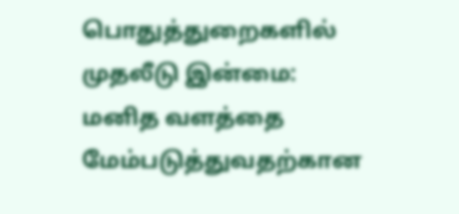பொதுத்துறைகளில் முதலீடு இன்மை:
மனித வளத்தை மேம்படுத்துவதற்கான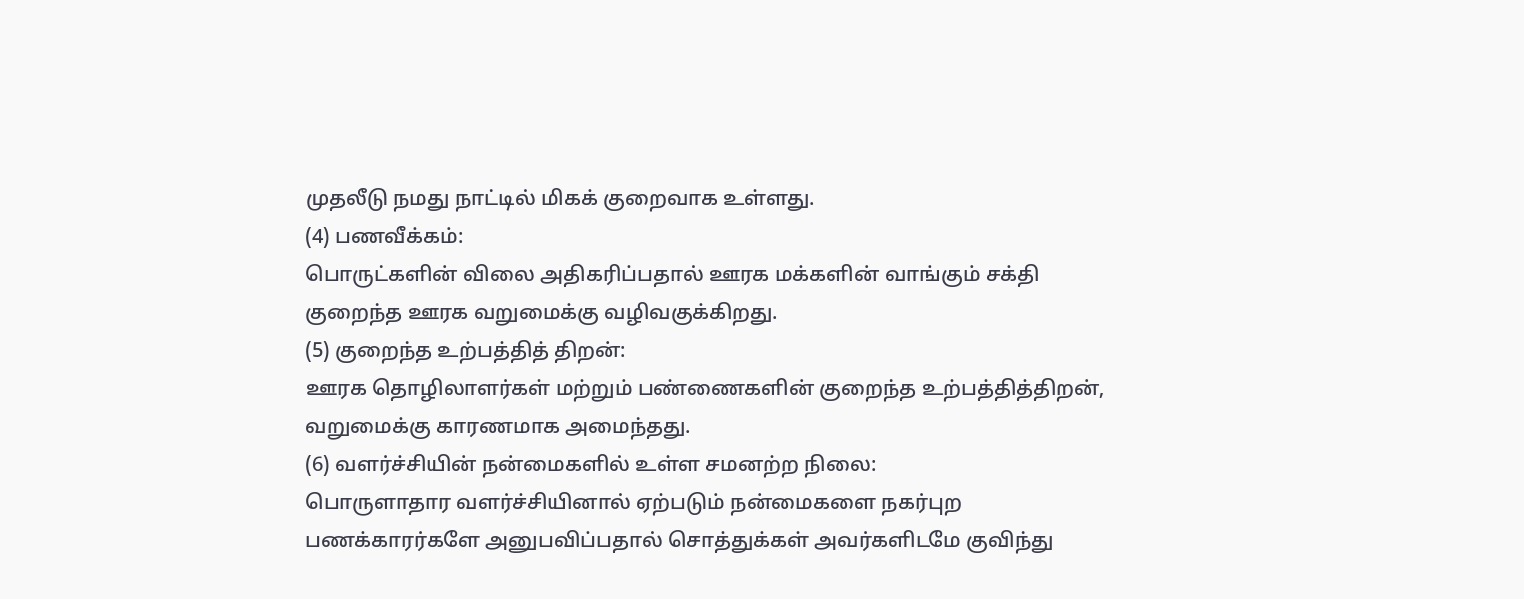முதலீடு நமது நாட்டில் மிகக் குறைவாக உள்ளது.
(4) பணவீக்கம்:
பொருட்களின் விலை அதிகரிப்பதால் ஊரக மக்களின் வாங்கும் சக்தி குறைந்த ஊரக வறுமைக்கு வழிவகுக்கிறது.
(5) குறைந்த உற்பத்தித் திறன்:
ஊரக தொழிலாளர்கள் மற்றும் பண்ணைகளின் குறைந்த உற்பத்தித்திறன், வறுமைக்கு காரணமாக அமைந்தது.
(6) வளர்ச்சியின் நன்மைகளில் உள்ள சமனற்ற நிலை:
பொருளாதார வளர்ச்சியினால் ஏற்படும் நன்மைகளை நகர்புற பணக்காரர்களே அனுபவிப்பதால் சொத்துக்கள் அவர்களிடமே குவிந்து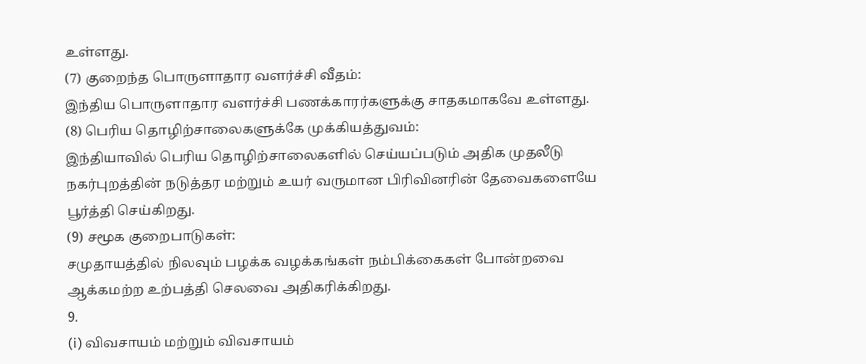உள்ளது.
(7) குறைந்த பொருளாதார வளர்ச்சி வீதம்:
இந்திய பொருளாதார வளர்ச்சி பணக்காரர்களுக்கு சாதகமாகவே உள்ளது.
(8) பெரிய தொழிற்சாலைகளுக்கே முக்கியத்துவம்:
இந்தியாவில் பெரிய தொழிற்சாலைகளில் செய்யப்படும் அதிக முதலீடு நகர்புறத்தின் நடுத்தர மற்றும் உயர் வருமான பிரிவினரின் தேவைகளையே பூர்த்தி செய்கிறது.
(9) சமூக குறைபாடுகள்:
சமுதாயத்தில் நிலவும் பழக்க வழக்கங்கள் நம்பிக்கைகள் போன்றவை ஆக்கமற்ற உற்பத்தி செலவை அதிகரிக்கிறது.
9.
(i) விவசாயம் மற்றும் விவசாயம்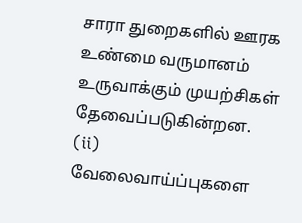சாரா துறைகளில் ஊரக உண்மை வருமானம் உருவாக்கும் முயற்சிகள் தேவைப்படுகின்றன.
(ii) வேலைவாய்ப்புகளை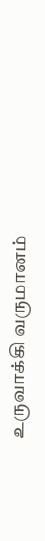உருவாக்கி வருமானம்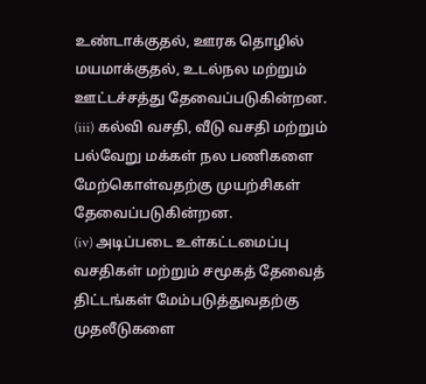உண்டாக்குதல், ஊரக தொழில் மயமாக்குதல், உடல்நல மற்றும் ஊட்டச்சத்து தேவைப்படுகின்றன.
(iii) கல்வி வசதி, வீடு வசதி மற்றும் பல்வேறு மக்கள் நல பணிகளை மேற்கொள்வதற்கு முயற்சிகள் தேவைப்படுகின்றன.
(iv) அடிப்படை உள்கட்டமைப்பு வசதிகள் மற்றும் சமூகத் தேவைத் திட்டங்கள் மேம்படுத்துவதற்கு முதலீடுகளை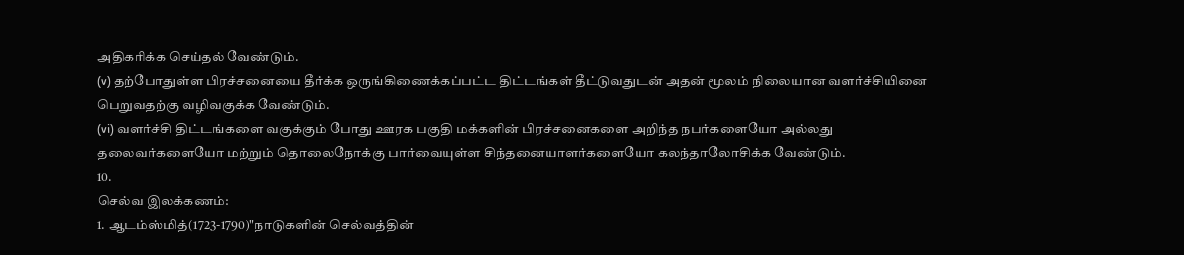அதிகரிக்க செய்தல் வேண்டும்.
(v) தற்போதுள்ள பிரச்சனையை தீர்க்க ஒருங்கிணைக்கப்பட்ட திட்டங்கள் தீட்டுவதுடன் அதன் மூலம் நிலையான வளர்ச்சியினை பெறுவதற்கு வழிவகுக்க வேண்டும்.
(vi) வளர்ச்சி திட்டங்களை வகுக்கும் போது ஊரக பகுதி மக்களின் பிரச்சனைகளை அறிந்த நபர்களையோ அல்லது தலைவர்களையோ மற்றும் தொலைநோக்கு பார்வையுள்ள சிந்தனையாளர்களையோ கலந்தாலோசிக்க வேண்டும்.
10.
செல்வ இலக்கணம்:
1. ஆடம்ஸ்மித்(1723-1790)"நாடுகளின் செல்வத்தின்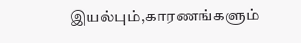இயல்பும்,காரணங்களும்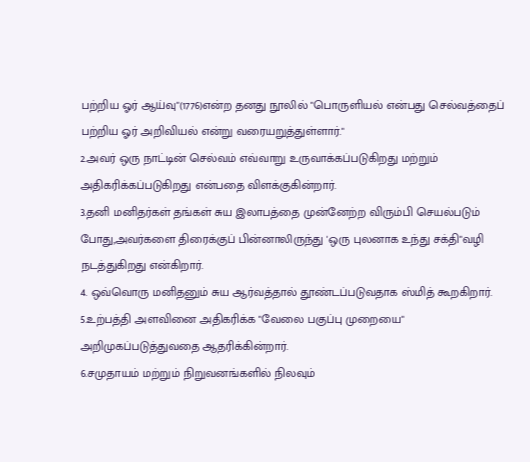பற்றிய ஓர் ஆய்வு"(1776)என்ற தனது நூலில் "பொருளியல் என்பது செல்வத்தைப் பற்றிய ஓர் அறிவியல் என்று வரையறுத்துள்ளார்."
2.அவர் ஒரு நாட்டின் செல்வம் எவ்வாறு உருவாக்கப்படுகிறது மற்றும் அதிகரிக்கப்படுகிறது என்பதை விளக்குகின்றார்.
3.தனி மனிதர்கள் தங்கள் சுய இலாபத்தை முன்னேற்ற விரும்பி செயல்படும் போது,அவர்களை திரைக்குப் பின்னாலிருந்து 'ஒரு புலனாக உந்து சக்தி"வழி நடத்துகிறது என்கிறார்.
4. ஒவ்வொரு மனிதனும் சுய ஆர்வத்தால் தூண்டப்படுவதாக ஸ்மித் கூறகிறார்.
5.உற்பத்தி அளவினை அதிகரிக்க "வேலை பகுப்பு முறையை" அறிமுகப்படுத்துவதை ஆதரிக்கின்றார்.
6.சமுதாயம் மற்றும் நிறுவனங்களில் நிலவும்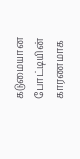கடுமையான போட்டியின் காரணமாக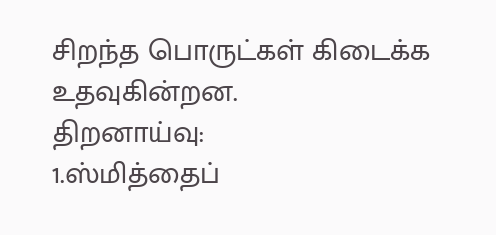சிறந்த பொருட்கள் கிடைக்க உதவுகின்றன.
திறனாய்வு:
1.ஸ்மித்தைப்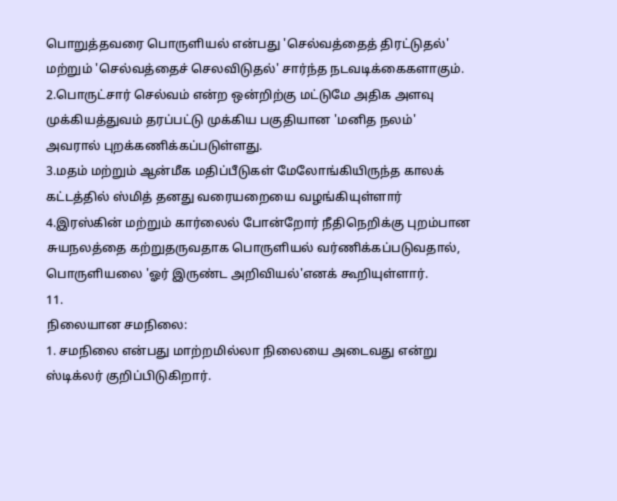பொறுத்தவரை பொருளியல் என்பது 'செல்வத்தைத் திரட்டுதல்' மற்றும் 'செல்வத்தைச் செலவிடுதல்' சார்ந்த நடவடிக்கைகளாகும்.
2.பொருட்சார் செல்வம் என்ற ஒன்றிற்கு மட்டுமே அதிக அளவு முக்கியத்துவம் தரப்பட்டு முக்கிய பகுதியான 'மனித நலம்' அவரால் புறக்கணிக்கப்படுள்ளது.
3.மதம் மற்றும் ஆன்மீக மதிப்பீடுகள் மேலோங்கியிருந்த காலக் கட்டத்தில் ஸ்மித் தனது வரையறையை வழங்கியுள்ளார்
4.இரஸ்கின் மற்றும் கார்லைல் போன்றோர் நீதிநெறிக்கு புறம்பான சுயநலத்தை கற்றுதருவதாக பொருளியல் வர்ணிக்கப்படுவதால், பொருளியலை 'ஓர் இருண்ட அறிவியல்'எனக் கூறியுள்ளார்.
11.
நிலையான சமநிலை:
1. சமநிலை என்பது மாற்றமில்லா நிலையை அடைவது என்று ஸ்டிக்லர் குறிப்பிடுகிறார்.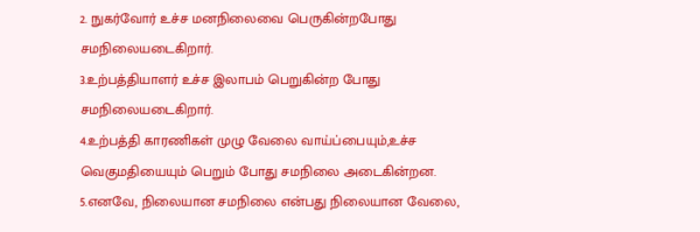2. நுகர்வோர் உச்ச மனநிலைவை பெருகின்றபோது சமநிலையடைகிறார்.
3.உற்பத்தியாளர் உச்ச இலாபம் பெறுகின்ற போது சமநிலையடைகிறார்.
4.உற்பத்தி காரணிகள் முழு வேலை வாய்ப்பையும்,உச்ச வெகுமதியையும் பெறும் போது சமநிலை அடைகின்றன.
5.எனவே, நிலையான சமநிலை என்பது நிலையான வேலை,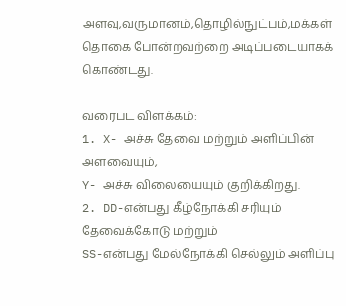அளவு,வருமானம்,தொழில்நுட்பம்,மக்கள் தொகை போன்றவற்றை அடிப்படையாகக் கொண்டது.

வரைபட விளக்கம்:
1. X- அச்சு தேவை மற்றும் அளிப்பின் அளவையும்,
Y- அச்சு விலையையும் குறிக்கிறது.
2. DD-என்பது கீழ்நோக்கி சரியும் தேவைக்கோடு மற்றும்
SS-என்பது மேல்நோக்கி செல்லும் அளிப்பு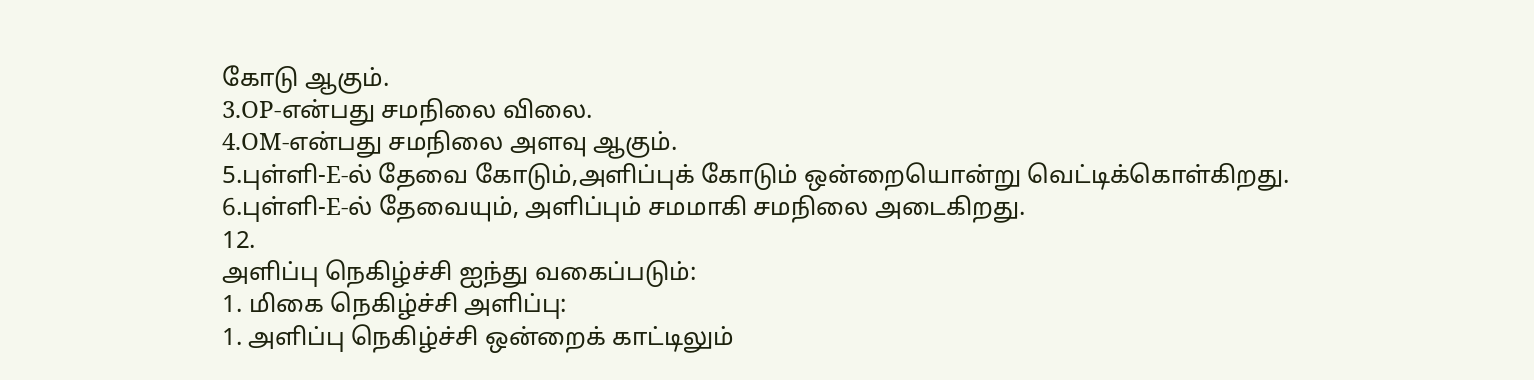கோடு ஆகும்.
3.OP-என்பது சமநிலை விலை.
4.OM-என்பது சமநிலை அளவு ஆகும்.
5.புள்ளி-E-ல் தேவை கோடும்,அளிப்புக் கோடும் ஒன்றையொன்று வெட்டிக்கொள்கிறது.
6.புள்ளி-E-ல் தேவையும், அளிப்பும் சமமாகி சமநிலை அடைகிறது.
12.
அளிப்பு நெகிழ்ச்சி ஐந்து வகைப்படும்:
1. மிகை நெகிழ்ச்சி அளிப்பு:
1. அளிப்பு நெகிழ்ச்சி ஒன்றைக் காட்டிலும்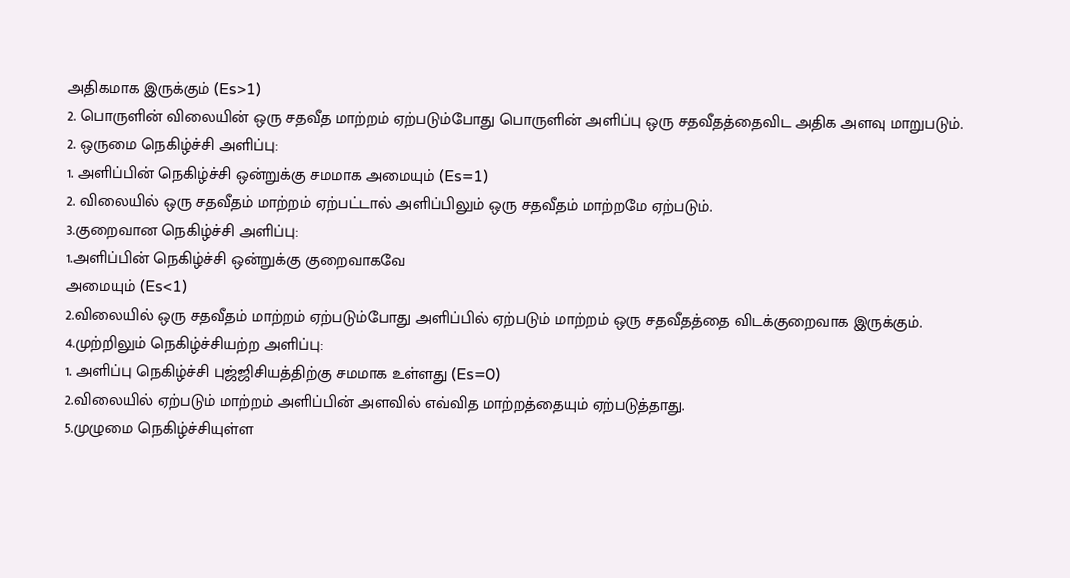அதிகமாக இருக்கும் (Es>1)
2. பொருளின் விலையின் ஒரு சதவீத மாற்றம் ஏற்படும்போது பொருளின் அளிப்பு ஒரு சதவீதத்தைவிட அதிக அளவு மாறுபடும்.
2. ஒருமை நெகிழ்ச்சி அளிப்பு:
1. அளிப்பின் நெகிழ்ச்சி ஒன்றுக்கு சமமாக அமையும் (Es=1)
2. விலையில் ஒரு சதவீதம் மாற்றம் ஏற்பட்டால் அளிப்பிலும் ஒரு சதவீதம் மாற்றமே ஏற்படும்.
3.குறைவான நெகிழ்ச்சி அளிப்பு:
1.அளிப்பின் நெகிழ்ச்சி ஒன்றுக்கு குறைவாகவே
அமையும் (Es<1)
2.விலையில் ஒரு சதவீதம் மாற்றம் ஏற்படும்போது அளிப்பில் ஏற்படும் மாற்றம் ஒரு சதவீதத்தை விடக்குறைவாக இருக்கும்.
4.முற்றிலும் நெகிழ்ச்சியற்ற அளிப்பு:
1. அளிப்பு நெகிழ்ச்சி புஜ்ஜிசியத்திற்கு சமமாக உள்ளது (Es=0)
2.விலையில் ஏற்படும் மாற்றம் அளிப்பின் அளவில் எவ்வித மாற்றத்தையும் ஏற்படுத்தாது.
5.முழுமை நெகிழ்ச்சியுள்ள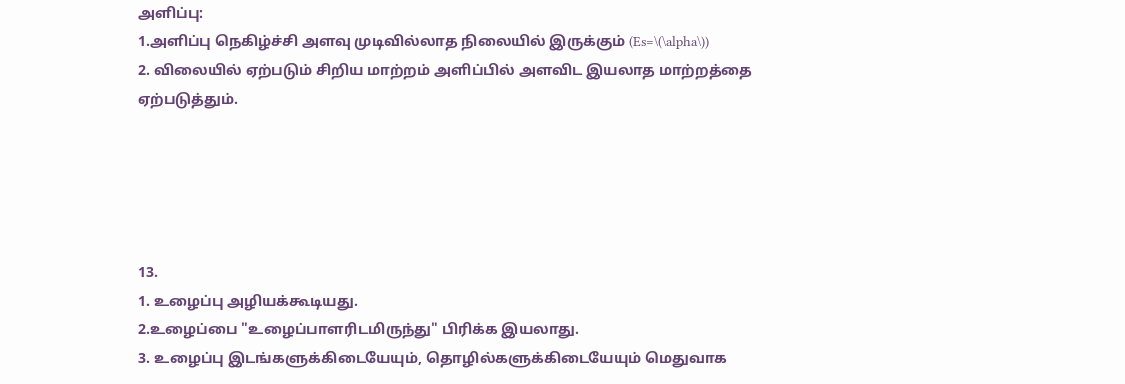அளிப்பு:
1.அளிப்பு நெகிழ்ச்சி அளவு முடிவில்லாத நிலையில் இருக்கும் (Es=\(\alpha\))
2. விலையில் ஏற்படும் சிறிய மாற்றம் அளிப்பில் அளவிட இயலாத மாற்றத்தை ஏற்படுத்தும்.





13.
1. உழைப்பு அழியக்கூடியது.
2.உழைப்பை "உழைப்பாளரிடமிருந்து" பிரிக்க இயலாது.
3. உழைப்பு இடங்களுக்கிடையேயும், தொழில்களுக்கிடையேயும் மெதுவாக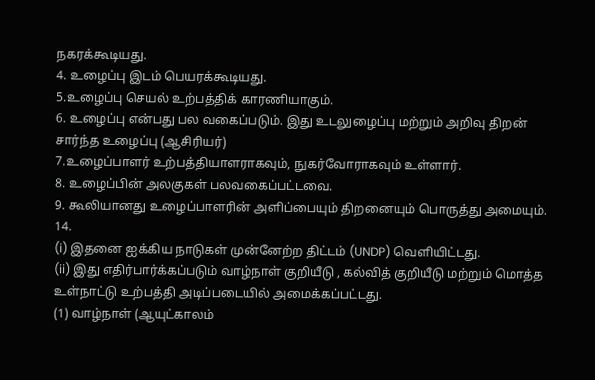நகரக்கூடியது.
4. உழைப்பு இடம் பெயரக்கூடியது.
5.உழைப்பு செயல் உற்பத்திக் காரணியாகும்.
6. உழைப்பு என்பது பல வகைப்படும். இது உடலுழைப்பு மற்றும் அறிவு திறன் சார்ந்த உழைப்பு (ஆசிரியர்)
7.உழைப்பாளர் உற்பத்தியாளராகவும், நுகர்வோராகவும் உள்ளார்.
8. உழைப்பின் அலகுகள் பலவகைப்பட்டவை.
9. கூலியானது உழைப்பாளரின் அளிப்பையும் திறனையும் பொருத்து அமையும்.
14.
(i) இதனை ஐக்கிய நாடுகள் முன்னேற்ற திட்டம் (UNDP) வெளியிட்டது.
(ii) இது எதிர்பார்க்கப்படும் வாழ்நாள் குறியீடு , கல்வித் குறியீடு மற்றும் மொத்த உள்நாட்டு உற்பத்தி அடிப்படையில் அமைக்கப்பட்டது.
(1) வாழ்நாள் (ஆயுட்காலம்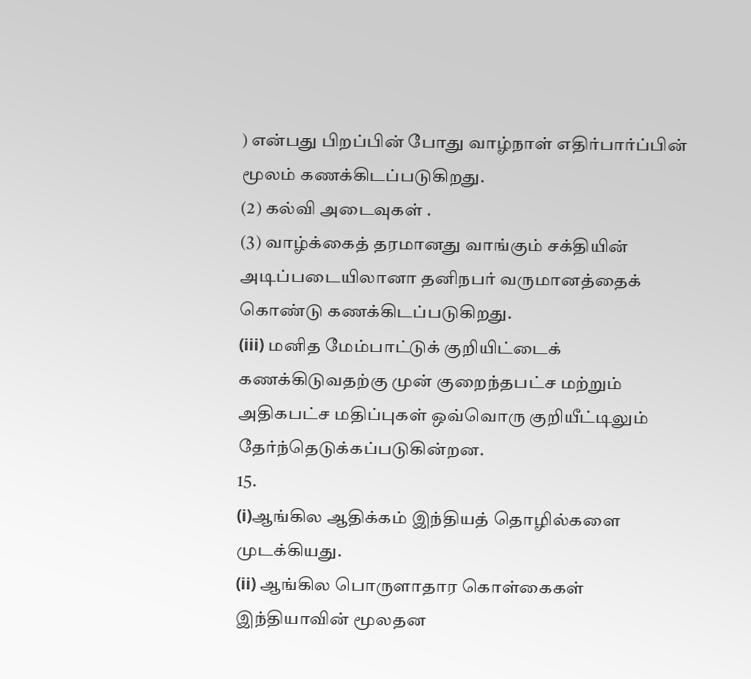) என்பது பிறப்பின் போது வாழ்நாள் எதிர்பார்ப்பின் மூலம் கணக்கிடப்படுகிறது.
(2) கல்வி அடைவுகள் .
(3) வாழ்க்கைத் தரமானது வாங்கும் சக்தியின் அடிப்படையிலானா தனிநபர் வருமானத்தைக் கொண்டு கணக்கிடப்படுகிறது.
(iii) மனித மேம்பாட்டுக் குறியிட்டைக் கணக்கிடுவதற்கு முன் குறைந்தபட்ச மற்றும் அதிகபட்ச மதிப்புகள் ஒவ்வொரு குறியீட்டிலும் தேர்ந்தெடுக்கப்படுகின்றன.
15.
(i)ஆங்கில ஆதிக்கம் இந்தியத் தொழில்களை முடக்கியது.
(ii) ஆங்கில பொருளாதார கொள்கைகள் இந்தியாவின் மூலதன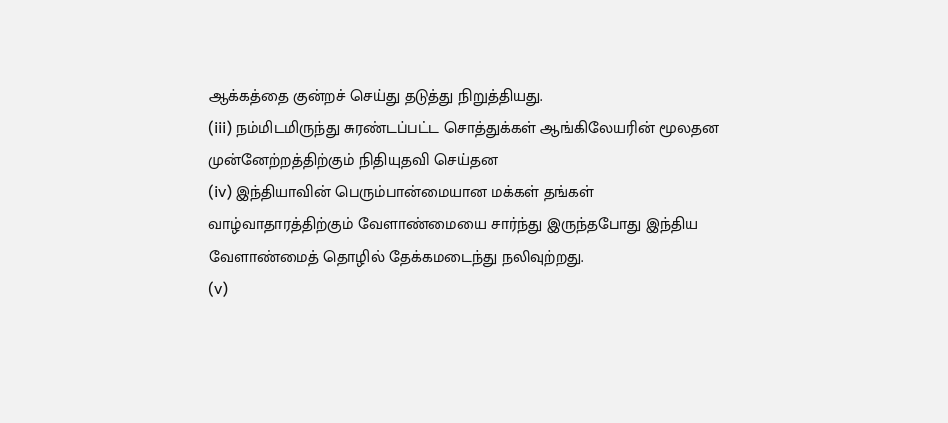ஆக்கத்தை குன்றச் செய்து தடுத்து நிறுத்தியது.
(iii) நம்மிடமிருந்து சுரண்டப்பட்ட சொத்துக்கள் ஆங்கிலேயரின் மூலதன முன்னேற்றத்திற்கும் நிதியுதவி செய்தன
(iv) இந்தியாவின் பெரும்பான்மையான மக்கள் தங்கள் வாழ்வாதாரத்திற்கும் வேளாண்மையை சார்ந்து இருந்தபோது இந்திய வேளாண்மைத் தொழில் தேக்கமடைந்து நலிவுற்றது.
(v)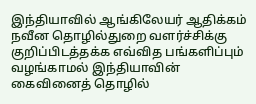இந்தியாவில் ஆங்கிலேயர் ஆதிக்கம் நவீன தொழில்துறை வளர்ச்சிக்கு குறிப்பிடத்தக்க எவ்வித பங்களிப்பும் வழங்காமல் இந்தியாவின் கைவினைத் தொழில்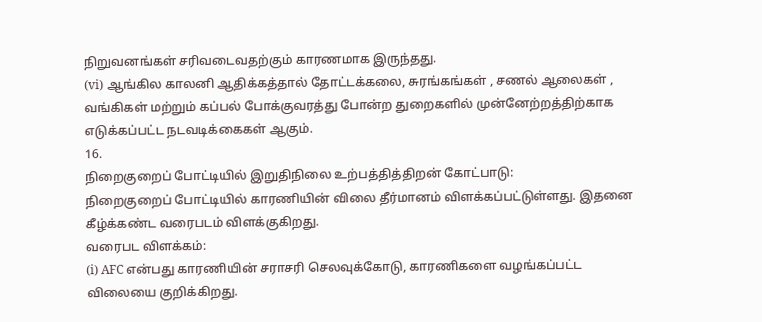நிறுவனங்கள் சரிவடைவதற்கும் காரணமாக இருந்தது.
(vi) ஆங்கில காலனி ஆதிக்கத்தால் தோட்டக்கலை, சுரங்கங்கள் , சணல் ஆலைகள் , வங்கிகள் மற்றும் கப்பல் போக்குவரத்து போன்ற துறைகளில் முன்னேற்றத்திற்காக எடுக்கப்பட்ட நடவடிக்கைகள் ஆகும்.
16.
நிறைகுறைப் போட்டியில் இறுதிநிலை உற்பத்தித்திறன் கோட்பாடு:
நிறைகுறைப் போட்டியில் காரணியின் விலை தீர்மானம் விளக்கப்பட்டுள்ளது. இதனை கீழ்க்கண்ட வரைபடம் விளக்குகிறது.
வரைபட விளக்கம்:
(i) AFC என்பது காரணியின் சராசரி செலவுக்கோடு, காரணிகளை வழங்கப்பட்ட விலையை குறிக்கிறது.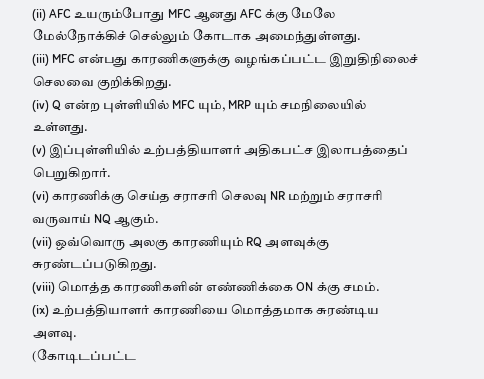(ii) AFC உயரும்போது MFC ஆனது AFC க்கு மேலே மேல்நோக்கிச் செல்லும் கோடாக அமைந்துள்ளது.
(iii) MFC என்பது காரணிகளுக்கு வழங்கப்பட்ட இறுதிநிலைச் செலவை குறிக்கிறது.
(iv) Q என்ற புள்ளியில் MFC யும், MRP யும் சமநிலையில் உள்ளது.
(v) இப்புள்ளியில் உற்பத்தியாளர் அதிகபட்ச இலாபத்தைப் பெறுகிறார்.
(vi) காரணிக்கு செய்த சராசரி செலவு NR மற்றும் சராசரி வருவாய் NQ ஆகும்.
(vii) ஒவ்வொரு அலகு காரணியும் RQ அளவுக்கு சுரண்டப்படுகிறது.
(viii) மொத்த காரணிகளின் எண்ணிக்கை ON க்கு சமம்.
(ix) உற்பத்தியாளர் காரணியை மொத்தமாக சுரண்டிய அளவு.
(கோடிடப்பட்ட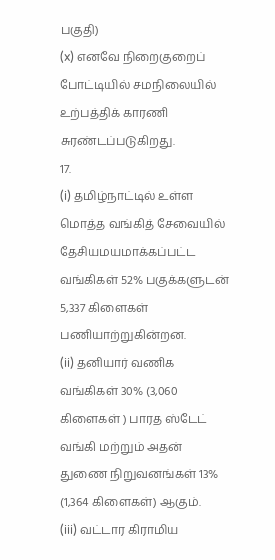பகுதி)
(x) எனவே நிறைகுறைப் போட்டியில் சமநிலையில் உற்பத்திக் காரணி சுரண்டப்படுகிறது.
17.
(i) தமிழ்நாட்டில் உள்ள மொத்த வங்கித் சேவையில் தேசியமயமாக்கப்பட்ட வங்கிகள் 52% பகுக்களுடன் 5,337 கிளைகள் பணியாற்றுகின்றன.
(ii) தனியார் வணிக வங்கிகள் 30% (3,060 கிளைகள் ) பாரத ஸ்டேட் வங்கி மற்றும் அதன் துணை நிறுவனங்கள் 13% (1,364 கிளைகள்) ஆகும்.
(iii) வட்டார கிராமிய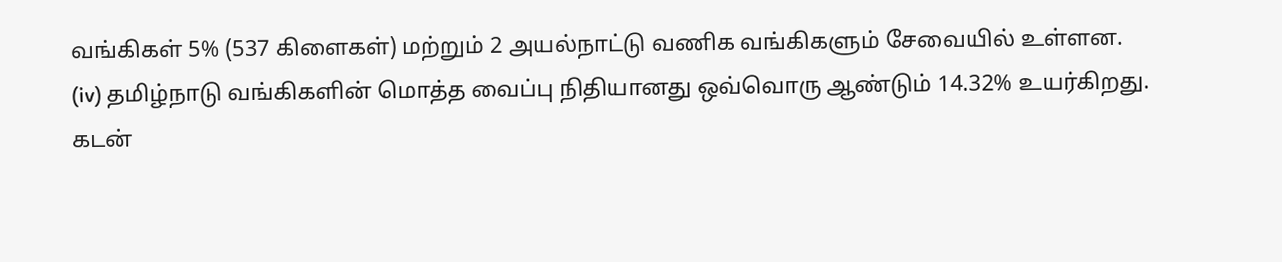வங்கிகள் 5% (537 கிளைகள்) மற்றும் 2 அயல்நாட்டு வணிக வங்கிகளும் சேவையில் உள்ளன.
(iv) தமிழ்நாடு வங்கிகளின் மொத்த வைப்பு நிதியானது ஒவ்வொரு ஆண்டும் 14.32% உயர்கிறது.
கடன்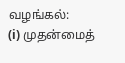வழங்கல்:
(i) முதன்மைத்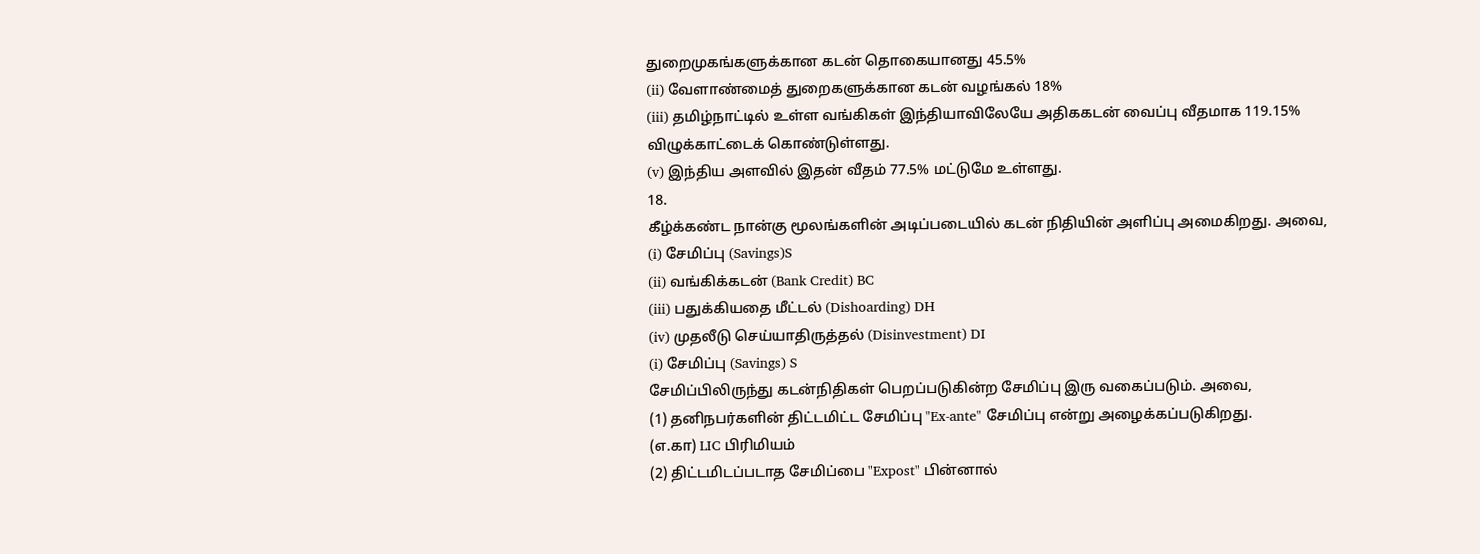துறைமுகங்களுக்கான கடன் தொகையானது 45.5%
(ii) வேளாண்மைத் துறைகளுக்கான கடன் வழங்கல் 18%
(iii) தமிழ்நாட்டில் உள்ள வங்கிகள் இந்தியாவிலேயே அதிககடன் வைப்பு வீதமாக 119.15% விழுக்காட்டைக் கொண்டுள்ளது.
(v) இந்திய அளவில் இதன் வீதம் 77.5% மட்டுமே உள்ளது.
18.
கீழ்க்கண்ட நான்கு மூலங்களின் அடிப்படையில் கடன் நிதியின் அளிப்பு அமைகிறது. அவை,
(i) சேமிப்பு (Savings)S
(ii) வங்கிக்கடன் (Bank Credit) BC
(iii) பதுக்கியதை மீட்டல் (Dishoarding) DH
(iv) முதலீடு செய்யாதிருத்தல் (Disinvestment) DI
(i) சேமிப்பு (Savings) S
சேமிப்பிலிருந்து கடன்நிதிகள் பெறப்படுகின்ற சேமிப்பு இரு வகைப்படும். அவை,
(1) தனிநபர்களின் திட்டமிட்ட சேமிப்பு "Ex-ante" சேமிப்பு என்று அழைக்கப்படுகிறது.
(எ.கா) LIC பிரிமியம்
(2) திட்டமிடப்படாத சேமிப்பை "Expost" பின்னால்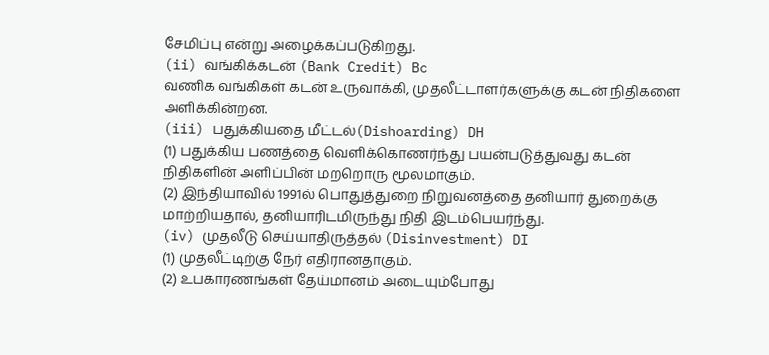சேமிப்பு என்று அழைக்கப்படுகிறது.
(ii) வங்கிக்கடன் (Bank Credit) Bc
வணிக வங்கிகள் கடன் உருவாக்கி, முதலீட்டாளர்களுக்கு கடன் நிதிகளை அளிக்கின்றன.
(iii) பதுக்கியதை மீட்டல்(Dishoarding) DH
(1) பதுக்கிய பணத்தை வெளிக்கொணர்ந்து பயன்படுத்துவது கடன் நிதிகளின் அளிப்பின் மறறொரு மூலமாகும்.
(2) இந்தியாவில் 1991ல் பொதுத்துறை நிறுவனத்தை தனியார் துறைக்கு மாற்றியதால், தனியாரிடமிருந்து நிதி இடம்பெயர்ந்து.
(iv) முதலீடு செய்யாதிருத்தல் (Disinvestment) DI
(1) முதலீட்டிற்கு நேர் எதிரானதாகும்.
(2) உபகாரணங்கள் தேய்மானம் அடையும்போது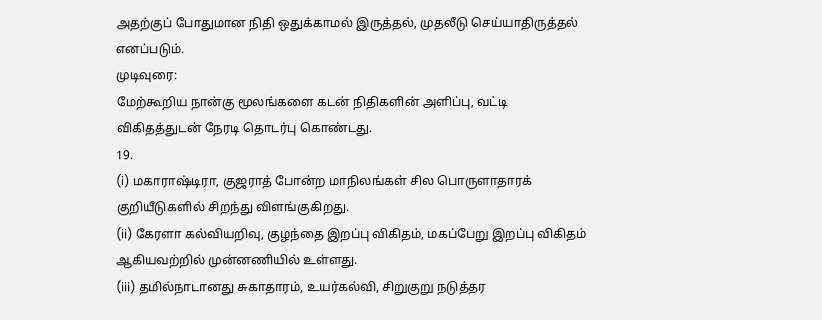அதற்குப் போதுமான நிதி ஒதுக்காமல் இருத்தல், முதலீடு செய்யாதிருத்தல் எனப்படும்.
முடிவுரை:
மேற்கூறிய நான்கு மூலங்களை கடன் நிதிகளின் அளிப்பு, வட்டி விகிதத்துடன் நேரடி தொடர்பு கொண்டது.
19.
(i) மகாராஷ்டிரா, குஜராத் போன்ற மாநிலங்கள் சில பொருளாதாரக் குறியீடுகளில் சிறந்து விளங்குகிறது.
(ii) கேரளா கல்வியறிவு, குழந்தை இறப்பு விகிதம், மகப்பேறு இறப்பு விகிதம் ஆகியவற்றில் முன்னணியில் உள்ளது.
(iii) தமில்நாடானது சுகாதாரம், உயர்கல்வி, சிறுகுறு நடுத்தர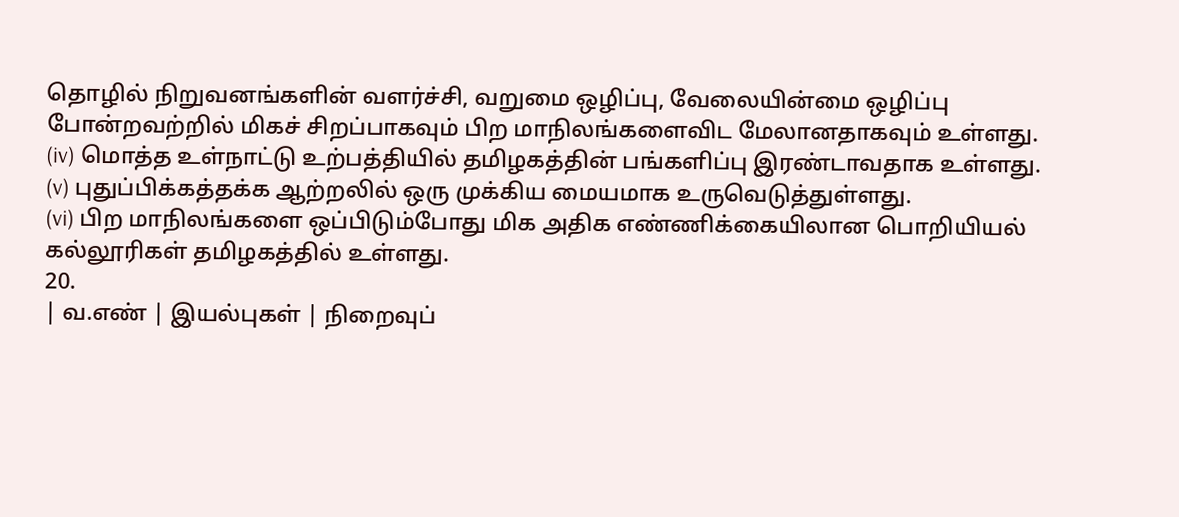தொழில் நிறுவனங்களின் வளர்ச்சி, வறுமை ஒழிப்பு, வேலையின்மை ஒழிப்பு போன்றவற்றில் மிகச் சிறப்பாகவும் பிற மாநிலங்களைவிட மேலானதாகவும் உள்ளது.
(iv) மொத்த உள்நாட்டு உற்பத்தியில் தமிழகத்தின் பங்களிப்பு இரண்டாவதாக உள்ளது.
(v) புதுப்பிக்கத்தக்க ஆற்றலில் ஒரு முக்கிய மையமாக உருவெடுத்துள்ளது.
(vi) பிற மாநிலங்களை ஒப்பிடும்போது மிக அதிக எண்ணிக்கையிலான பொறியியல் கல்லூரிகள் தமிழகத்தில் உள்ளது.
20.
| வ.எண் | இயல்புகள் | நிறைவுப்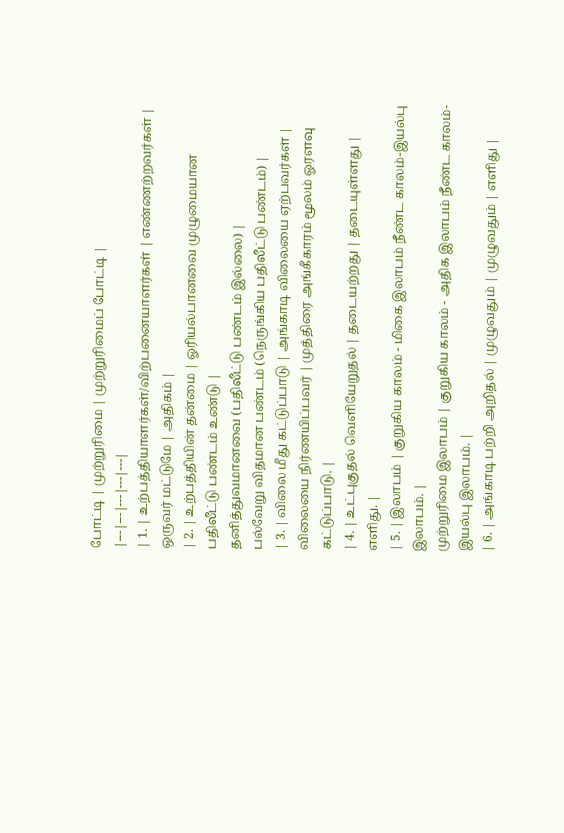போட்டி | முற்றுரிமை | முற்றுரிமைப் போட்டி |
|---|---|---|---|---|
| 1. | உற்பத்தியாளர்கள்/விற்பனையாளர்கள் | எண்ணற்றவர்கள் | ஒருவர் மட்டுமே | அதிகம் |
| 2. | உற்பத்தியின் தன்மை | ஓரியல்பானவை முழுமையான பதிலீட்டு பண்டம் உண்டு |
தனித்துவமானவை (பதிலீட்டு பண்டம் இல்லை) |
பல்வேறு விதமான பண்டம் (நெருங்கிய பதிலீட்டு பண்டம்) |
| 3. | விலை மீது கட்டுப்பாடு | அங்காடி விலையை ஏற்பவர்கள் | விலையை நிர்ணயிப்பவர் | முத்திரை அங்கீகாரம் மூலம் ஓரளவு கட்டுப்பாடு. |
| 4. | உட்புகுதல் வெளியேறுதல் | தடையற்றது | தடையுள்ளது | எளிது. |
| 5. | இலாபம் | குறுகிய காலம் - மிகை இலாபம் நீண்ட காலம்-இயல்பு இலாபம். |
முற்றுரிமை இலாபம் | குறுகிய காலம் - அதிக இலாபம் நீண்ட காலம்-இயல்பு இலாபம். |
| 6. | அங்காடி பற்றி அறிதல் | முழுவதும் | முழுவதும் | எளிது |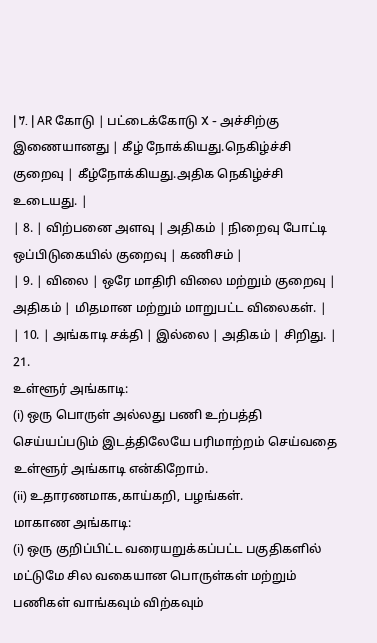| 7. | AR கோடு | பட்டைக்கோடு X - அச்சிற்கு இணையானது | கீழ் நோக்கியது.நெகிழ்ச்சி குறைவு | கீழ்நோக்கியது.அதிக நெகிழ்ச்சி உடையது. |
| 8. | விற்பனை அளவு | அதிகம் | நிறைவு போட்டி ஒப்பிடுகையில் குறைவு | கணிசம் |
| 9. | விலை | ஒரே மாதிரி விலை மற்றும் குறைவு | அதிகம் | மிதமான மற்றும் மாறுபட்ட விலைகள். |
| 10. | அங்காடி சக்தி | இல்லை | அதிகம் | சிறிது. |
21.
உள்ளூர் அங்காடி:
(i) ஒரு பொருள் அல்லது பணி உற்பத்தி செய்யப்படும் இடத்திலேயே பரிமாற்றம் செய்வதை உள்ளூர் அங்காடி என்கிறோம்.
(ii) உதாரணமாக,காய்கறி, பழங்கள்.
மாகாண அங்காடி:
(i) ஒரு குறிப்பிட்ட வரையறுக்கப்பட்ட பகுதிகளில் மட்டுமே சில வகையான பொருள்கள் மற்றும் பணிகள் வாங்கவும் விற்கவும்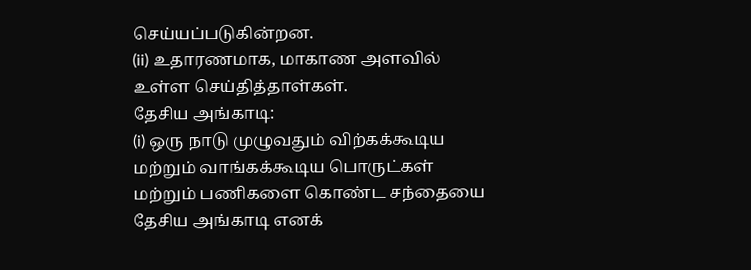செய்யப்படுகின்றன.
(ii) உதாரணமாக, மாகாண அளவில் உள்ள செய்தித்தாள்கள்.
தேசிய அங்காடி:
(i) ஒரு நாடு முழுவதும் விற்கக்கூடிய மற்றும் வாங்கக்கூடிய பொருட்கள் மற்றும் பணிகளை கொண்ட சந்தையை தேசிய அங்காடி எனக்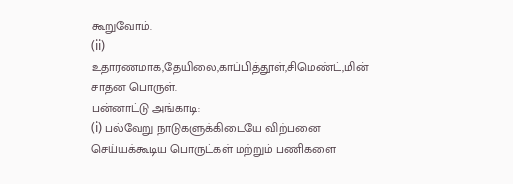கூறுவோம்.
(ii) உதாரணமாக,தேயிலை,காப்பித்தூள்,சிமெண்ட்,மின் சாதன பொருள்.
பன்னாட்டு அங்காடி:
(i) பல்வேறு நாடுகளுக்கிடையே விற்பனை செய்யக்கூடிய பொருட்கள் மற்றும் பணிகளை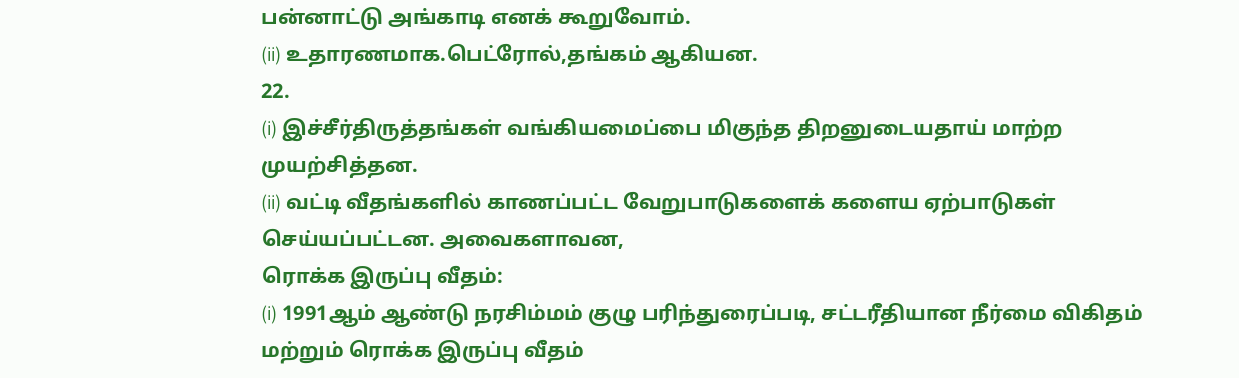பன்னாட்டு அங்காடி எனக் கூறுவோம்.
(ii) உதாரணமாக.பெட்ரோல்,தங்கம் ஆகியன.
22.
(i) இச்சீர்திருத்தங்கள் வங்கியமைப்பை மிகுந்த திறனுடையதாய் மாற்ற முயற்சித்தன.
(ii) வட்டி வீதங்களில் காணப்பட்ட வேறுபாடுகளைக் களைய ஏற்பாடுகள் செய்யப்பட்டன. அவைகளாவன,
ரொக்க இருப்பு வீதம்:
(i) 1991ஆம் ஆண்டு நரசிம்மம் குழு பரிந்துரைப்படி, சட்டரீதியான நீர்மை விகிதம் மற்றும் ரொக்க இருப்பு வீதம்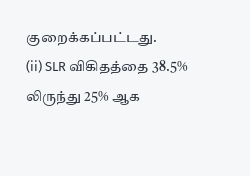குறைக்கப்பட்டது.
(ii) SLR விகிதத்தை 38.5% லிருந்து 25% ஆக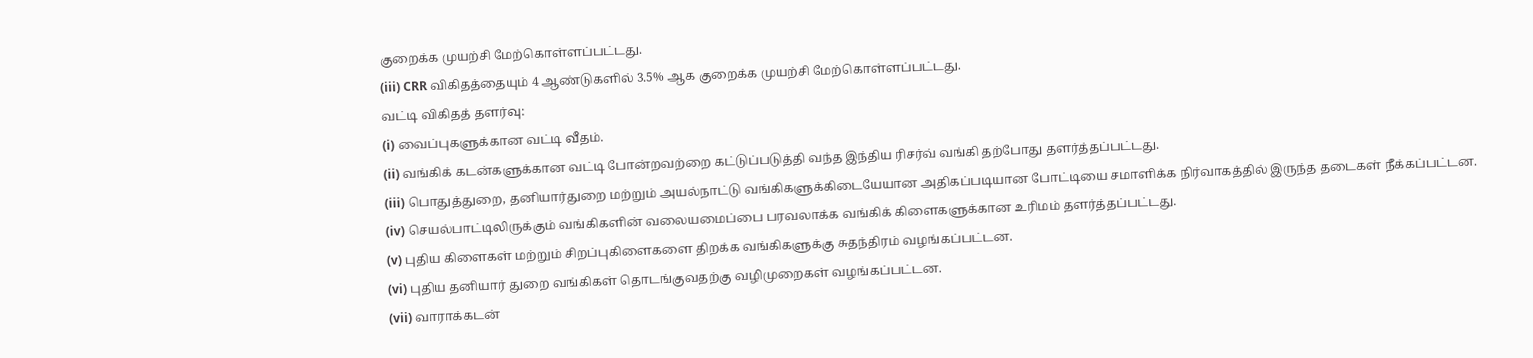குறைக்க முயற்சி மேற்கொள்ளப்பட்டது.
(iii) CRR விகிதத்தையும் 4 ஆண்டுகளில் 3.5% ஆக குறைக்க முயற்சி மேற்கொள்ளப்பட்டது.
வட்டி விகிதத் தளர்வு:
(i) வைப்புகளுக்கான வட்டி வீதம்.
(ii) வங்கிக் கடன்களுக்கான வட்டி போன்றவற்றை கட்டுப்படுத்தி வந்த இந்திய ரிசர்வ் வங்கி தற்போது தளர்த்தப்பட்டது.
(iii) பொதுத்துறை, தனியார்துறை மற்றும் அயல்நாட்டு வங்கிகளுக்கிடையேயான அதிகப்படியான போட்டியை சமாளிக்க நிர்வாகத்தில் இருந்த தடைகள் நீக்கப்பட்டன.
(iv) செயல்பாட்டிலிருக்கும் வங்கிகளின் வலையமைப்பை பரவலாக்க வங்கிக் கிளைகளுக்கான உரிமம் தளர்த்தப்பட்டது.
(v) புதிய கிளைகள் மற்றும் சிறப்புகிளைகளை திறக்க வங்கிகளுக்கு சுதந்திரம் வழங்கப்பட்டன.
(vi) புதிய தனியார் துறை வங்கிகள் தொடங்குவதற்கு வழிமுறைகள் வழங்கப்பட்டன.
(vii) வாராக்கடன்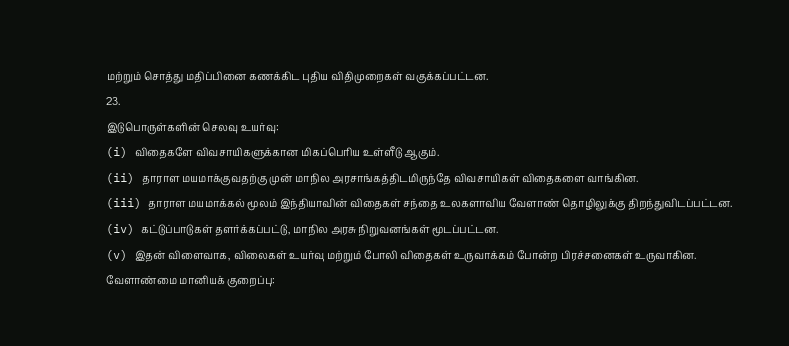மற்றும் சொத்து மதிப்பினை கணக்கிட புதிய விதிமுறைகள் வகுக்கப்பட்டன.
23.
இடுபொருள்களின் செலவு உயர்வு:
(i) விதைகளே விவசாயிகளுக்கான மிகப்பெரிய உள்ளீடு ஆகும்.
(ii) தாராள மயமாக்குவதற்கு முன் மாநில அரசாங்கத்திடமிருந்தே விவசாயிகள் விதைகளை வாங்கின.
(iii) தாராள மயமாக்கல் மூலம் இந்தியாவின் விதைகள் சந்தை உலகளாவிய வேளாண் தொழிலுக்கு திறந்துவிடப்பட்டன.
(iv) கட்டுப்பாடுகள் தளர்க்கப்பட்டு, மாநில அரசு நிறுவனங்கள் மூடப்பட்டன.
(v) இதன் விளைவாக, விலைகள் உயர்வு மற்றும் போலி விதைகள் உருவாக்கம் போன்ற பிரச்சனைகள் உருவாகின.
வேளாண்மை மானியக் குறைப்பு: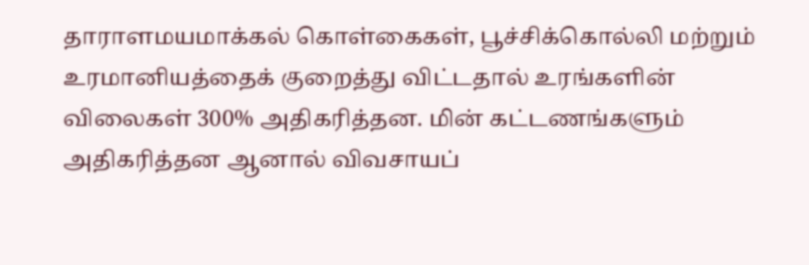தாராளமயமாக்கல் கொள்கைகள், பூச்சிக்கொல்லி மற்றும் உரமானியத்தைக் குறைத்து விட்டதால் உரங்களின் விலைகள் 300% அதிகரித்தன. மின் கட்டணங்களும் அதிகரித்தன ஆனால் விவசாயப்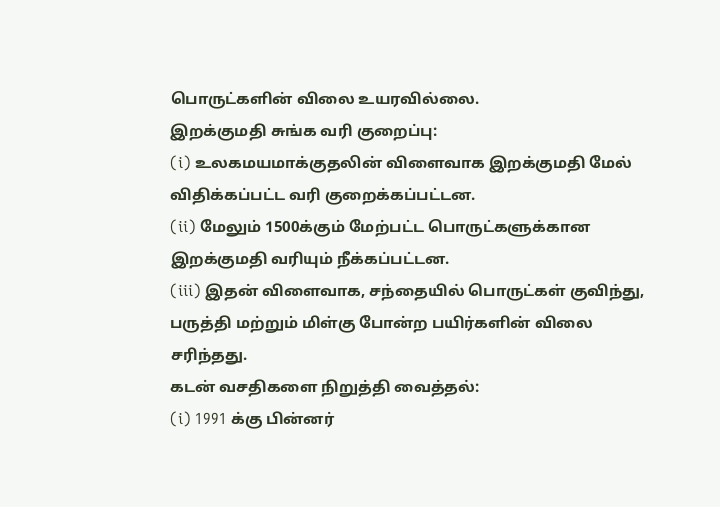பொருட்களின் விலை உயரவில்லை.
இறக்குமதி சுங்க வரி குறைப்பு:
(i) உலகமயமாக்குதலின் விளைவாக இறக்குமதி மேல் விதிக்கப்பட்ட வரி குறைக்கப்பட்டன.
(ii) மேலும் 1500க்கும் மேற்பட்ட பொருட்களுக்கான இறக்குமதி வரியும் நீக்கப்பட்டன.
(iii) இதன் விளைவாக, சந்தையில் பொருட்கள் குவிந்து, பருத்தி மற்றும் மிள்கு போன்ற பயிர்களின் விலை சரிந்தது.
கடன் வசதிகளை நிறுத்தி வைத்தல்:
(i) 1991 க்கு பின்னர்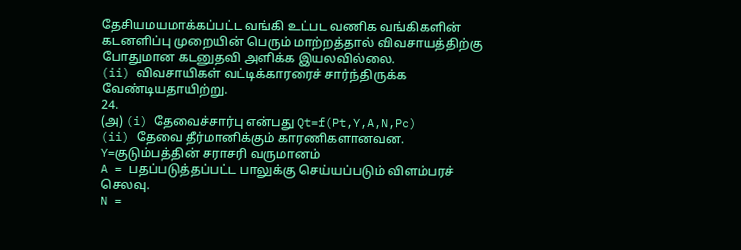தேசியமயமாக்கப்பட்ட வங்கி உட்பட வணிக வங்கிகளின் கடனளிப்பு முறையின் பெரும் மாற்றத்தால் விவசாயத்திற்கு போதுமான கடனுதவி அளிக்க இயலவில்லை.
(ii) விவசாயிகள் வட்டிக்காரரைச் சார்ந்திருக்க வேண்டியதாயிற்று.
24.
(அ) (i) தேவைச்சார்பு என்பது Qt=f(Pt,Y,A,N,Pc)
(ii) தேவை தீர்மானிக்கும் காரணிகளானவன.
Y=குடும்பத்தின் சராசரி வருமானம்
A = பதப்படுத்தப்பட்ட பாலுக்கு செய்யப்படும் விளம்பரச் செலவு.
N =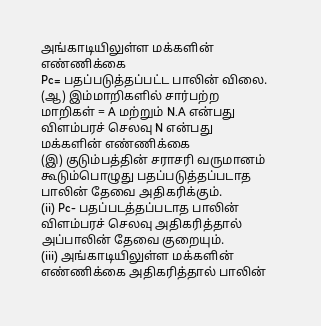அங்காடியிலுள்ள மக்களின் எண்ணிக்கை
Pc= பதப்படுத்தப்பட்ட பாலின் விலை.
(ஆ) இம்மாறிகளில் சார்பற்ற மாறிகள் = A மற்றும் N.A என்பது விளம்பரச் செலவு N என்பது மக்களின் எண்ணிக்கை
(இ) குடும்பத்தின் சராசரி வருமானம் கூடும்பொழுது பதப்படுத்தப்படாத பாலின் தேவை அதிகரிக்கும்.
(ii) Pc- பதப்படத்தப்படாத பாலின் விளம்பரச் செலவு அதிகரித்தால் அப்பாலின் தேவை குறையும்.
(iii) அங்காடியிலுள்ள மக்களின் எண்ணிக்கை அதிகரித்தால் பாலின்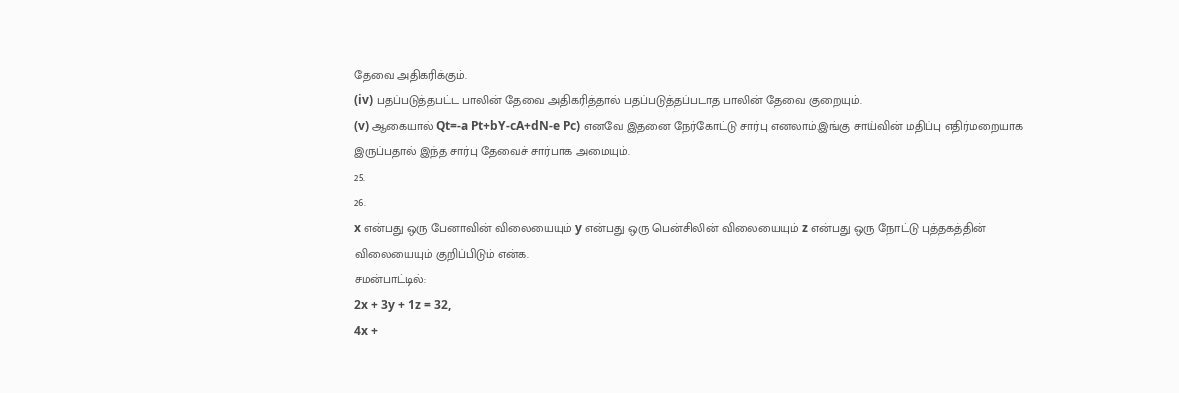தேவை அதிகரிக்கும்.
(iv) பதப்படுத்தபட்ட பாலின் தேவை அதிகரித்தால் பதப்படுத்தப்படாத பாலின் தேவை குறையும்.
(v) ஆகையால் Qt=-a Pt+bY-cA+dN-e Pc) எனவே இதனை நேர்கோட்டு சார்பு எனலாம்.இங்கு சாய்வின் மதிப்பு எதிர்மறையாக இருப்பதால் இந்த சார்பு தேவைச் சார்பாக அமையும்.
25.
26.
x என்பது ஒரு பேனாவின் விலையையும் y என்பது ஒரு பென்சிலின் விலையையும் z என்பது ஒரு நோட்டு புத்தகத்தின் விலையையும் குறிப்பிடும் என்க.
சமன்பாட்டில்:
2x + 3y + 1z = 32,
4x +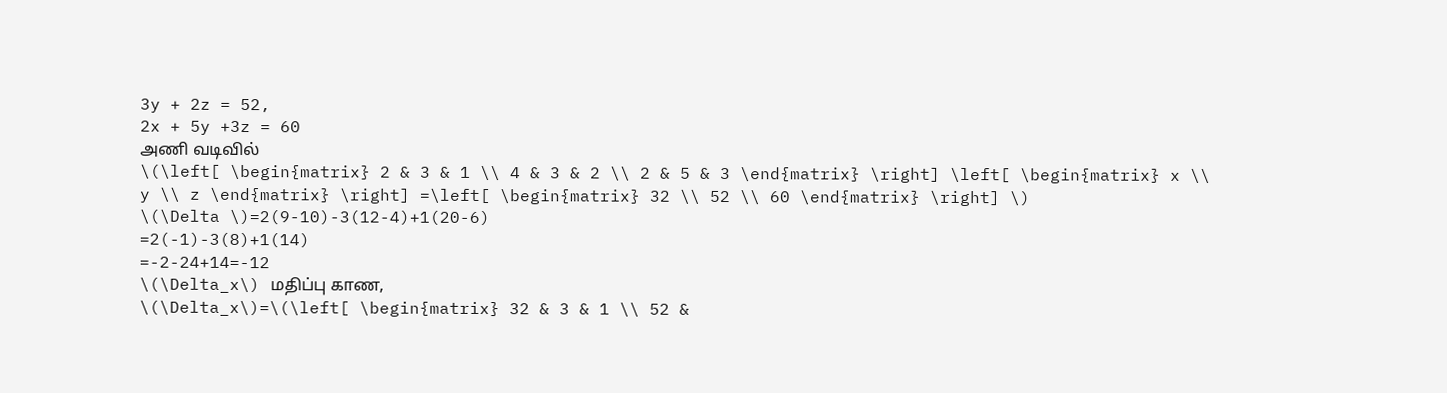3y + 2z = 52,
2x + 5y +3z = 60
அணி வடிவில்
\(\left[ \begin{matrix} 2 & 3 & 1 \\ 4 & 3 & 2 \\ 2 & 5 & 3 \end{matrix} \right] \left[ \begin{matrix} x \\ y \\ z \end{matrix} \right] =\left[ \begin{matrix} 32 \\ 52 \\ 60 \end{matrix} \right] \)
\(\Delta \)=2(9-10)-3(12-4)+1(20-6)
=2(-1)-3(8)+1(14)
=-2-24+14=-12
\(\Delta_x\) மதிப்பு காண,
\(\Delta_x\)=\(\left[ \begin{matrix} 32 & 3 & 1 \\ 52 &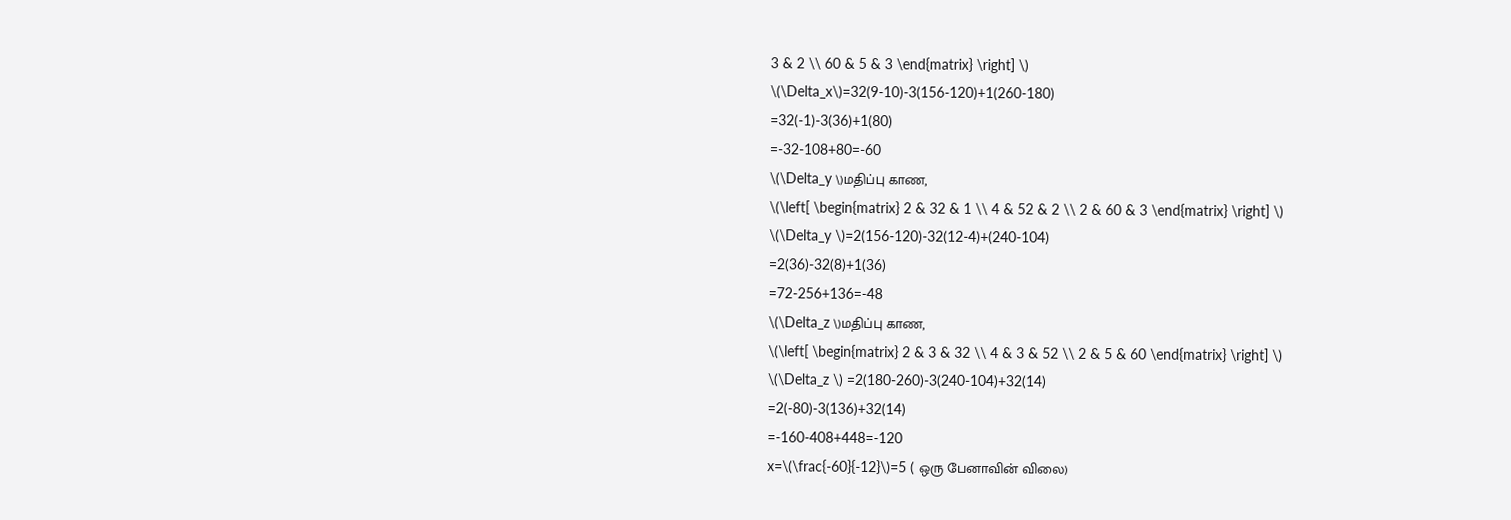3 & 2 \\ 60 & 5 & 3 \end{matrix} \right] \)
\(\Delta_x\)=32(9-10)-3(156-120)+1(260-180)
=32(-1)-3(36)+1(80)
=-32-108+80=-60
\(\Delta_y \)மதிப்பு காண,
\(\left[ \begin{matrix} 2 & 32 & 1 \\ 4 & 52 & 2 \\ 2 & 60 & 3 \end{matrix} \right] \)
\(\Delta_y \)=2(156-120)-32(12-4)+(240-104)
=2(36)-32(8)+1(36)
=72-256+136=-48
\(\Delta_z \)மதிப்பு காண,
\(\left[ \begin{matrix} 2 & 3 & 32 \\ 4 & 3 & 52 \\ 2 & 5 & 60 \end{matrix} \right] \)
\(\Delta_z \) =2(180-260)-3(240-104)+32(14)
=2(-80)-3(136)+32(14)
=-160-408+448=-120
x=\(\frac{-60}{-12}\)=5 ( ஒரு பேனாவின் விலை)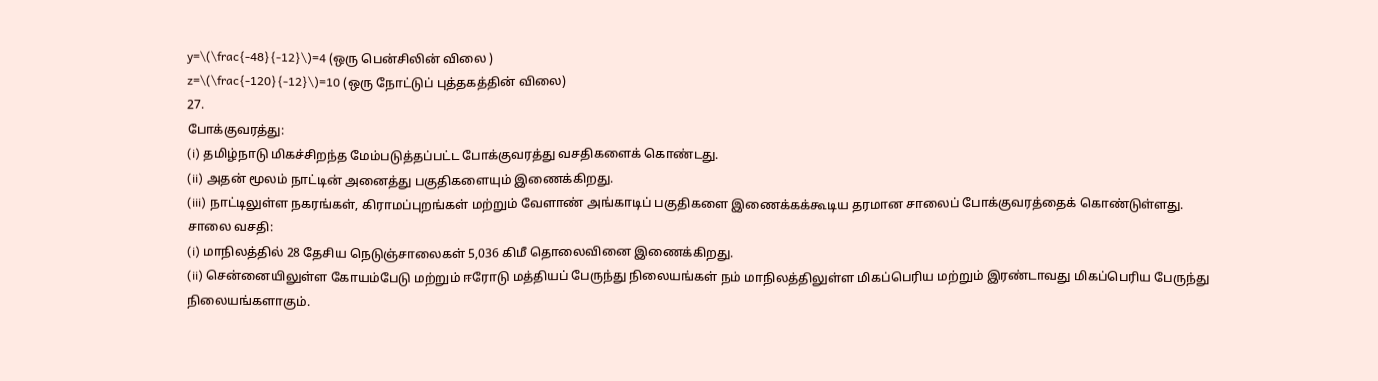y=\(\frac{-48}{-12}\)=4 (ஒரு பென்சிலின் விலை )
z=\(\frac{-120}{-12}\)=10 (ஒரு நோட்டுப் புத்தகத்தின் விலை)
27.
போக்குவரத்து:
(i) தமிழ்நாடு மிகச்சிறந்த மேம்படுத்தப்பட்ட போக்குவரத்து வசதிகளைக் கொண்டது.
(ii) அதன் மூலம் நாட்டின் அனைத்து பகுதிகளையும் இணைக்கிறது.
(iii) நாட்டிலுள்ள நகரங்கள், கிராமப்புறங்கள் மற்றும் வேளாண் அங்காடிப் பகுதிகளை இணைக்கக்கூடிய தரமான சாலைப் போக்குவரத்தைக் கொண்டுள்ளது.
சாலை வசதி:
(i) மாநிலத்தில் 28 தேசிய நெடுஞ்சாலைகள் 5,036 கிமீ தொலைவினை இணைக்கிறது.
(ii) சென்னையிலுள்ள கோயம்பேடு மற்றும் ஈரோடு மத்தியப் பேருந்து நிலையங்கள் நம் மாநிலத்திலுள்ள மிகப்பெரிய மற்றும் இரண்டாவது மிகப்பெரிய பேருந்து நிலையங்களாகும்.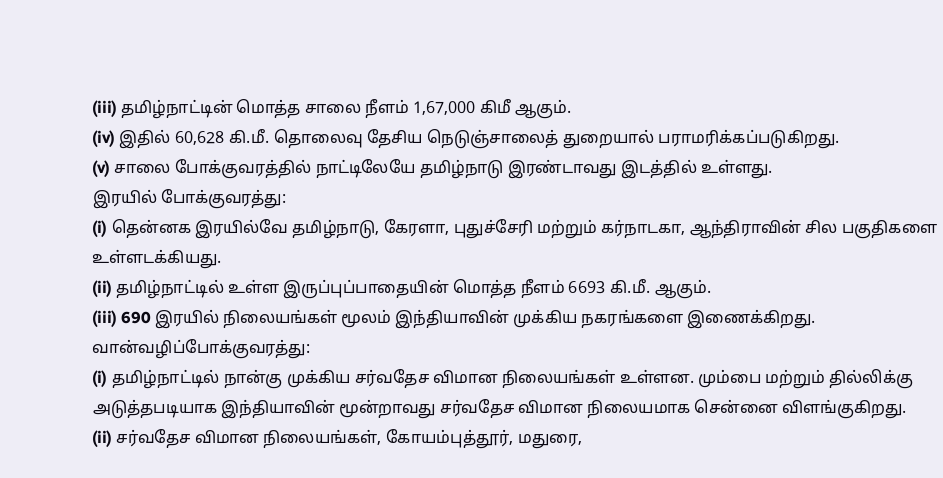(iii) தமிழ்நாட்டின் மொத்த சாலை நீளம் 1,67,000 கிமீ ஆகும்.
(iv) இதில் 60,628 கி.மீ. தொலைவு தேசிய நெடுஞ்சாலைத் துறையால் பராமரிக்கப்படுகிறது.
(v) சாலை போக்குவரத்தில் நாட்டிலேயே தமிழ்நாடு இரண்டாவது இடத்தில் உள்ளது.
இரயில் போக்குவரத்து:
(i) தென்னக இரயில்வே தமிழ்நாடு, கேரளா, புதுச்சேரி மற்றும் கர்நாடகா, ஆந்திராவின் சில பகுதிகளை உள்ளடக்கியது.
(ii) தமிழ்நாட்டில் உள்ள இருப்புப்பாதையின் மொத்த நீளம் 6693 கி.மீ. ஆகும்.
(iii) 690 இரயில் நிலையங்கள் மூலம் இந்தியாவின் முக்கிய நகரங்களை இணைக்கிறது.
வான்வழிப்போக்குவரத்து:
(i) தமிழ்நாட்டில் நான்கு முக்கிய சர்வதேச விமான நிலையங்கள் உள்ளன. மும்பை மற்றும் தில்லிக்கு அடுத்தபடியாக இந்தியாவின் மூன்றாவது சர்வதேச விமான நிலையமாக சென்னை விளங்குகிறது.
(ii) சர்வதேச விமான நிலையங்கள், கோயம்புத்தூர், மதுரை,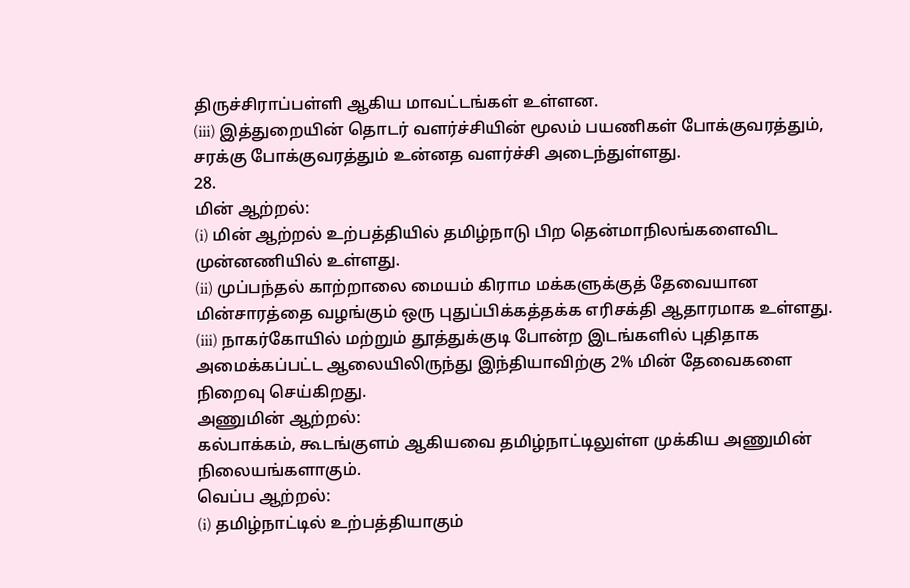திருச்சிராப்பள்ளி ஆகிய மாவட்டங்கள் உள்ளன.
(iii) இத்துறையின் தொடர் வளர்ச்சியின் மூலம் பயணிகள் போக்குவரத்தும், சரக்கு போக்குவரத்தும் உன்னத வளர்ச்சி அடைந்துள்ளது.
28.
மின் ஆற்றல்:
(i) மின் ஆற்றல் உற்பத்தியில் தமிழ்நாடு பிற தென்மாநிலங்களைவிட முன்னணியில் உள்ளது.
(ii) முப்பந்தல் காற்றாலை மையம் கிராம மக்களுக்குத் தேவையான மின்சாரத்தை வழங்கும் ஒரு புதுப்பிக்கத்தக்க எரிசக்தி ஆதாரமாக உள்ளது.
(iii) நாகர்கோயில் மற்றும் தூத்துக்குடி போன்ற இடங்களில் புதிதாக அமைக்கப்பட்ட ஆலையிலிருந்து இந்தியாவிற்கு 2% மின் தேவைகளை நிறைவு செய்கிறது.
அணுமின் ஆற்றல்:
கல்பாக்கம், கூடங்குளம் ஆகியவை தமிழ்நாட்டிலுள்ள முக்கிய அணுமின் நிலையங்களாகும்.
வெப்ப ஆற்றல்:
(i) தமிழ்நாட்டில் உற்பத்தியாகும்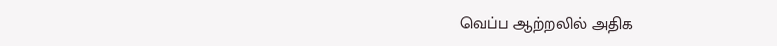வெப்ப ஆற்றலில் அதிக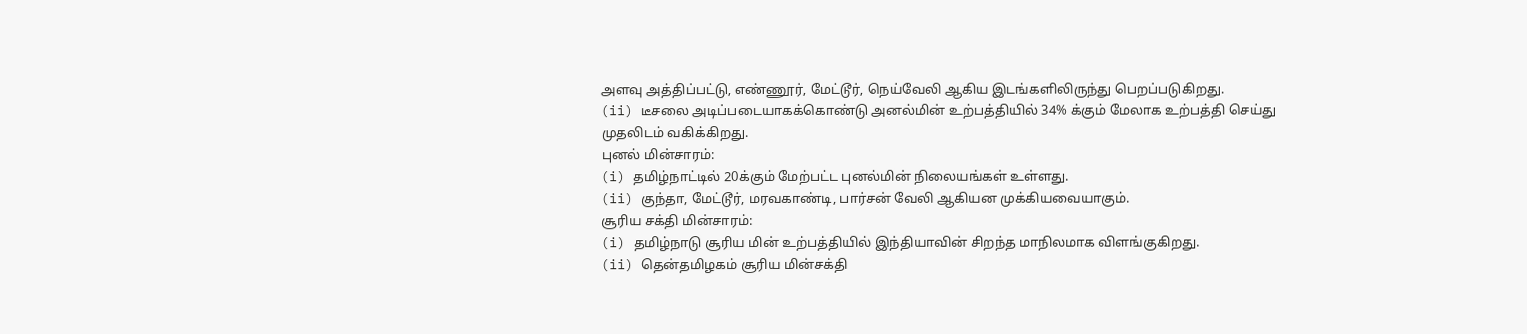அளவு அத்திப்பட்டு, எண்ணூர், மேட்டூர், நெய்வேலி ஆகிய இடங்களிலிருந்து பெறப்படுகிறது.
(ii) டீசலை அடிப்படையாகக்கொண்டு அனல்மின் உற்பத்தியில் 34% க்கும் மேலாக உற்பத்தி செய்து முதலிடம் வகிக்கிறது.
புனல் மின்சாரம்:
(i) தமிழ்நாட்டில் 20க்கும் மேற்பட்ட புனல்மின் நிலையங்கள் உள்ளது.
(ii) குந்தா, மேட்டூர், மரவகாண்டி, பார்சன் வேலி ஆகியன முக்கியவையாகும்.
சூரிய சக்தி மின்சாரம்:
(i) தமிழ்நாடு சூரிய மின் உற்பத்தியில் இந்தியாவின் சிறந்த மாநிலமாக விளங்குகிறது.
(ii) தென்தமிழகம் சூரிய மின்சக்தி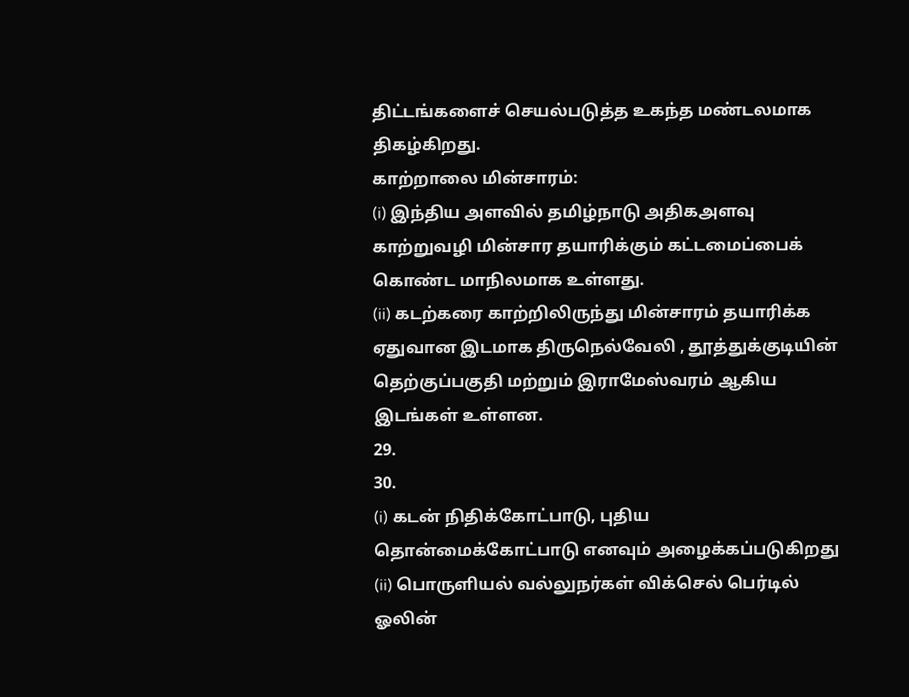திட்டங்களைச் செயல்படுத்த உகந்த மண்டலமாக திகழ்கிறது.
காற்றாலை மின்சாரம்:
(i) இந்திய அளவில் தமிழ்நாடு அதிகஅளவு காற்றுவழி மின்சார தயாரிக்கும் கட்டமைப்பைக் கொண்ட மாநிலமாக உள்ளது.
(ii) கடற்கரை காற்றிலிருந்து மின்சாரம் தயாரிக்க ஏதுவான இடமாக திருநெல்வேலி , தூத்துக்குடியின் தெற்குப்பகுதி மற்றும் இராமேஸ்வரம் ஆகிய இடங்கள் உள்ளன.
29.
30.
(i) கடன் நிதிக்கோட்பாடு, புதிய தொன்மைக்கோட்பாடு எனவும் அழைக்கப்படுகிறது
(ii) பொருளியல் வல்லுநர்கள் விக்செல் பெர்டில் ஓலின்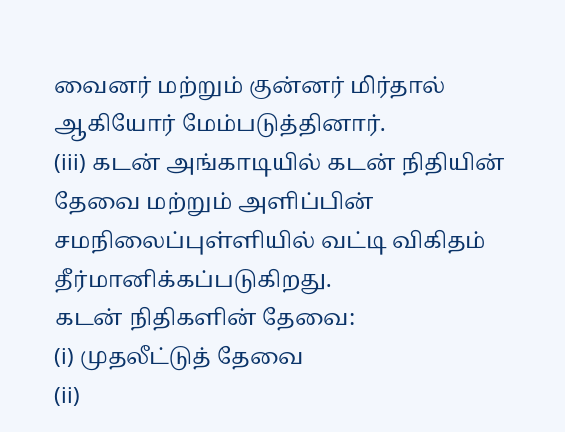வைனர் மற்றும் குன்னர் மிர்தால் ஆகியோர் மேம்படுத்தினார்.
(iii) கடன் அங்காடியில் கடன் நிதியின் தேவை மற்றும் அளிப்பின் சமநிலைப்புள்ளியில் வட்டி விகிதம் தீர்மானிக்கப்படுகிறது.
கடன் நிதிகளின் தேவை:
(i) முதலீட்டுத் தேவை
(ii)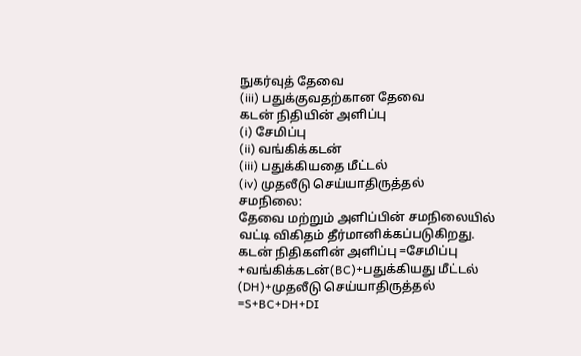நுகர்வுத் தேவை
(iii) பதுக்குவதற்கான தேவை
கடன் நிதியின் அளிப்பு
(i) சேமிப்பு
(ii) வங்கிக்கடன்
(iii) பதுக்கியதை மீட்டல்
(iv) முதலீடு செய்யாதிருத்தல்
சமநிலை:
தேவை மற்றும் அளிப்பின் சமநிலையில் வட்டி விகிதம் தீர்மானிக்கப்படுகிறது.
கடன் நிதிகளின் அளிப்பு =சேமிப்பு +வங்கிக்கடன்(BC)+பதுக்கியது மீட்டல் (DH)+முதலீடு செய்யாதிருத்தல்
=S+BC+DH+DI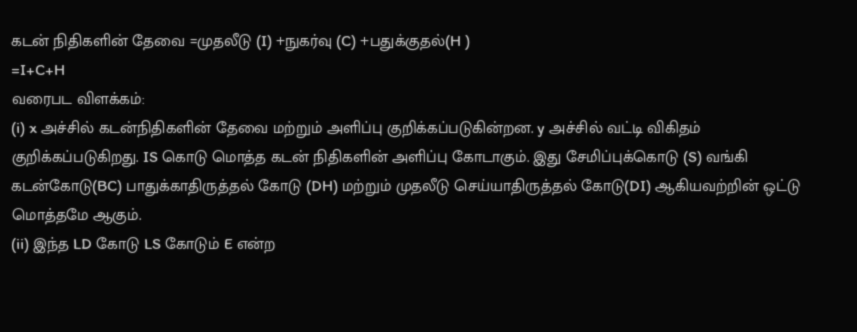கடன் நிதிகளின் தேவை =முதலீடு (I) +நுகர்வு (C) +பதுக்குதல்(H )
=I+C+H
வரைபட விளக்கம்:
(i) x அச்சில் கடன்நிதிகளின் தேவை மற்றும் அளிப்பு குறிக்கப்படுகின்றன. y அச்சில் வட்டி விகிதம் குறிக்கப்படுகிறது. IS கொடு மொத்த கடன் நிதிகளின் அளிப்பு கோடாகும். இது சேமிப்புக்கொடு (S) வங்கி கடன்கோடு(BC) பாதுக்காதிருத்தல் கோடு (DH) மற்றும் முதலீடு செய்யாதிருத்தல் கோடு(DI) ஆகியவற்றின் ஒட்டு மொத்தமே ஆகும்.
(ii) இந்த LD கோடு LS கோடும் E என்ற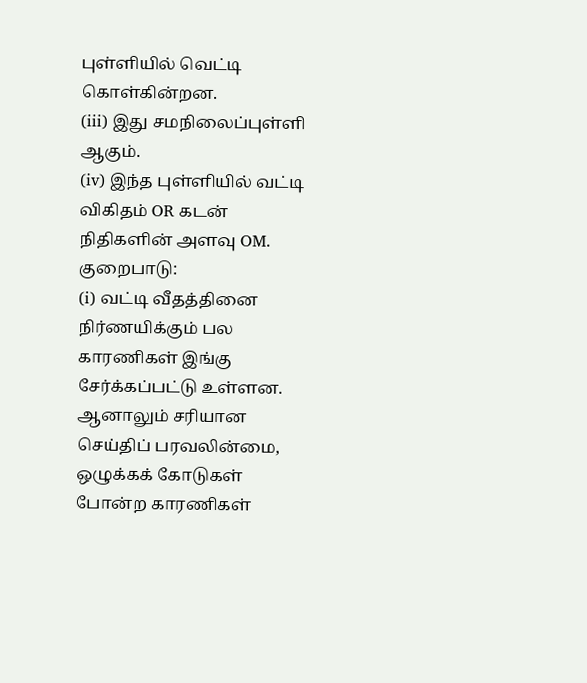புள்ளியில் வெட்டி கொள்கின்றன.
(iii) இது சமநிலைப்புள்ளி ஆகும்.
(iv) இந்த புள்ளியில் வட்டி விகிதம் OR கடன் நிதிகளின் அளவு OM.
குறைபாடு:
(i) வட்டி வீதத்தினை நிர்ணயிக்கும் பல காரணிகள் இங்கு சேர்க்கப்பட்டு உள்ளன. ஆனாலும் சரியான செய்திப் பரவலின்மை, ஒழுக்கக் கோடுகள் போன்ற காரணிகள்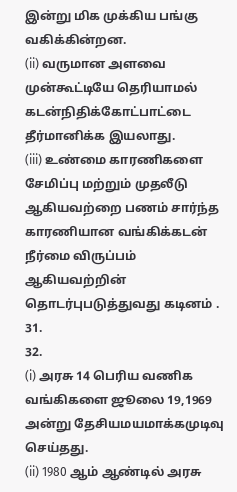இன்று மிக முக்கிய பங்கு வகிக்கின்றன.
(ii) வருமான அளவை முன்கூட்டியே தெரியாமல் கடன்நிதிக்கோட்பாட்டை தீர்மானிக்க இயலாது.
(iii) உண்மை காரணிகளை சேமிப்பு மற்றும் முதலீடு ஆகியவற்றை பணம் சார்ந்த காரணியான வங்கிக்கடன் நீர்மை விருப்பம் ஆகியவற்றின் தொடர்புபடுத்துவது கடினம் .
31.
32.
(i) அரசு 14 பெரிய வணிக வங்கிகளை ஜூலை 19,1969 அன்று தேசியமயமாக்கமுடிவு செய்தது.
(ii) 1980 ஆம் ஆண்டில் அரசு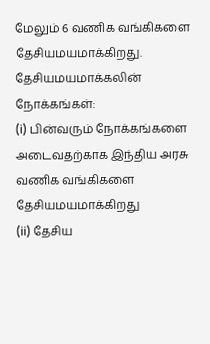மேலும் 6 வணிக வங்கிகளை தேசியமயமாக்கிறது.
தேசியமயமாக்கலின் நோக்கங்கள்:
(i) பின்வரும் நோக்கங்களை அடைவதற்காக இந்திய அரசு வணிக வங்கிகளை தேசியமயமாக்கிறது
(ii) தேசிய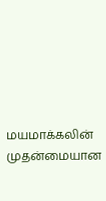மயமாக்கலின் முதன்மையான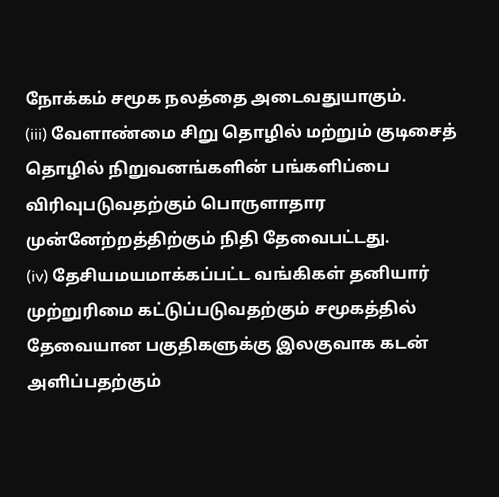நோக்கம் சமூக நலத்தை அடைவதுயாகும்.
(iii) வேளாண்மை சிறு தொழில் மற்றும் குடிசைத் தொழில் நிறுவனங்களின் பங்களிப்பை விரிவுபடுவதற்கும் பொருளாதார முன்னேற்றத்திற்கும் நிதி தேவைபட்டது.
(iv) தேசியமயமாக்கப்பட்ட வங்கிகள் தனியார் முற்றுரிமை கட்டுப்படுவதற்கும் சமூகத்தில் தேவையான பகுதிகளுக்கு இலகுவாக கடன் அளிப்பதற்கும்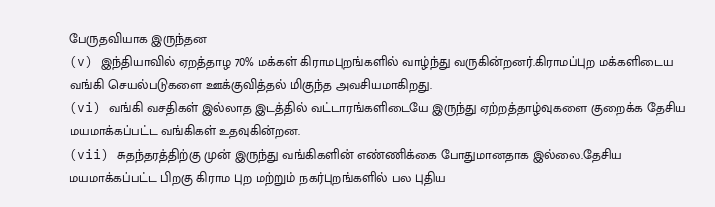பேருதவியாக இருந்தன
(v) இந்தியாவில் ஏறத்தாழ 70% மக்கள் கிராமபுறங்களில் வாழ்ந்து வருகின்றனர்.கிராமப்புற மக்களிடைய வங்கி செயல்படுகளை ஊக்குவித்தல் மிகுந்த அவசியமாகிறது.
(vi) வங்கி வசதிகள் இல்லாத இடத்தில் வட்டாரங்களிடையே இருந்து ஏற்றத்தாழ்வுகளை குறைக்க தேசிய மயமாக்கப்பட்ட வங்கிகள் உதவுகின்றன.
(vii) சுதந்தரத்திற்கு முன் இருந்து வங்கிகளின் எண்ணிக்கை போதுமானதாக இல்லை.தேசிய மயமாக்கப்பட்ட பிறகு கிராம புற மற்றும் நகர்புறங்களில் பல புதிய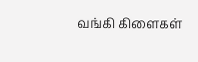வங்கி கிளைகள்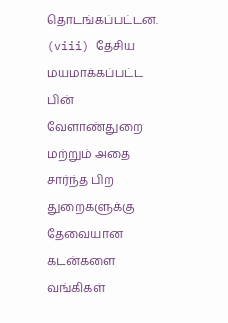தொடங்கப்பட்டன.
(viii) தேசிய மயமாக்கப்பட்ட பின் வேளாண்துறை மற்றும் அதை சார்ந்த பிற துறைகளுக்கு தேவையான கடன்களை வங்கிகள்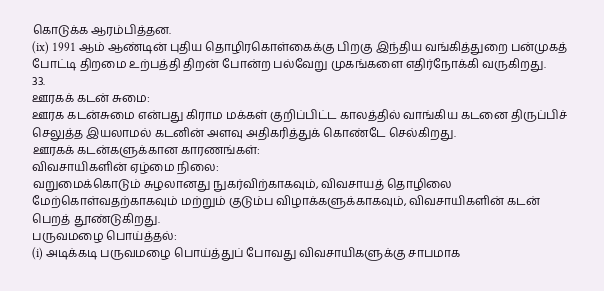கொடுக்க ஆரம்பித்தன.
(ix) 1991 ஆம் ஆண்டின் புதிய தொழிரகொள்கைக்கு பிறகு இந்திய வங்கித்துறை பன்முகத் போட்டி திறமை உற்பத்தி திறன் போன்ற பல்வேறு முகங்களை எதிர்நோக்கி வருகிறது.
33.
ஊரகக் கடன் சுமை:
ஊரக கடன்சுமை என்பது கிராம மக்கள் குறிப்பிட்ட காலத்தில் வாங்கிய கடனை திருப்பிச் செலுத்த இயலாமல் கடனின் அளவு அதிகரித்துக் கொண்டே செல்கிறது.
ஊரகக் கடன்களுக்கான காரணங்கள்:
விவசாயிகளின் ஏழ்மை நிலை:
வறுமைக்கொடும் சுழலானது நுகர்விற்காகவும், விவசாயத் தொழிலை மேற்கொள்வதற்காகவும் மற்றும் குடும்ப விழாக்களுக்காகவும், விவசாயிகளின் கடன் பெறத் தூண்டுகிறது.
பருவமழை பொய்த்தல்:
(i) அடிக்கடி பருவமழை பொய்த்துப் போவது விவசாயிகளுக்கு சாபமாக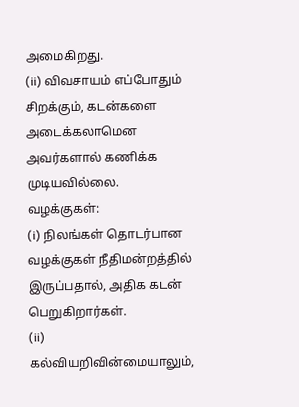அமைகிறது.
(ii) விவசாயம் எப்போதும் சிறக்கும், கடன்களை அடைக்கலாமென அவர்களால் கணிக்க முடியவில்லை.
வழக்குகள்:
(i) நிலங்கள் தொடர்பான வழக்குகள் நீதிமன்றத்தில் இருப்பதால், அதிக கடன் பெறுகிறார்கள்.
(ii) கல்வியறிவின்மையாலும்,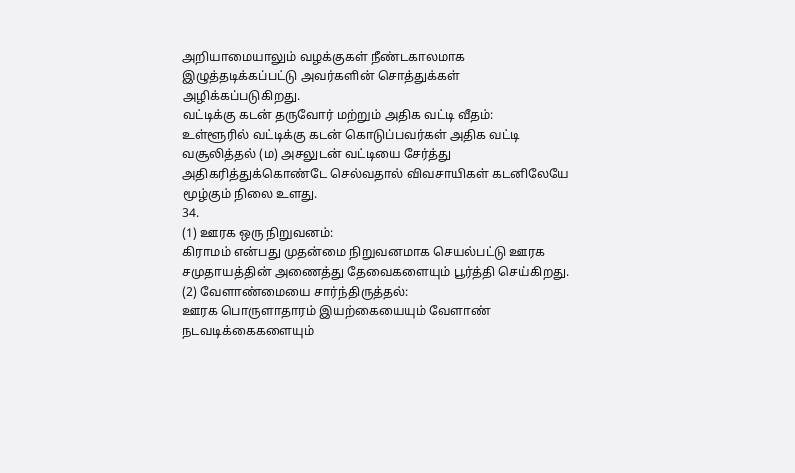அறியாமையாலும் வழக்குகள் நீண்டகாலமாக இழுத்தடிக்கப்பட்டு அவர்களின் சொத்துக்கள் அழிக்கப்படுகிறது.
வட்டிக்கு கடன் தருவோர் மற்றும் அதிக வட்டி வீதம்:
உள்ளூரில் வட்டிக்கு கடன் கொடுப்பவர்கள் அதிக வட்டி வசூலித்தல் (ம) அசலுடன் வட்டியை சேர்த்து அதிகரித்துக்கொண்டே செல்வதால் விவசாயிகள் கடனிலேயே மூழ்கும் நிலை உளது.
34.
(1) ஊரக ஒரு நிறுவனம்:
கிராமம் என்பது முதன்மை நிறுவனமாக செயல்பட்டு ஊரக சமுதாயத்தின் அணைத்து தேவைகளையும் பூர்த்தி செய்கிறது.
(2) வேளாண்மையை சார்ந்திருத்தல்:
ஊரக பொருளாதாரம் இயற்கையையும் வேளாண் நடவடிக்கைகளையும்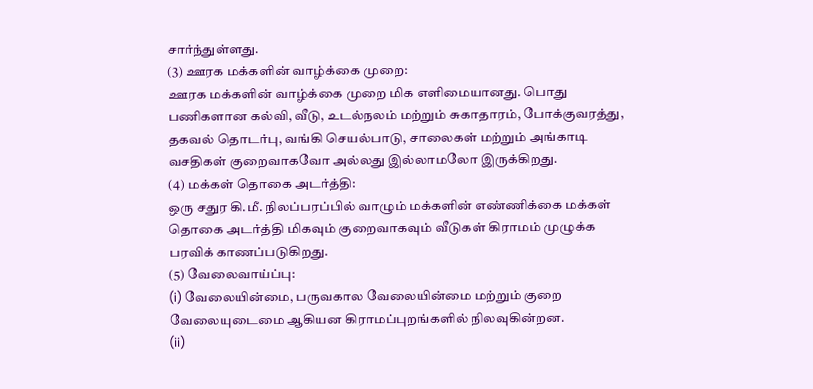சார்ந்துள்ளது.
(3) ஊரக மக்களின் வாழ்க்கை முறை:
ஊரக மக்களின் வாழ்க்கை முறை மிக எளிமையானது. பொது பணிகளான கல்வி, வீடு, உடல்நலம் மற்றும் சுகாதாரம், போக்குவரத்து, தகவல் தொடர்பு, வங்கி செயல்பாடு, சாலைகள் மற்றும் அங்காடி வசதிகள் குறைவாகவோ அல்லது இல்லாமலோ இருக்கிறது.
(4) மக்கள் தொகை அடர்த்தி:
ஒரு சதுர கி.மீ. நிலப்பரப்பில் வாழும் மக்களின் எண்ணிக்கை மக்கள் தொகை அடர்த்தி மிகவும் குறைவாகவும் வீடுகள் கிராமம் முழுக்க பரவிக் காணப்படுகிறது.
(5) வேலைவாய்ப்பு:
(i) வேலையின்மை, பருவகால வேலையின்மை மற்றும் குறை வேலையுடைமை ஆகியன கிராமப்புறங்களில் நிலவுகின்றன.
(ii)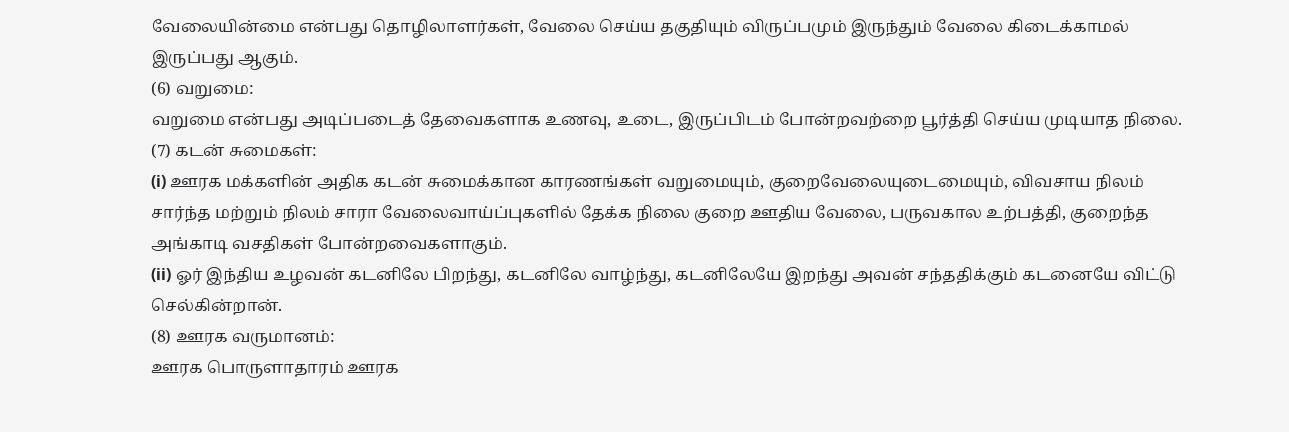வேலையின்மை என்பது தொழிலாளர்கள், வேலை செய்ய தகுதியும் விருப்பமும் இருந்தும் வேலை கிடைக்காமல் இருப்பது ஆகும்.
(6) வறுமை:
வறுமை என்பது அடிப்படைத் தேவைகளாக உணவு, உடை, இருப்பிடம் போன்றவற்றை பூர்த்தி செய்ய முடியாத நிலை.
(7) கடன் சுமைகள்:
(i) ஊரக மக்களின் அதிக கடன் சுமைக்கான காரணங்கள் வறுமையும், குறைவேலையுடைமையும், விவசாய நிலம் சார்ந்த மற்றும் நிலம் சாரா வேலைவாய்ப்புகளில் தேக்க நிலை குறை ஊதிய வேலை, பருவகால உற்பத்தி, குறைந்த அங்காடி வசதிகள் போன்றவைகளாகும்.
(ii) ஓர் இந்திய உழவன் கடனிலே பிறந்து, கடனிலே வாழ்ந்து, கடனிலேயே இறந்து அவன் சந்ததிக்கும் கடனையே விட்டு செல்கின்றான்.
(8) ஊரக வருமானம்:
ஊரக பொருளாதாரம் ஊரக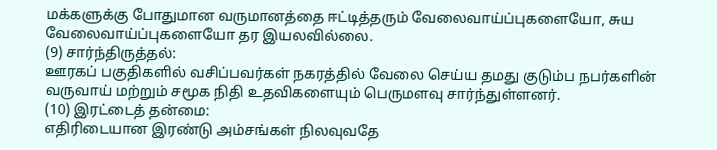மக்களுக்கு போதுமான வருமானத்தை ஈட்டித்தரும் வேலைவாய்ப்புகளையோ, சுய வேலைவாய்ப்புகளையோ தர இயலவில்லை.
(9) சார்ந்திருத்தல்:
ஊரகப் பகுதிகளில் வசிப்பவர்கள் நகரத்தில் வேலை செய்ய தமது குடும்ப நபர்களின் வருவாய் மற்றும் சமூக நிதி உதவிகளையும் பெருமளவு சார்ந்துள்ளனர்.
(10) இரட்டைத் தன்மை:
எதிரிடையான இரண்டு அம்சங்கள் நிலவுவதே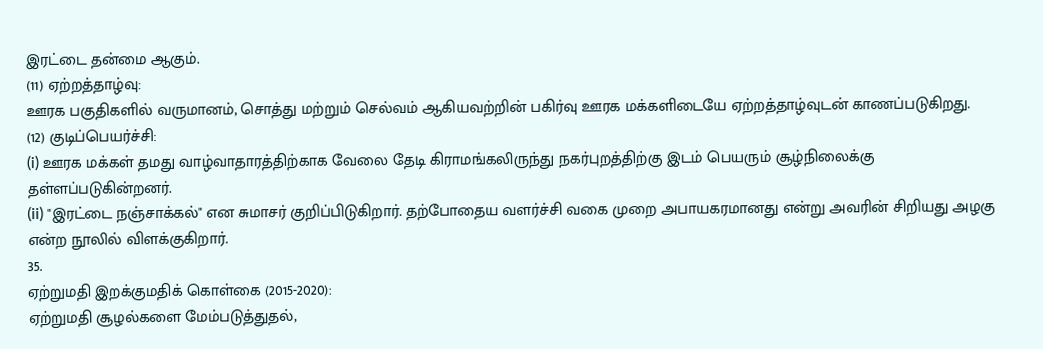இரட்டை தன்மை ஆகும்.
(11) ஏற்றத்தாழ்வு:
ஊரக பகுதிகளில் வருமானம், சொத்து மற்றும் செல்வம் ஆகியவற்றின் பகிர்வு ஊரக மக்களிடையே ஏற்றத்தாழ்வுடன் காணப்படுகிறது.
(12) குடிப்பெயர்ச்சி:
(i) ஊரக மக்கள் தமது வாழ்வாதாரத்திற்காக வேலை தேடி கிராமங்கலிருந்து நகர்புறத்திற்கு இடம் பெயரும் சூழ்நிலைக்கு தள்ளப்படுகின்றனர்.
(ii) "இரட்டை நஞ்சாக்கல்" என சுமாசர் குறிப்பிடுகிறார். தற்போதைய வளர்ச்சி வகை முறை அபாயகரமானது என்று அவரின் சிறியது அழகு என்ற நூலில் விளக்குகிறார்.
35.
ஏற்றுமதி இறக்குமதிக் கொள்கை (2015-2020):
ஏற்றுமதி சூழல்களை மேம்படுத்துதல்,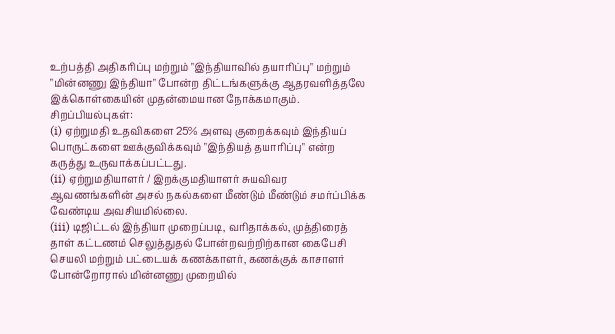உற்பத்தி அதிகரிப்பு மற்றும் "இந்தியாவில் தயாரிப்பு" மற்றும் "மின்னணு இந்தியா" போன்ற திட்டங்களுக்கு ஆதரவளித்தலே இக்கொள்கையின் முதன்மையான நோக்கமாகும்.
சிறப்பியல்புகள்:
(i) ஏற்றுமதி உதவிகளை 25% அளவு குறைக்கவும் இந்தியப் பொருட்களை ஊக்குவிக்கவும் "இந்தியத் தயாரிப்பு" என்ற கருத்து உருவாக்கப்பட்டது.
(ii) ஏற்றுமதியாளர் / இறக்குமதியாளர் சுயவிவர ஆவணங்களின் அசல் நகல்களை மீண்டும் மீண்டும் சமர்ப்பிக்க வேண்டிய அவசியமில்லை.
(iii) டிஜிட்டல் இந்தியா முறைப்படி, வரிதாக்கல், முத்திரைத் தாள் கட்டணம் செலுத்துதல் போன்றவற்றிற்கான கைபேசி செயலி மற்றும் பட்டையக் கணக்காளர், கணக்குக் காசாளர் போன்றோரால் மின்னணு முறையில்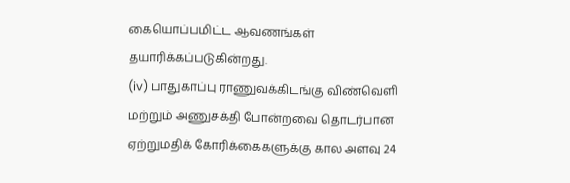கையொப்பமிட்ட ஆவணங்கள் தயாரிக்கப்படுகின்றது.
(iv) பாதுகாப்பு ராணுவக்கிடங்கு விண்வெளி மற்றும் அணுசக்தி போன்றவை தொடர்பான ஏற்றுமதிக் கோரிக்கைகளுக்கு கால அளவு 24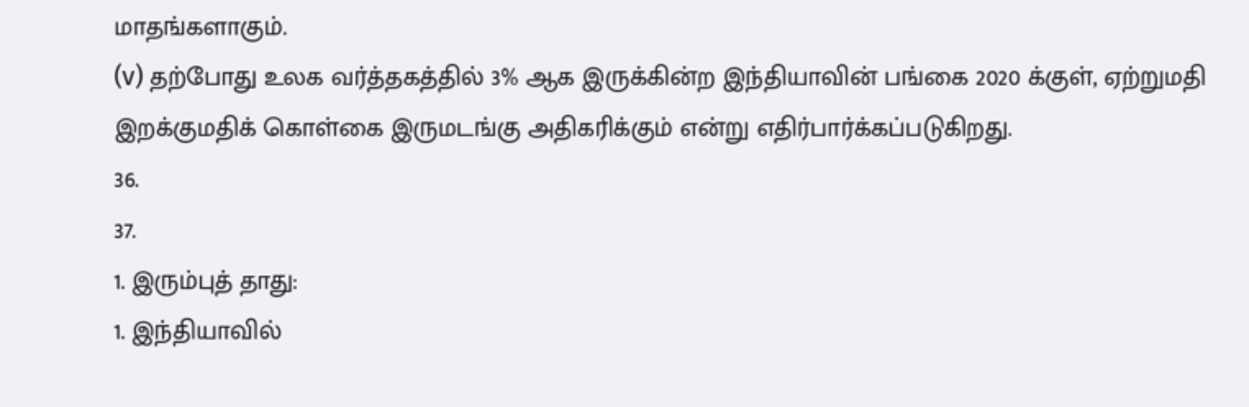மாதங்களாகும்.
(v) தற்போது உலக வர்த்தகத்தில் 3% ஆக இருக்கின்ற இந்தியாவின் பங்கை 2020 க்குள், ஏற்றுமதி இறக்குமதிக் கொள்கை இருமடங்கு அதிகரிக்கும் என்று எதிர்பார்க்கப்படுகிறது.
36.
37.
1. இரும்புத் தாது:
1. இந்தியாவில்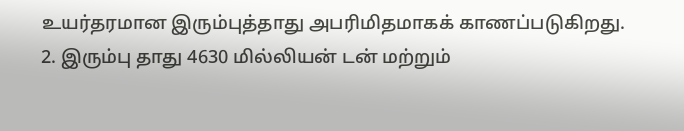உயர்தரமான இரும்புத்தாது அபரிமிதமாகக் காணப்படுகிறது.
2. இரும்பு தாது 4630 மில்லியன் டன் மற்றும்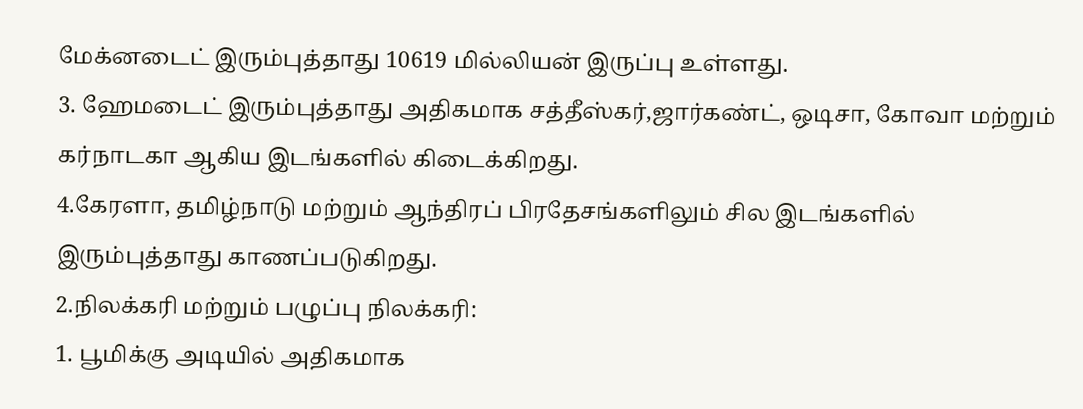மேக்னடைட் இரும்புத்தாது 10619 மில்லியன் இருப்பு உள்ளது.
3. ஹேமடைட் இரும்புத்தாது அதிகமாக சத்தீஸ்கர்,ஜார்கண்ட், ஒடிசா, கோவா மற்றும் கர்நாடகா ஆகிய இடங்களில் கிடைக்கிறது.
4.கேரளா, தமிழ்நாடு மற்றும் ஆந்திரப் பிரதேசங்களிலும் சில இடங்களில் இரும்புத்தாது காணப்படுகிறது.
2.நிலக்கரி மற்றும் பழுப்பு நிலக்கரி:
1. பூமிக்கு அடியில் அதிகமாக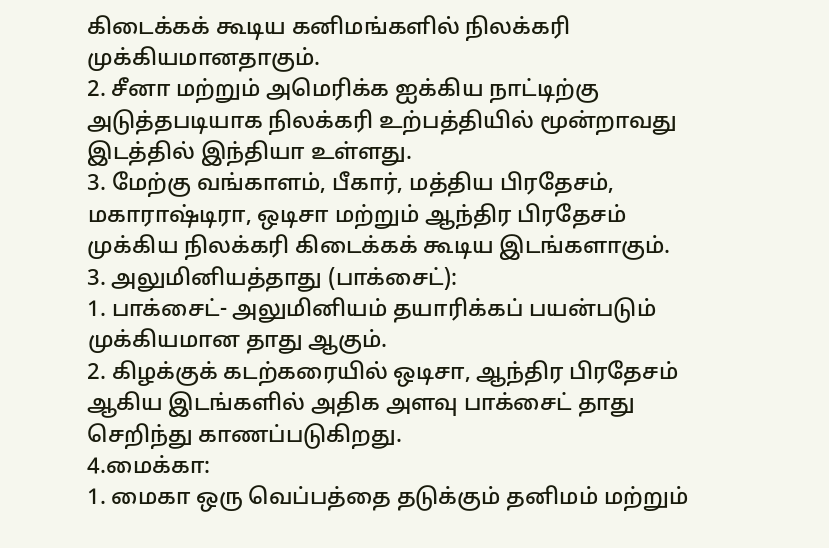கிடைக்கக் கூடிய கனிமங்களில் நிலக்கரி முக்கியமானதாகும்.
2. சீனா மற்றும் அமெரிக்க ஐக்கிய நாட்டிற்கு அடுத்தபடியாக நிலக்கரி உற்பத்தியில் மூன்றாவது இடத்தில் இந்தியா உள்ளது.
3. மேற்கு வங்காளம், பீகார், மத்திய பிரதேசம், மகாராஷ்டிரா, ஒடிசா மற்றும் ஆந்திர பிரதேசம் முக்கிய நிலக்கரி கிடைக்கக் கூடிய இடங்களாகும்.
3. அலுமினியத்தாது (பாக்சைட்):
1. பாக்சைட்- அலுமினியம் தயாரிக்கப் பயன்படும் முக்கியமான தாது ஆகும்.
2. கிழக்குக் கடற்கரையில் ஒடிசா, ஆந்திர பிரதேசம் ஆகிய இடங்களில் அதிக அளவு பாக்சைட் தாது செறிந்து காணப்படுகிறது.
4.மைக்கா:
1. மைகா ஒரு வெப்பத்தை தடுக்கும் தனிமம் மற்றும்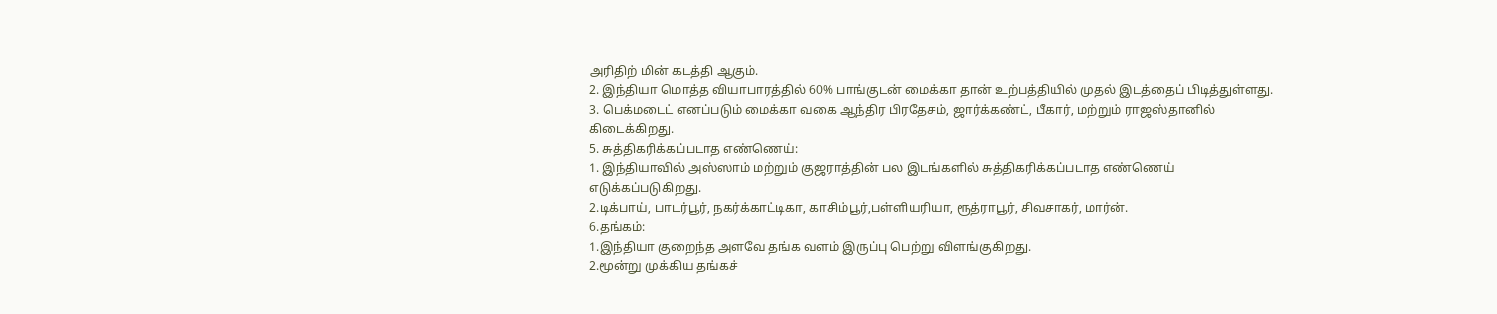அரிதிற் மின் கடத்தி ஆகும்.
2. இந்தியா மொத்த வியாபாரத்தில் 60% பாங்குடன் மைக்கா தான் உற்பத்தியில் முதல் இடத்தைப் பிடித்துள்ளது.
3. பெக்மடைட் எனப்படும் மைக்கா வகை ஆந்திர பிரதேசம், ஜார்க்கண்ட், பீகார், மற்றும் ராஜஸ்தானில் கிடைக்கிறது.
5. சுத்திகரிக்கப்படாத எண்ணெய்:
1. இந்தியாவில் அஸ்ஸாம் மற்றும் குஜராத்தின் பல இடங்களில் சுத்திகரிக்கப்படாத எண்ணெய் எடுக்கப்படுகிறது.
2.டிக்பாய், பாடர்பூர், நகர்க்காட்டிகா, காசிம்பூர்,பள்ளியரியா, ரூத்ராபூர், சிவசாகர், மார்ன்.
6.தங்கம்:
1.இந்தியா குறைந்த அளவே தங்க வளம் இருப்பு பெற்று விளங்குகிறது.
2.மூன்று முக்கிய தங்கச்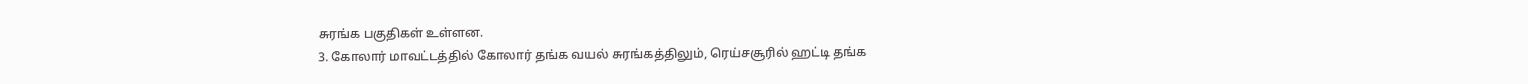சுரங்க பகுதிகள் உள்ளன.
3. கோலார் மாவட்டத்தில் கோலார் தங்க வயல் சுரங்கத்திலும், ரெய்சசூரில் ஹட்டி தங்க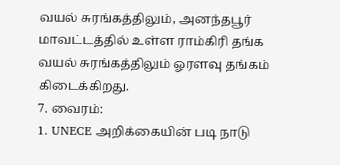வயல் சுரங்கத்திலும், அனந்தபூர் மாவட்டத்தில் உள்ள ராம்கிரி தங்க வயல் சுரங்கத்திலும் ஓரளவு தங்கம் கிடைக்கிறது.
7. வைரம்:
1. UNECE அறிக்கையின் படி நாடு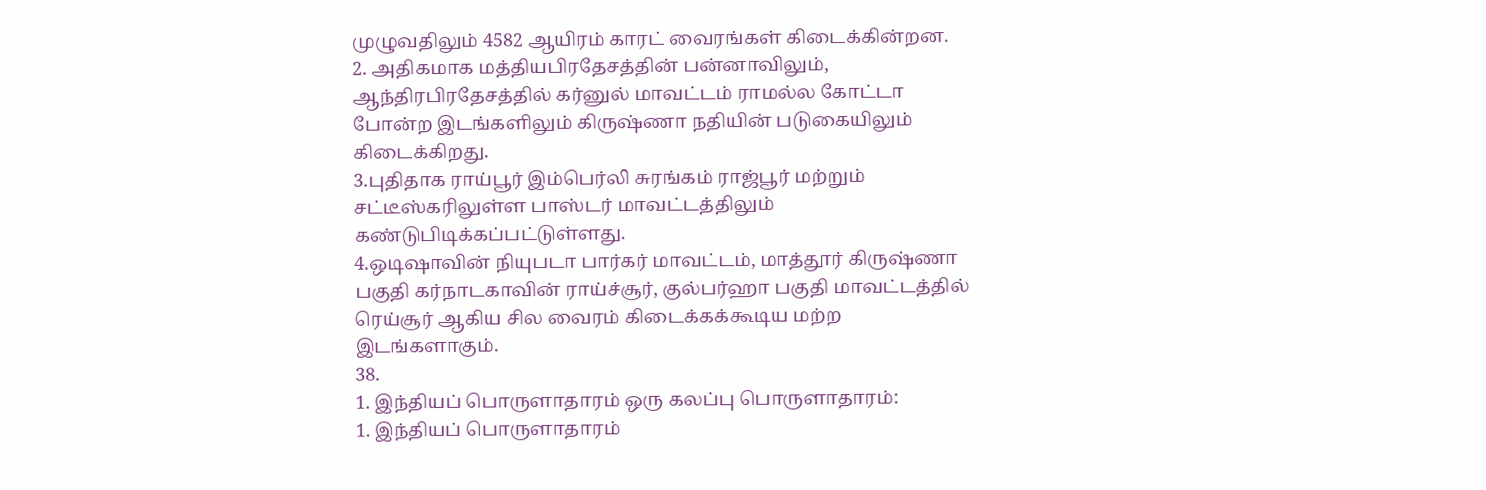முழுவதிலும் 4582 ஆயிரம் காரட் வைரங்கள் கிடைக்கின்றன.
2. அதிகமாக மத்தியபிரதேசத்தின் பன்னாவிலும், ஆந்திரபிரதேசத்தில் கர்னுல் மாவட்டம் ராமல்ல கோட்டா போன்ற இடங்களிலும் கிருஷ்ணா நதியின் படுகையிலும் கிடைக்கிறது.
3.புதிதாக ராய்பூர் இம்பெர்லி சுரங்கம் ராஜ்பூர் மற்றும் சட்டீஸ்கரிலுள்ள பாஸ்டர் மாவட்டத்திலும் கண்டுபிடிக்கப்பட்டுள்ளது.
4.ஒடிஷாவின் நியுபடா பார்கர் மாவட்டம், மாத்தூர் கிருஷ்ணா பகுதி கர்நாடகாவின் ராய்ச்சூர், குல்பர்ஹா பகுதி மாவட்டத்தில் ரெய்சூர் ஆகிய சில வைரம் கிடைக்கக்கூடிய மற்ற இடங்களாகும்.
38.
1. இந்தியப் பொருளாதாரம் ஒரு கலப்பு பொருளாதாரம்:
1. இந்தியப் பொருளாதாரம்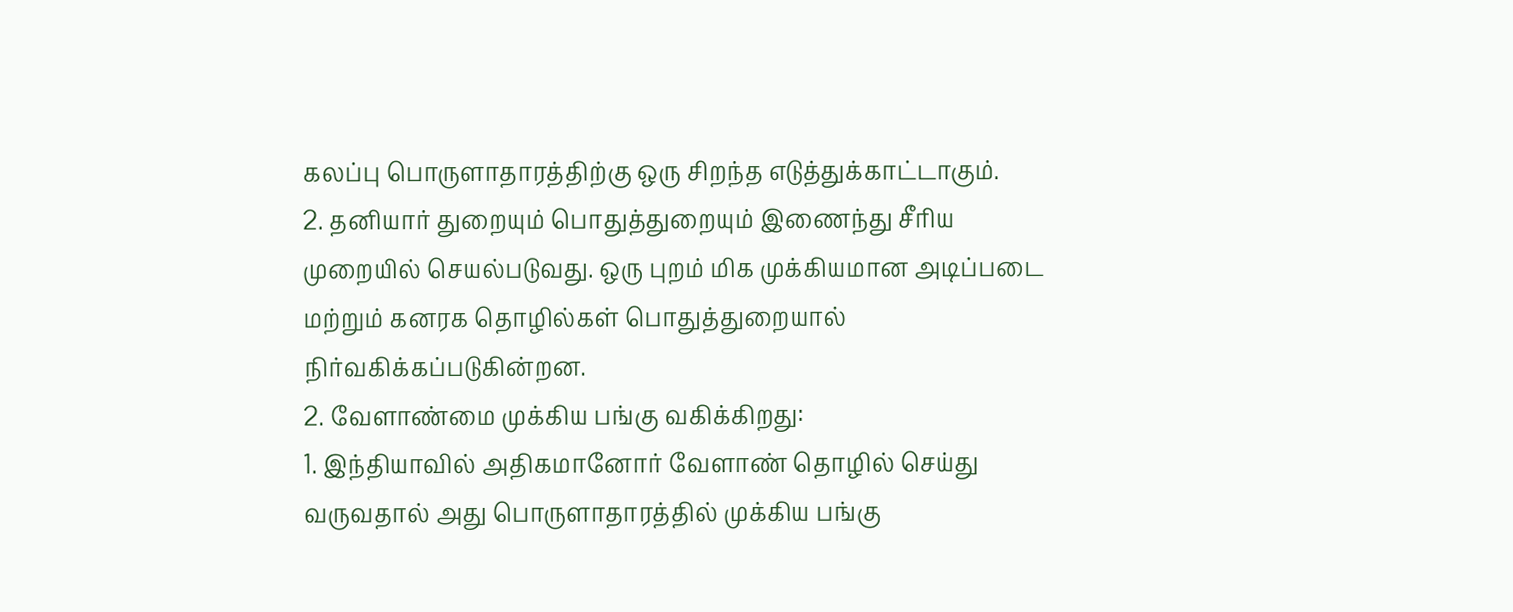கலப்பு பொருளாதாரத்திற்கு ஒரு சிறந்த எடுத்துக்காட்டாகும்.
2. தனியார் துறையும் பொதுத்துறையும் இணைந்து சீரிய முறையில் செயல்படுவது. ஒரு புறம் மிக முக்கியமான அடிப்படை மற்றும் கனரக தொழில்கள் பொதுத்துறையால் நிர்வகிக்கப்படுகின்றன.
2. வேளாண்மை முக்கிய பங்கு வகிக்கிறது:
1. இந்தியாவில் அதிகமானோர் வேளாண் தொழில் செய்து வருவதால் அது பொருளாதாரத்தில் முக்கிய பங்கு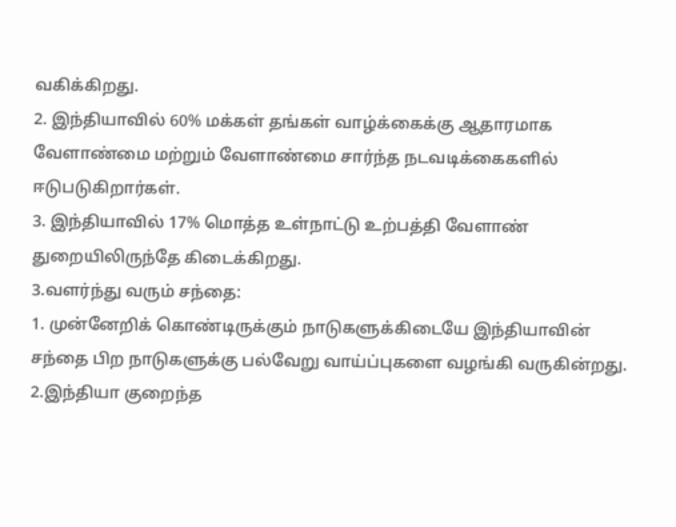வகிக்கிறது.
2. இந்தியாவில் 60% மக்கள் தங்கள் வாழ்க்கைக்கு ஆதாரமாக வேளாண்மை மற்றும் வேளாண்மை சார்ந்த நடவடிக்கைகளில் ஈடுபடுகிறார்கள்.
3. இந்தியாவில் 17% மொத்த உள்நாட்டு உற்பத்தி வேளாண் துறையிலிருந்தே கிடைக்கிறது.
3.வளர்ந்து வரும் சந்தை:
1. முன்னேறிக் கொண்டிருக்கும் நாடுகளுக்கிடையே இந்தியாவின் சந்தை பிற நாடுகளுக்கு பல்வேறு வாய்ப்புகளை வழங்கி வருகின்றது.
2.இந்தியா குறைந்த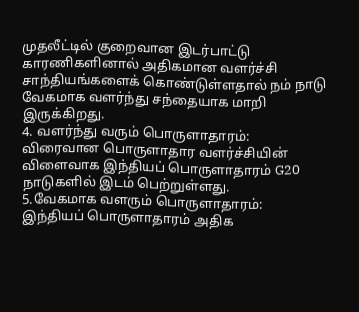முதலீட்டில் குறைவான இடர்பாட்டு காரணிகளினால் அதிகமான வளர்ச்சி சாந்தியங்களைக் கொண்டுள்ளதால் நம் நாடு வேகமாக வளர்ந்து சந்தையாக மாறி இருக்கிறது.
4. வளர்ந்து வரும் பொருளாதாரம்:
விரைவான பொருளாதார வளர்ச்சியின் விளைவாக இந்தியப் பொருளாதாரம் G20 நாடுகளில் இடம் பெற்றுள்ளது.
5.வேகமாக வளரும் பொருளாதாரம்:
இந்தியப் பொருளாதாரம் அதிக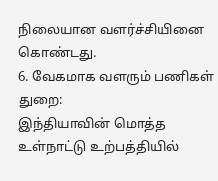நிலையான வளர்ச்சியினை கொண்டது.
6. வேகமாக வளரும் பணிகள் துறை:
இந்தியாவின் மொத்த உள்நாட்டு உற்பத்தியில்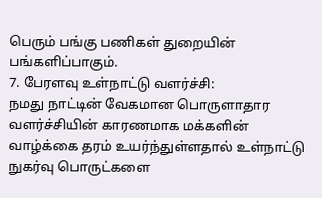பெரும் பங்கு பணிகள் துறையின் பங்களிப்பாகும்.
7. பேரளவு உள்நாட்டு வளர்ச்சி:
நமது நாட்டின் வேகமான பொருளாதார வளர்ச்சியின் காரணமாக மக்களின் வாழ்க்கை தரம் உயர்ந்துள்ளதால் உள்நாட்டு நுகர்வு பொருட்களை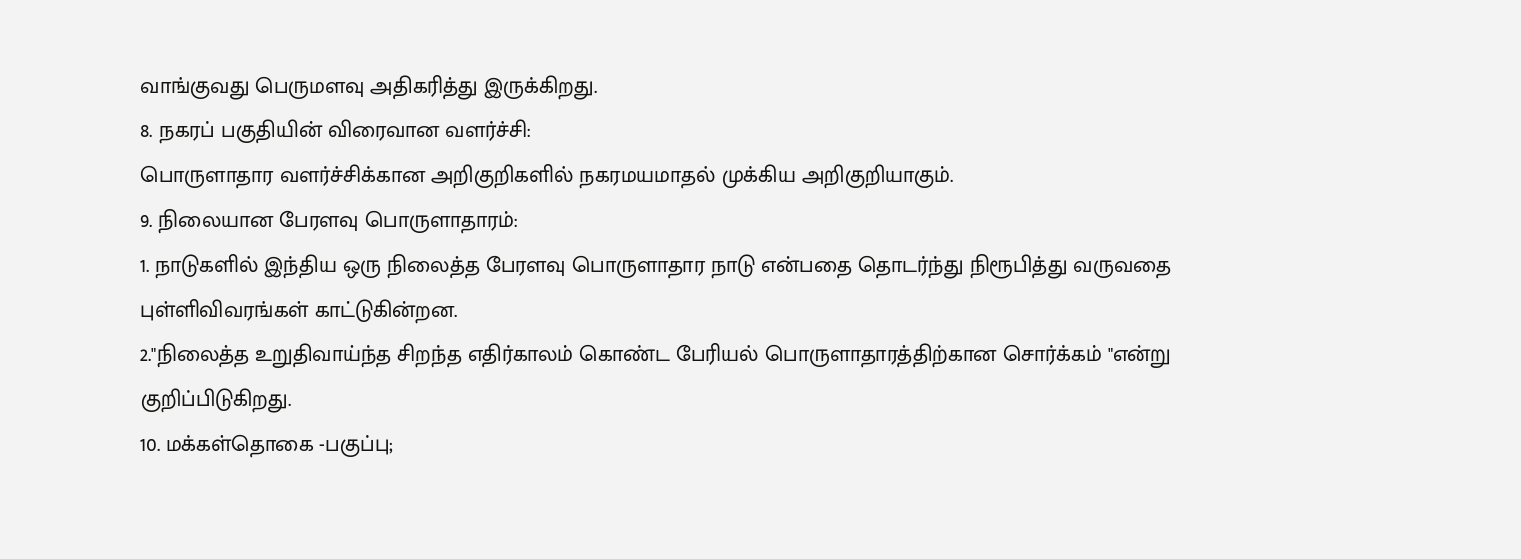வாங்குவது பெருமளவு அதிகரித்து இருக்கிறது.
8. நகரப் பகுதியின் விரைவான வளர்ச்சி:
பொருளாதார வளர்ச்சிக்கான அறிகுறிகளில் நகரமயமாதல் முக்கிய அறிகுறியாகும்.
9. நிலையான பேரளவு பொருளாதாரம்:
1. நாடுகளில் இந்திய ஒரு நிலைத்த பேரளவு பொருளாதார நாடு என்பதை தொடர்ந்து நிரூபித்து வருவதை புள்ளிவிவரங்கள் காட்டுகின்றன.
2."நிலைத்த உறுதிவாய்ந்த சிறந்த எதிர்காலம் கொண்ட பேரியல் பொருளாதாரத்திற்கான சொர்க்கம் "என்று குறிப்பிடுகிறது.
10. மக்கள்தொகை -பகுப்பு;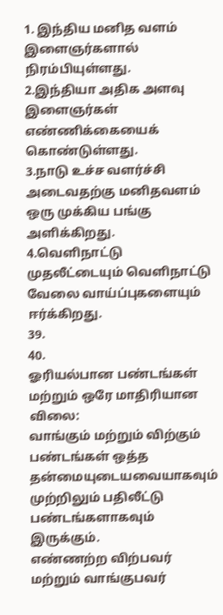1. இந்திய மனித வளம் இளைஞர்களால் நிரம்பியுள்ளது.
2.இந்தியா அதிக அளவு இளைஞர்கள் எண்ணிக்கையைக் கொண்டுள்ளது.
3.நாடு உச்ச வளர்ச்சி அடைவதற்கு மனிதவளம் ஒரு முக்கிய பங்கு அளிக்கிறது.
4.வெளிநாட்டு முதலீட்டையும் வெளிநாட்டு வேலை வாய்ப்புகளையும் ஈர்க்கிறது.
39.
40.
ஓரியல்பான பண்டங்கள் மற்றும் ஒரே மாதிரியான விலை:
வாங்கும் மற்றும் விற்கும் பண்டங்கள் ஒத்த தன்மையுடையவையாகவும் முற்றிலும் பதிலீட்டு பண்டங்களாகவும் இருக்கும்.
எண்ணற்ற விற்பவர் மற்றும் வாங்குபவர்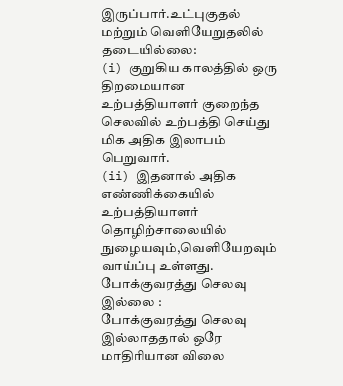இருப்பார்.உட்புகுதல் மற்றும் வெளியேறுதலில் தடையில்லை:
(i) குறுகிய காலத்தில் ஒரு திறமையான உற்பத்தியாளர் குறைந்த செலவில் உற்பத்தி செய்து மிக அதிக இலாபம் பெறுவார்.
(ii) இதனால் அதிக எண்ணிக்கையில் உற்பத்தியாளர் தொழிற்சாலையில் நுழையவும்,வெளியேறவும் வாய்ப்பு உள்ளது.
போக்குவரத்து செலவு இல்லை :
போக்குவரத்து செலவு இல்லாததால் ஒரே மாதிரியான விலை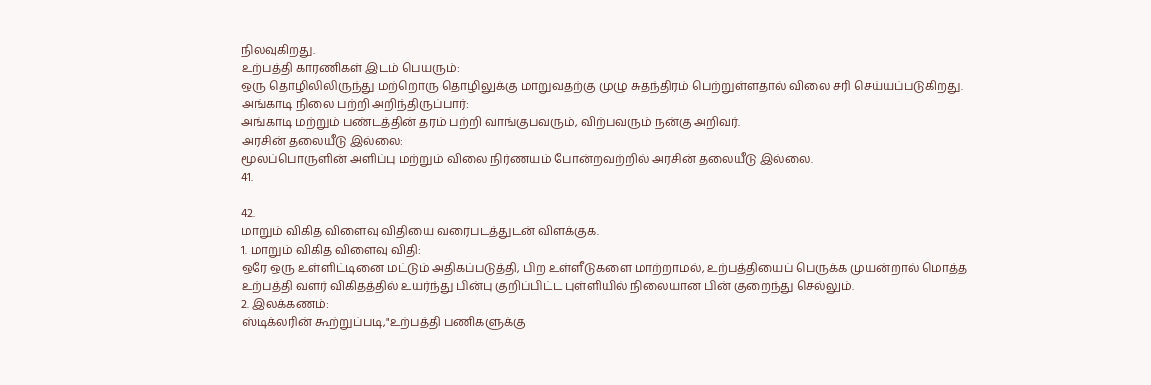நிலவுகிறது.
உற்பத்தி காரணிகள் இடம் பெயரும்:
ஒரு தொழிலிலிருந்து மற்றொரு தொழிலுக்கு மாறுவதற்கு முழு சுதந்திரம் பெற்றுள்ளதால் விலை சரி செய்யப்படுகிறது.
அங்காடி நிலை பற்றி அறிந்திருப்பார்:
அங்காடி மற்றும் பண்டத்தின் தரம் பற்றி வாங்குபவரும், விற்பவரும் நன்கு அறிவர்.
அரசின் தலையீடு இல்லை:
மூலப்பொருளின் அளிப்பு மற்றும் விலை நிர்ணயம் போன்றவற்றில் அரசின் தலையீடு இல்லை.
41.

42.
மாறும் விகித விளைவு விதியை வரைபடத்துடன் விளக்குக.
1. மாறும் விகித விளைவு விதி:
ஒரே ஒரு உள்ளிட்டினை மட்டும் அதிகப்படுத்தி, பிற உள்ளீடுகளை மாற்றாமல், உற்பத்தியைப் பெருக்க முயன்றால் மொத்த உற்பத்தி வளர் விகிதத்தில் உயர்ந்து பின்பு குறிப்பிட்ட புள்ளியில் நிலையான பின் குறைந்து செல்லும்.
2. இலக்கணம்:
ஸ்டிக்லரின் கூற்றுப்படி,"உற்பத்தி பணிகளுக்கு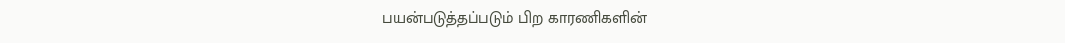பயன்படுத்தப்படும் பிற காரணிகளின்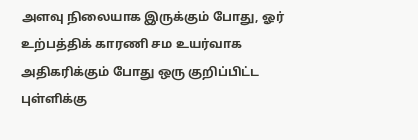அளவு நிலையாக இருக்கும் போது, ஓர் உற்பத்திக் காரணி சம உயர்வாக அதிகரிக்கும் போது ஒரு குறிப்பிட்ட புள்ளிக்கு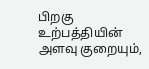பிறகு உற்பத்தியின் அளவு குறையும்,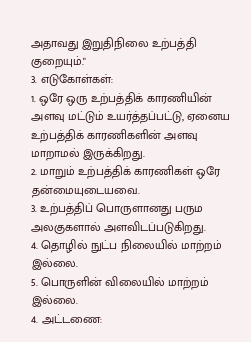அதாவது இறுதிநிலை உற்பத்தி குறையும்."
3. எடுகோள்கள்:
1. ஒரே ஒரு உற்பத்திக் காரணியின் அளவு மட்டும் உயர்த்தப்பட்டு, ஏனைய உற்பத்திக் காரணிகளின் அளவு மாறாமல் இருக்கிறது.
2. மாறும் உற்பத்திக் காரணிகள் ஒரே தன்மையுடையவை.
3. உற்பத்திப் பொருளானது பரும அலகுகளால் அளவிடப்படுகிறது.
4. தொழில் நுட்ப நிலையில் மாற்றம் இல்லை.
5. பொருளின் விலையில் மாற்றம் இல்லை.
4. அட்டணை: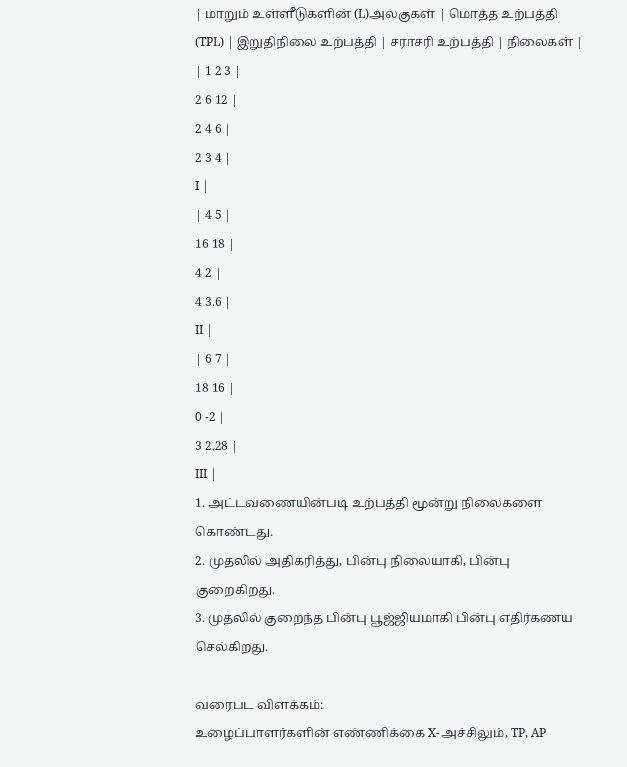| மாறும் உள்ளீடுகளின் (L)அலகுகள் | மொத்த உற்பத்தி (TPL) | இறுதிநிலை உற்பத்தி | சராசரி உற்பத்தி | நிலைகள் |
| 1 2 3 |
2 6 12 |
2 4 6 |
2 3 4 |
I |
| 4 5 |
16 18 |
4 2 |
4 3.6 |
II |
| 6 7 |
18 16 |
0 -2 |
3 2.28 |
III |
1. அட்டவணையின்படி உற்பத்தி மூன்று நிலைகளை கொண்டது.
2. முதலில் அதிகரித்து, பின்பு நிலையாகி, பின்பு குறைகிறது.
3. முதலில் குறைந்த பின்பு பூஜ்ஜியமாகி பின்பு எதிர்கணய செல்கிறது.

வரைபட விளக்கம்:
உழைப்பாளர்களின் எண்ணிக்கை X-அச்சிலும், TP, AP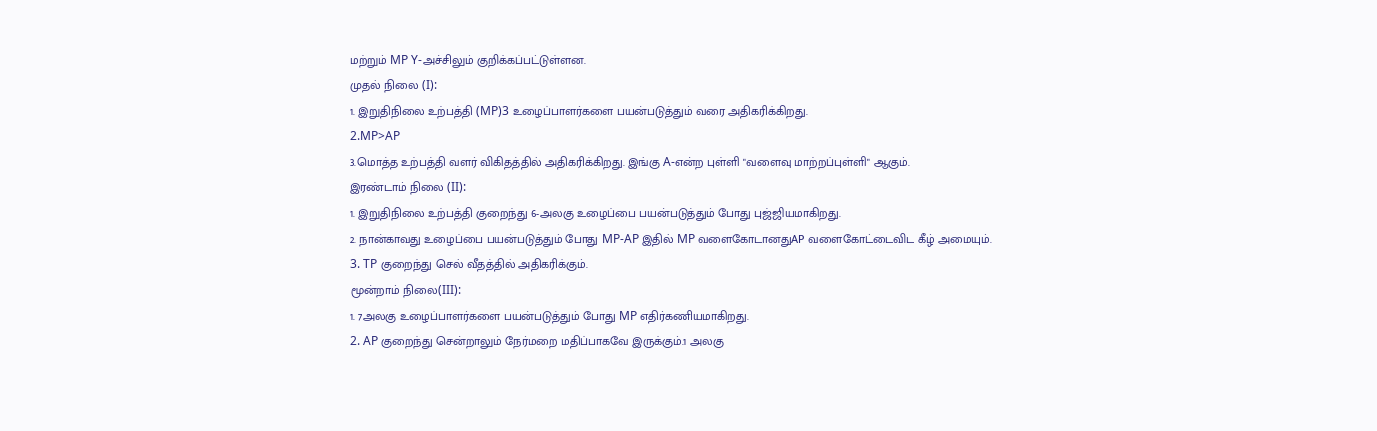மற்றும் MP Y-அச்சிலும் குறிக்கப்பட்டுள்ளன.
முதல் நிலை (I):
1. இறுதிநிலை உற்பத்தி (MP)3 உழைப்பாளர்களை பயன்படுத்தும் வரை அதிகரிக்கிறது.
2.MP>AP
3.மொத்த உற்பத்தி வளர் விகிதத்தில் அதிகரிக்கிறது. இங்கு A-என்ற புள்ளி "வளைவு மாற்றப்புள்ளி" ஆகும்.
இரண்டாம் நிலை (II):
1. இறுதிநிலை உற்பத்தி குறைந்து 6-அலகு உழைப்பை பயன்படுத்தும் போது புஜ்ஜியமாகிறது.
2. நான்காவது உழைப்பை பயன்படுத்தும் போது MP-AP இதில் MP வளைகோடானதுAP வளைகோட்டைவிட கீழ் அமையும்.
3. TP குறைந்து செல் வீதத்தில் அதிகரிக்கும்.
மூன்றாம் நிலை(III):
1. 7அலகு உழைப்பாளர்களை பயன்படுத்தும் போது MP எதிர்கணியமாகிறது.
2. AP குறைந்து சென்றாலும் நேர்மறை மதிப்பாகவே இருக்கும்.1 அலகு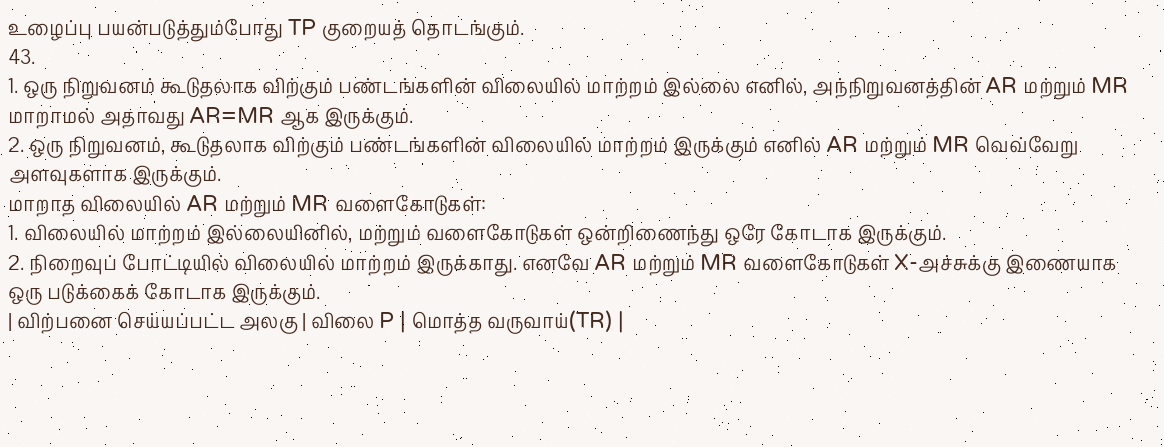உழைப்பு பயன்படுத்தும்போது TP குறையத் தொடங்கும்.
43.
1. ஒரு நிறுவனம் கூடுதலாக விற்கும் பண்டங்களின் விலையில் மாற்றம் இல்லை எனில், அந்நிறுவனத்தின் AR மற்றும் MR மாறாமல் அதாவது AR=MR ஆக இருக்கும்.
2. ஒரு நிறுவனம், கூடுதலாக விற்கும் பண்டங்களின் விலையில் மாற்றம் இருக்கும் எனில் AR மற்றும் MR வெவ்வேறு அளவுகளாக இருக்கும்.
மாறாத விலையில் AR மற்றும் MR வளைகோடுகள்:
1. விலையில் மாற்றம் இல்லையினில், மற்றும் வளைகோடுகள் ஒன்றிணைந்து ஒரே கோடாக இருக்கும்.
2. நிறைவுப் போட்டியில் விலையில் மாற்றம் இருக்காது. எனவே AR மற்றும் MR வளைகோடுகள் X-அச்சுக்கு இணையாக ஒரு படுக்கைக் கோடாக இருக்கும்.
| விற்பனை செய்யப்பட்ட அலகு | விலை P | மொத்த வருவாய்(TR) |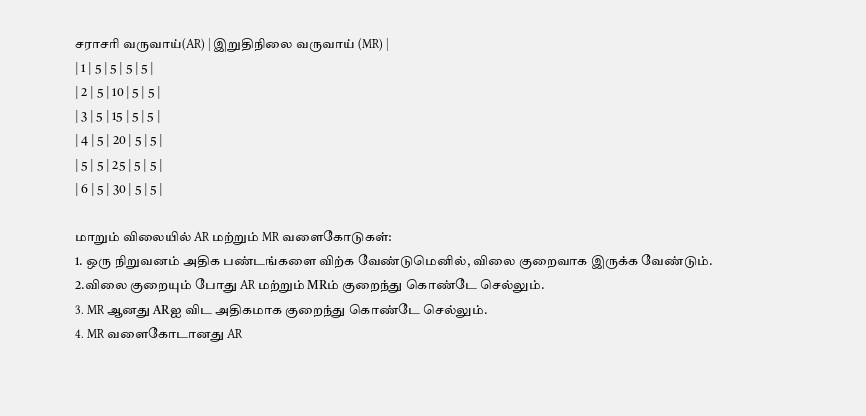சராசரி வருவாய்(AR) | இறுதிநிலை வருவாய் (MR) |
| 1 | 5 | 5 | 5 | 5 |
| 2 | 5 | 10 | 5 | 5 |
| 3 | 5 | 15 | 5 | 5 |
| 4 | 5 | 20 | 5 | 5 |
| 5 | 5 | 25 | 5 | 5 |
| 6 | 5 | 30 | 5 | 5 |

மாறும் விலையில் AR மற்றும் MR வளைகோடுகள்:
1. ஒரு நிறுவனம் அதிக பண்டங்களை விற்க வேண்டுமெனில், விலை குறைவாக இருக்க வேண்டும்.
2.விலை குறையும் போது AR மற்றும் MRம் குறைந்து கொண்டே செல்லும்.
3. MR ஆனது ARஐ விட அதிகமாக குறைந்து கொண்டே செல்லும்.
4. MR வளைகோடானது AR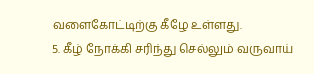வளைகோட்டிற்கு கீழே உள்ளது.
5. கீழ் நோக்கி சரிந்து செல்லும் வருவாய்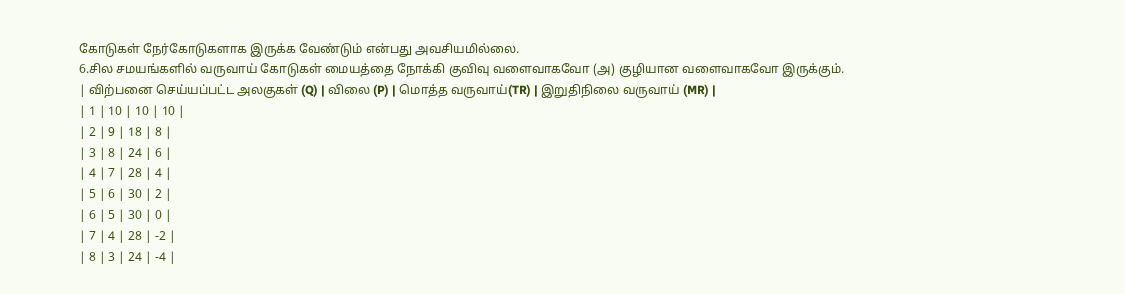கோடுகள் நேர்கோடுகளாக இருக்க வேண்டும் என்பது அவசியமில்லை.
6.சில சமயங்களில் வருவாய் கோடுகள் மையத்தை நோக்கி குவிவு வளைவாகவோ (அ) குழியான வளைவாகவோ இருக்கும்.
| விற்பனை செய்யப்பட்ட அலகுகள் (Q) | விலை (P) | மொத்த வருவாய்(TR) | இறுதிநிலை வருவாய் (MR) |
| 1 | 10 | 10 | 10 |
| 2 | 9 | 18 | 8 |
| 3 | 8 | 24 | 6 |
| 4 | 7 | 28 | 4 |
| 5 | 6 | 30 | 2 |
| 6 | 5 | 30 | 0 |
| 7 | 4 | 28 | -2 |
| 8 | 3 | 24 | -4 |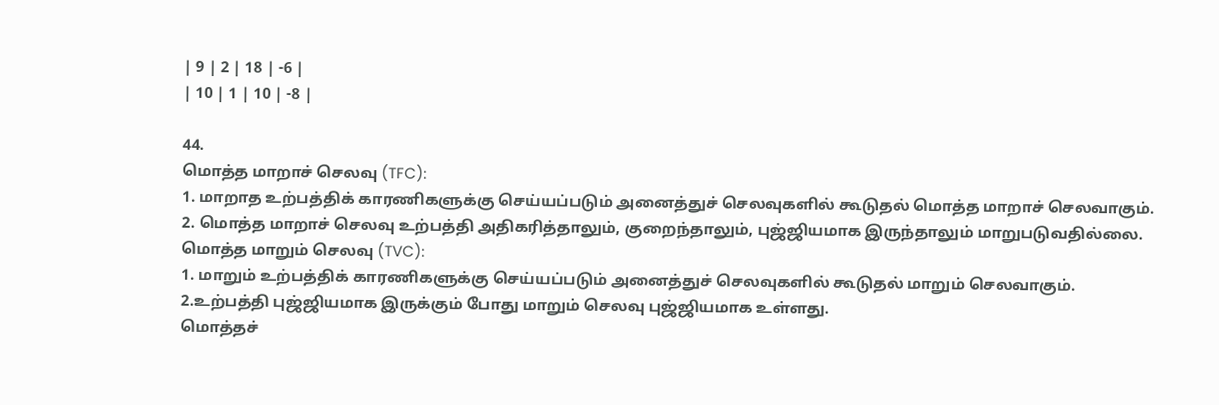| 9 | 2 | 18 | -6 |
| 10 | 1 | 10 | -8 |

44.
மொத்த மாறாச் செலவு (TFC):
1. மாறாத உற்பத்திக் காரணிகளுக்கு செய்யப்படும் அனைத்துச் செலவுகளில் கூடுதல் மொத்த மாறாச் செலவாகும்.
2. மொத்த மாறாச் செலவு உற்பத்தி அதிகரித்தாலும், குறைந்தாலும், புஜ்ஜியமாக இருந்தாலும் மாறுபடுவதில்லை.
மொத்த மாறும் செலவு (TVC):
1. மாறும் உற்பத்திக் காரணிகளுக்கு செய்யப்படும் அனைத்துச் செலவுகளில் கூடுதல் மாறும் செலவாகும்.
2.உற்பத்தி புஜ்ஜியமாக இருக்கும் போது மாறும் செலவு புஜ்ஜியமாக உள்ளது.
மொத்தச்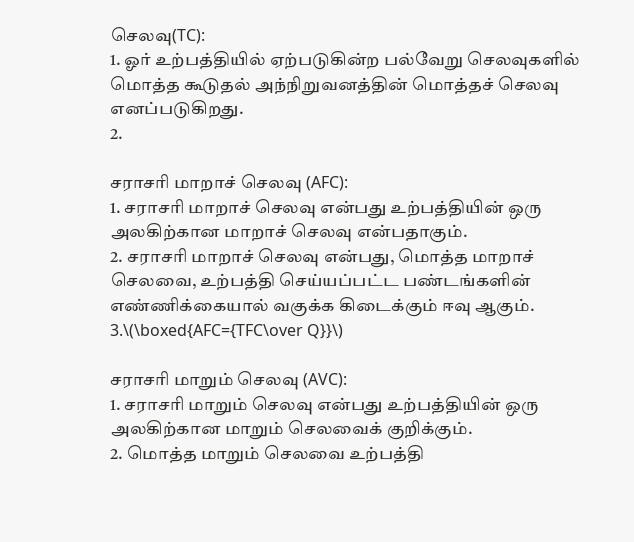செலவு(TC):
1. ஓர் உற்பத்தியில் ஏற்படுகின்ற பல்வேறு செலவுகளில் மொத்த கூடுதல் அந்நிறுவனத்தின் மொத்தச் செலவு எனப்படுகிறது.
2.

சராசரி மாறாச் செலவு (AFC):
1. சராசரி மாறாச் செலவு என்பது உற்பத்தியின் ஒரு அலகிற்கான மாறாச் செலவு என்பதாகும்.
2. சராசரி மாறாச் செலவு என்பது, மொத்த மாறாச் செலவை, உற்பத்தி செய்யப்பட்ட பண்டங்களின் எண்ணிக்கையால் வகுக்க கிடைக்கும் ஈவு ஆகும்.
3.\(\boxed{AFC={TFC\over Q}}\)

சராசரி மாறும் செலவு (AVC):
1. சராசரி மாறும் செலவு என்பது உற்பத்தியின் ஒரு அலகிற்கான மாறும் செலவைக் குறிக்கும்.
2. மொத்த மாறும் செலவை உற்பத்தி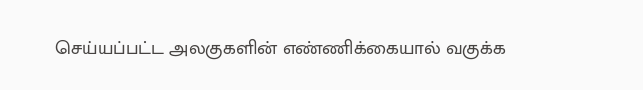செய்யப்பட்ட அலகுகளின் எண்ணிக்கையால் வகுக்க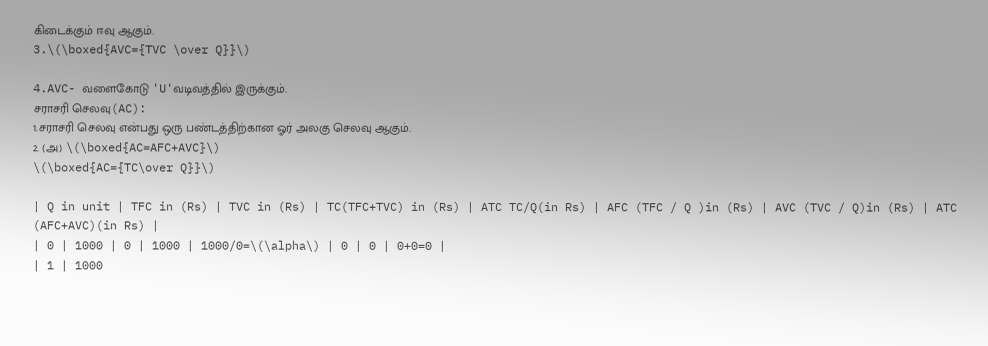கிடைக்கும் ஈவு ஆகும்.
3.\(\boxed{AVC={TVC \over Q}}\)

4.AVC- வளைகோடு 'U'வடிவத்தில் இருக்கும்.
சராசரி செலவு(AC):
1.சராசரி செலவு என்பது ஒரு பண்டத்திற்கான ஓர் அலகு செலவு ஆகும்.
2. (அ) \(\boxed{AC=AFC+AVC}\)
\(\boxed{AC={TC\over Q}}\)

| Q in unit | TFC in (Rs) | TVC in (Rs) | TC(TFC+TVC) in (Rs) | ATC TC/Q(in Rs) | AFC (TFC / Q )in (Rs) | AVC (TVC / Q)in (Rs) | ATC (AFC+AVC)(in Rs) |
| 0 | 1000 | 0 | 1000 | 1000/0=\(\alpha\) | 0 | 0 | 0+0=0 |
| 1 | 1000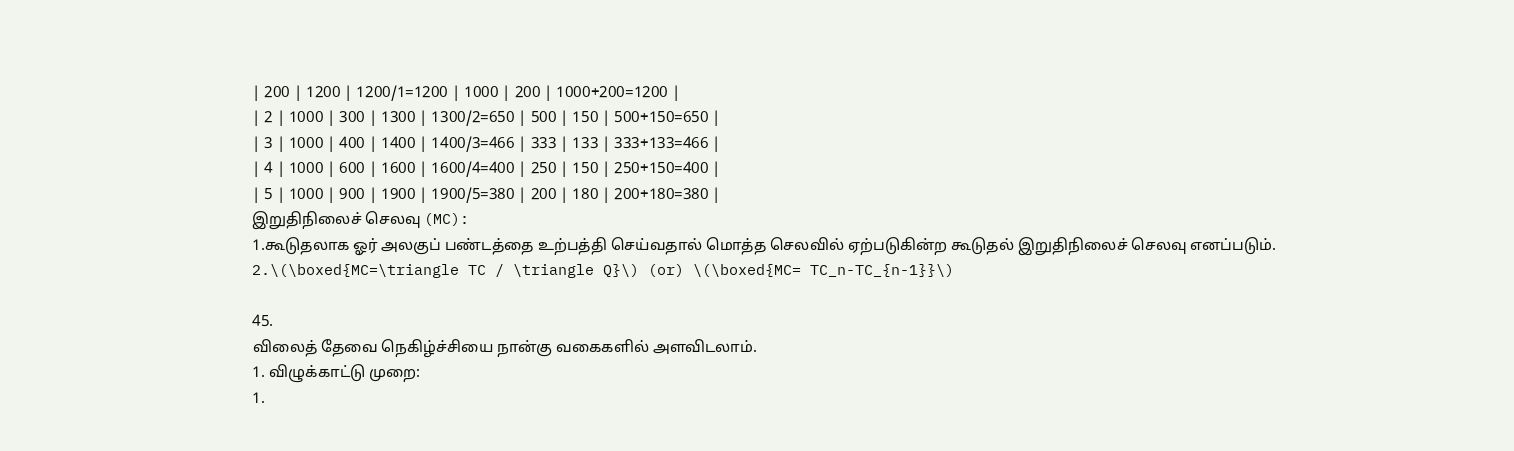| 200 | 1200 | 1200/1=1200 | 1000 | 200 | 1000+200=1200 |
| 2 | 1000 | 300 | 1300 | 1300/2=650 | 500 | 150 | 500+150=650 |
| 3 | 1000 | 400 | 1400 | 1400/3=466 | 333 | 133 | 333+133=466 |
| 4 | 1000 | 600 | 1600 | 1600/4=400 | 250 | 150 | 250+150=400 |
| 5 | 1000 | 900 | 1900 | 1900/5=380 | 200 | 180 | 200+180=380 |
இறுதிநிலைச் செலவு (MC):
1.கூடுதலாக ஓர் அலகுப் பண்டத்தை உற்பத்தி செய்வதால் மொத்த செலவில் ஏற்படுகின்ற கூடுதல் இறுதிநிலைச் செலவு எனப்படும்.
2.\(\boxed{MC=\triangle TC / \triangle Q}\) (or) \(\boxed{MC= TC_n-TC_{n-1}}\)

45.
விலைத் தேவை நெகிழ்ச்சியை நான்கு வகைகளில் அளவிடலாம்.
1. விழுக்காட்டு முறை:
1.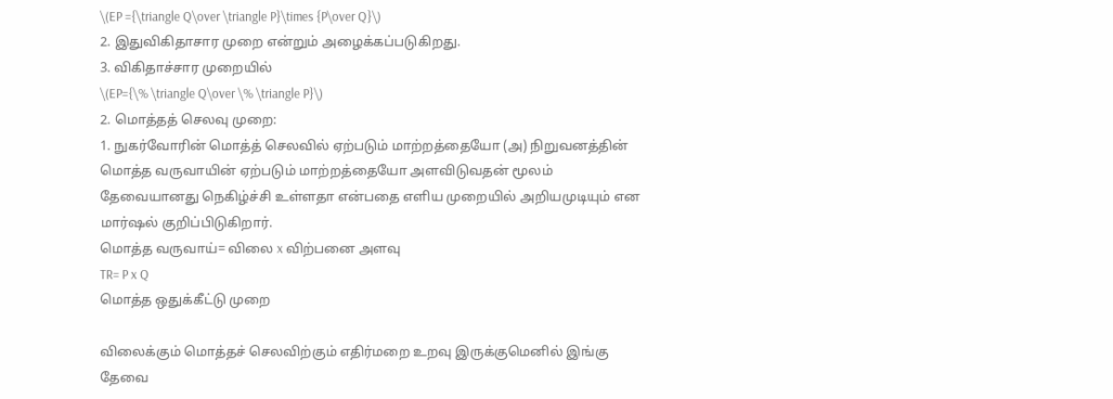\(EP ={\triangle Q\over \triangle P}\times {P\over Q}\)
2. இதுவிகிதாசார முறை என்றும் அழைக்கப்படுகிறது.
3. விகிதாச்சார முறையில்
\(EP={\% \triangle Q\over \% \triangle P}\)
2. மொத்தத் செலவு முறை:
1. நுகர்வோரின் மொத்த் செலவில் ஏற்படும் மாற்றத்தையோ (அ) நிறுவனத்தின் மொத்த வருவாயின் ஏற்படும் மாற்றத்தையோ அளவிடுவதன் மூலம் தேவையானது நெகிழ்ச்சி உள்ளதா என்பதை எளிய முறையில் அறியமுடியும் என மார்ஷல் குறிப்பிடுகிறார்.
மொத்த வருவாய்= விலை x விற்பனை அளவு
TR= P x Q
மொத்த ஒதுக்கீட்டு முறை

விலைக்கும் மொத்தச் செலவிற்கும் எதிர்மறை உறவு இருக்குமெனில் இங்கு தேவை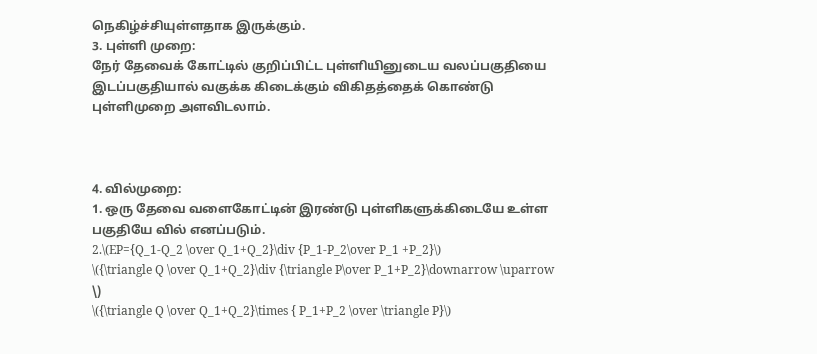நெகிழ்ச்சியுள்ளதாக இருக்கும்.
3. புள்ளி முறை:
நேர் தேவைக் கோட்டில் குறிப்பிட்ட புள்ளியினுடைய வலப்பகுதியை இடப்பகுதியால் வகுக்க கிடைக்கும் விகிதத்தைக் கொண்டு புள்ளிமுறை அளவிடலாம்.



4. வில்முறை:
1. ஒரு தேவை வளைகோட்டின் இரண்டு புள்ளிகளுக்கிடையே உள்ள பகுதியே வில் எனப்படும்.
2.\(EP={Q_1-Q_2 \over Q_1+Q_2}\div {P_1-P_2\over P_1 +P_2}\)
\({\triangle Q \over Q_1+Q_2}\div {\triangle P\over P_1+P_2}\downarrow \uparrow \)
\({\triangle Q \over Q_1+Q_2}\times { P_1+P_2 \over \triangle P}\)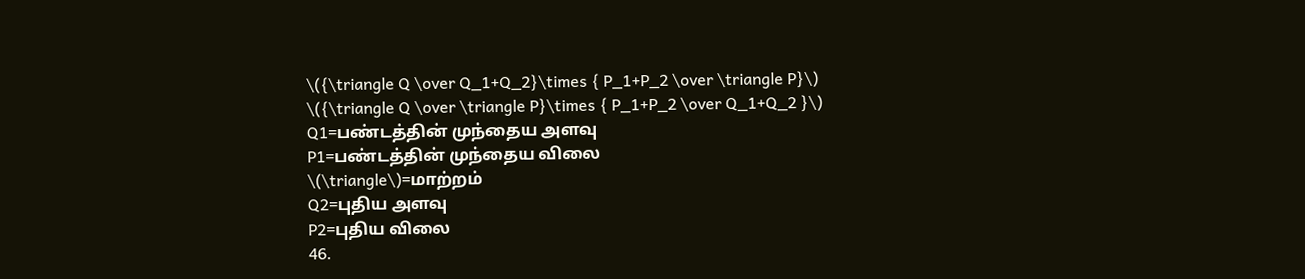\({\triangle Q \over Q_1+Q_2}\times { P_1+P_2 \over \triangle P}\)
\({\triangle Q \over \triangle P}\times { P_1+P_2 \over Q_1+Q_2 }\)
Q1=பண்டத்தின் முந்தைய அளவு
P1=பண்டத்தின் முந்தைய விலை
\(\triangle\)=மாற்றம்
Q2=புதிய அளவு
P2=புதிய விலை
46.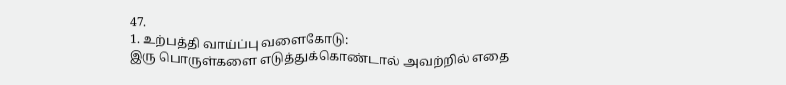47.
1. உற்பத்தி வாய்ப்பு வளைகோடு:
இரு பொருள்களை எடுத்துக்கொண்டால் அவற்றில் எதை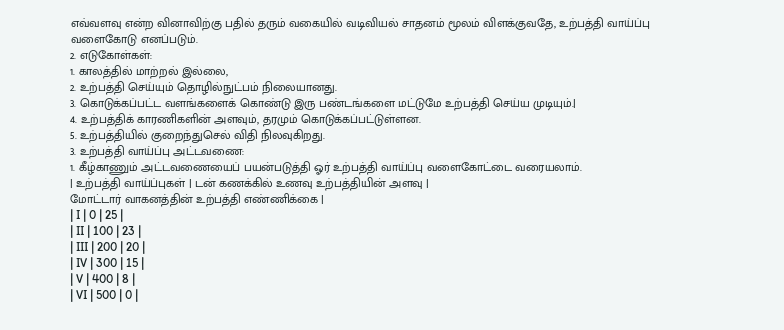எவ்வளவு என்ற வினாவிற்கு பதில் தரும் வகையில் வடிவியல் சாதனம் மூலம் விளக்குவதே, உற்பத்தி வாய்ப்பு வளைகோடு எனப்படும்.
2. எடுகோள்கள்:
1. காலத்தில் மாற்றல் இல்லை,
2. உற்பத்தி செய்யும் தொழில்நுட்பம் நிலையானது.
3. கொடுக்கப்பட்ட வளங்களைக் கொண்டு இரு பண்டங்களை மட்டுமே உற்பத்தி செய்ய முடியும்.|
4. உற்பத்திக் காரணிகளின் அளவும், தரமும் கொடுக்கப்பட்டுள்ளன.
5. உற்பத்தியில் குறைந்துசெல் விதி நிலவுகிறது.
3. உற்பத்தி வாய்ப்பு அட்டவணை:
1. கீழ்காணும் அட்டவணையைப் பயன்படுத்தி ஓர் உற்பத்தி வாய்ப்பு வளைகோட்டை வரையலாம்.
| உற்பத்தி வாய்ப்புகள் | டன் கணக்கில் உணவு உற்பத்தியின் அளவு |
மோட்டார் வாகனத்தின் உற்பத்தி எண்ணிக்கை |
| I | 0 | 25 |
| II | 100 | 23 |
| III | 200 | 20 |
| IV | 300 | 15 |
| V | 400 | 8 |
| VI | 500 | 0 |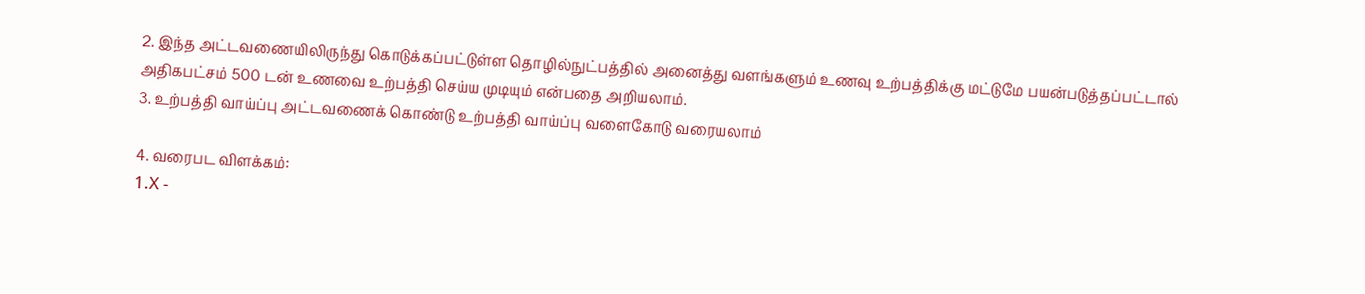2. இந்த அட்டவணையிலிருந்து கொடுக்கப்பட்டுள்ள தொழில்நுட்பத்தில் அனைத்து வளங்களும் உணவு உற்பத்திக்கு மட்டுமே பயன்படுத்தப்பட்டால் அதிகபட்சம் 500 டன் உணவை உற்பத்தி செய்ய முடியும் என்பதை அறியலாம்.
3. உற்பத்தி வாய்ப்பு அட்டவணைக் கொண்டு உற்பத்தி வாய்ப்பு வளைகோடு வரையலாம்

4. வரைபட விளக்கம்:
1.X -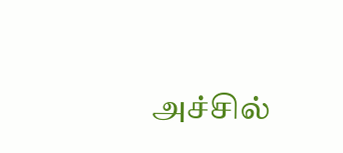அச்சில்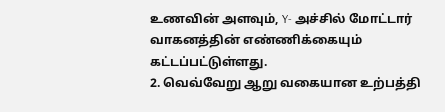உணவின் அளவும், Y- அச்சில் மோட்டார் வாகனத்தின் எண்ணிக்கையும் கட்டப்பட்டுள்ளது.
2. வெவ்வேறு ஆறு வகையான உற்பத்தி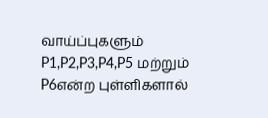வாய்ப்புகளும் P1,P2,P3,P4,P5 மற்றும் P6என்ற புள்ளிகளால்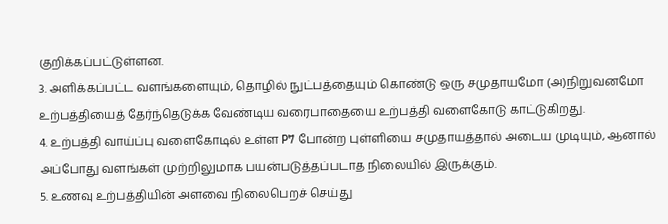குறிக்கப்பட்டுள்ளன.
3. அளிக்கப்பட்ட வளங்களையும், தொழில் நுட்பத்தையும் கொண்டு ஒரு சமுதாயமோ (அ)நிறுவனமோ உற்பத்தியைத் தேர்ந்தெடுக்க வேண்டிய வரைபாதையை உற்பத்தி வளைகோடு காட்டுகிறது.
4. உற்பத்தி வாய்ப்பு வளைகோடில் உள்ள P7 போன்ற புள்ளியை சமுதாயத்தால் அடைய முடியும், ஆனால் அப்போது வளங்கள் முற்றிலுமாக பயன்படுத்தப்படாத நிலையில் இருக்கும்.
5. உணவு உற்பத்தியின் அளவை நிலைபெறச் செய்து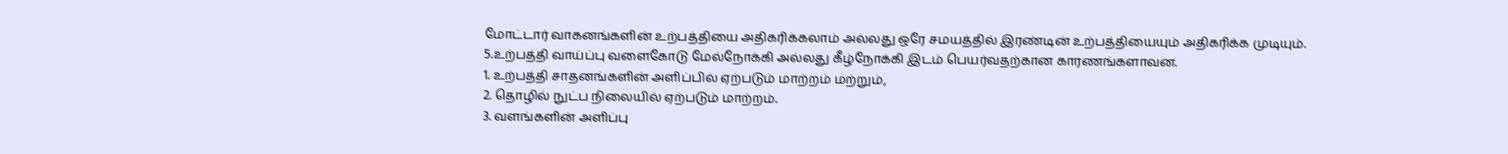மோட்டார் வாகனங்களின் உற்பத்தியை அதிகரிக்கலாம் அல்லது ஒரே சமயத்தில் இரண்டின் உற்பத்தியையும் அதிகரிக்க முடியும்.
5.உற்பத்தி வாய்ப்பு வளைகோடு மேல்நோக்கி அல்லது கீழ்நோக்கி இடம் பெயர்வதற்கான காரணங்களாவன.
1. உற்பத்தி சாதனங்களின் அளிப்பில் ஏற்படும் மாற்றம் மற்றும்,
2. தொழில் நுட்ப நிலையில் ஏற்படும் மாற்றம்.
3. வளங்களின் அளிப்பு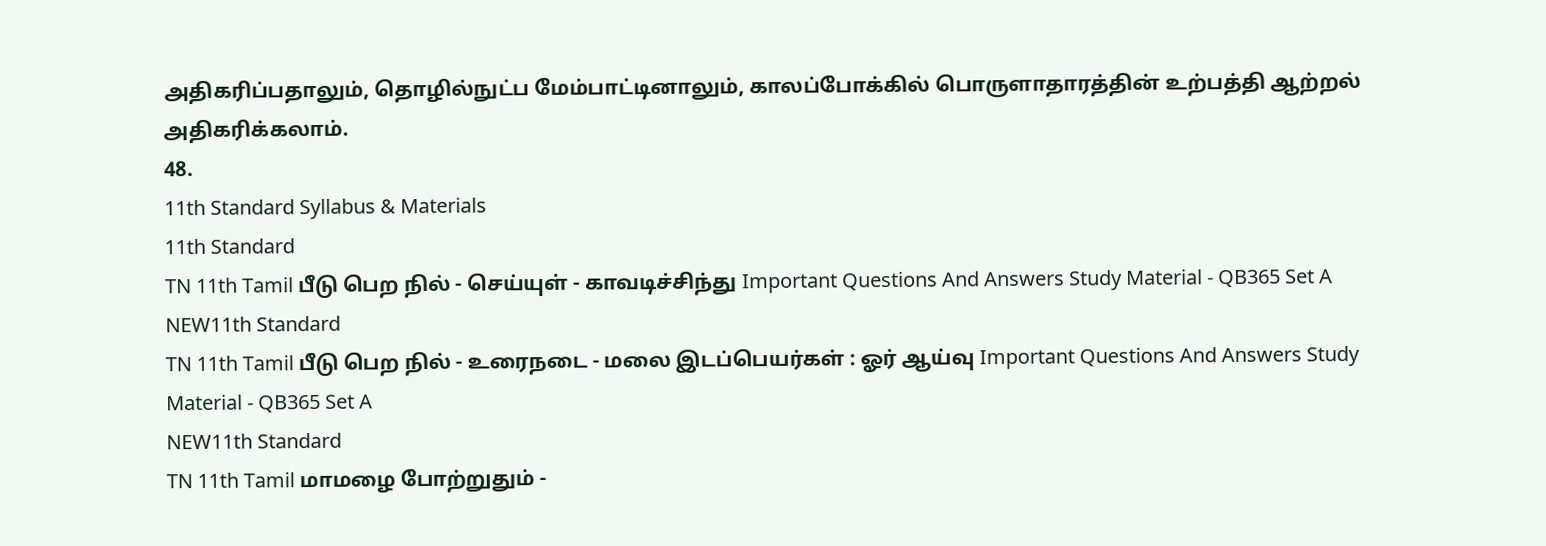அதிகரிப்பதாலும், தொழில்நுட்ப மேம்பாட்டினாலும், காலப்போக்கில் பொருளாதாரத்தின் உற்பத்தி ஆற்றல் அதிகரிக்கலாம்.
48.
11th Standard Syllabus & Materials
11th Standard
TN 11th Tamil பீடு பெற நில் - செய்யுள் - காவடிச்சிந்து Important Questions And Answers Study Material - QB365 Set A
NEW11th Standard
TN 11th Tamil பீடு பெற நில் - உரைநடை - மலை இடப்பெயர்கள் : ஓர் ஆய்வு Important Questions And Answers Study Material - QB365 Set A
NEW11th Standard
TN 11th Tamil மாமழை போற்றுதும் -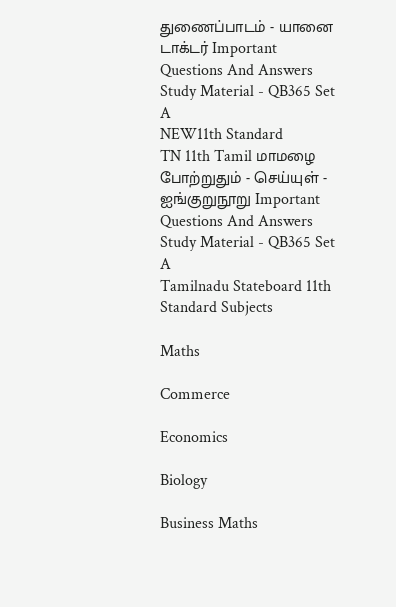துணைப்பாடம் - யானை டாக்டர் Important Questions And Answers Study Material - QB365 Set A
NEW11th Standard
TN 11th Tamil மாமழை போற்றுதும் - செய்யுள் - ஐங்குறுநூறு Important Questions And Answers Study Material - QB365 Set A
Tamilnadu Stateboard 11th Standard Subjects

Maths

Commerce

Economics

Biology

Business Maths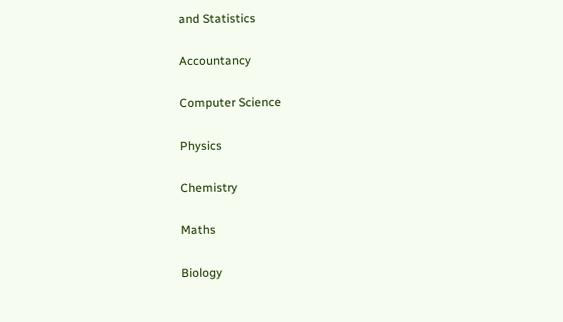and Statistics

Accountancy

Computer Science

Physics

Chemistry

Maths

Biology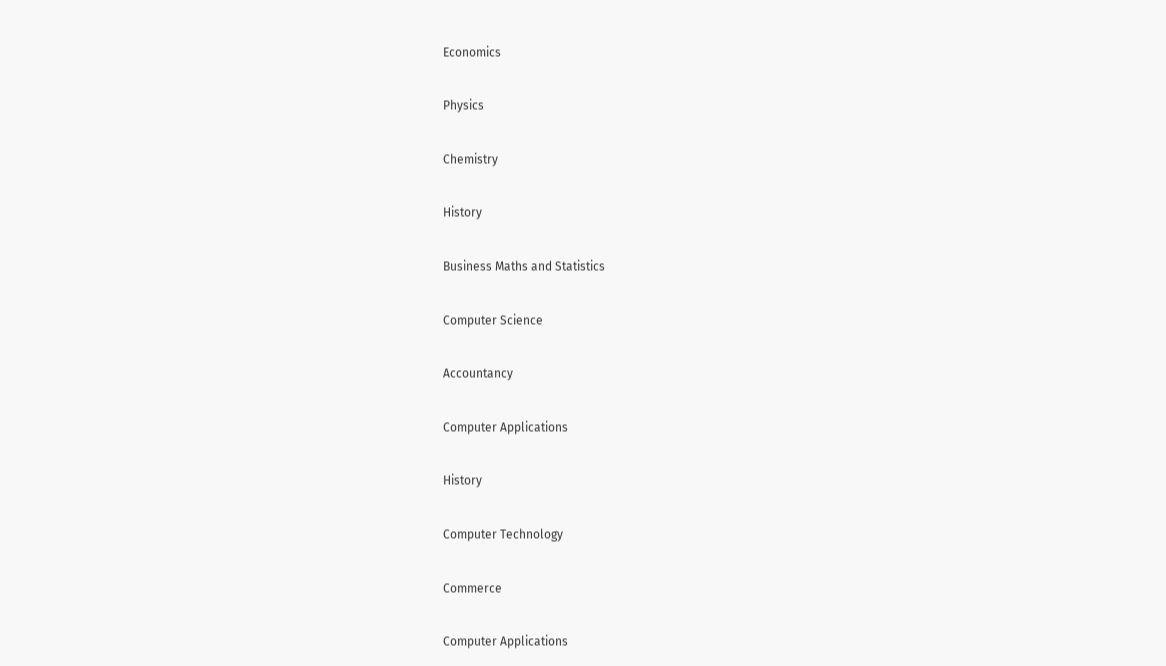Economics

Physics

Chemistry

History

Business Maths and Statistics

Computer Science

Accountancy

Computer Applications

History

Computer Technology

Commerce

Computer Applications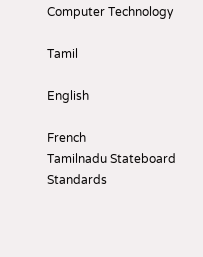Computer Technology

Tamil

English

French
Tamilnadu Stateboard Standards